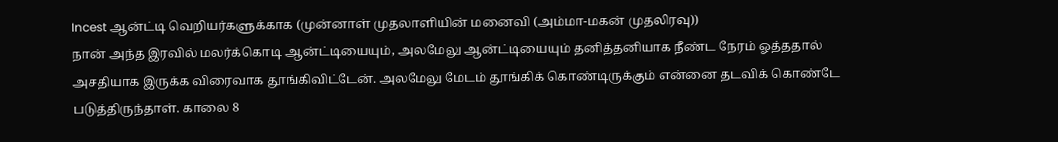Incest ஆன்ட்டி வெறியர்களுக்காக (முன்னாள் முதலாளியின் மனைவி (அம்மா-மகன் முதலிரவு))
நான் அந்த இரவில் மலர்க்கொடி ஆன்ட்டியையும், அலமேலு ஆன்ட்டியையும் தனித்தனியாக நீண்ட நேரம் ஓத்ததால் அசதியாக இருக்க விரைவாக தூங்கிவிட்டேன். அலமேலு மேடம் தூங்கிக் கொண்டிருக்கும் என்னை தடவிக் கொண்டே படுத்திருந்தாள். காலை 8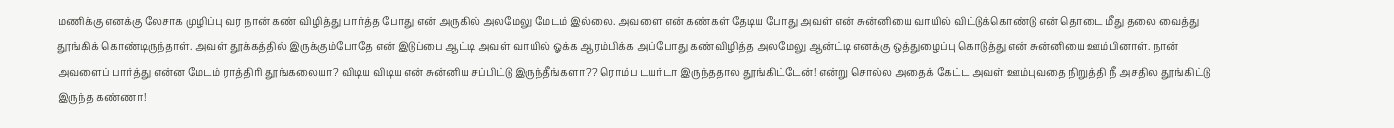மணிக்கு எனக்கு லேசாக முழிப்பு வர நான் கண் விழித்து பார்த்த போது என் அருகில் அலமேலு மேடம் இல்லை. அவளை என் கண்கள் தேடிய போது அவள் என் சுன்னியை வாயில் விட்டுக்கொண்டு என் தொடை மீது தலை வைத்து தூங்கிக் கொண்டிருந்தாள். அவள் தூக்கத்தில் இருக்கும்போதே என் இடுப்பை ஆட்டி அவள் வாயில் ஓக்க ஆரம்பிக்க அப்போது கண்விழித்த அலமேலு ஆன்ட்டி எனக்கு ஒத்துழைப்பு கொடுத்து என் சுன்னியை ஊம்பினாள். நான் அவளைப் பார்த்து என்ன மேடம் ராத்திரி தூங்கலையா? விடிய விடிய என் சுன்னிய சப்பிட்டு இருந்தீங்களா?? ரொம்ப டயர்டா இருந்ததால தூங்கிட்டேன்! என்று சொல்ல அதைக் கேட்ட அவள் ஊம்புவதை நிறுத்தி நீ அசதில தூங்கிட்டு இருந்த கண்ணா!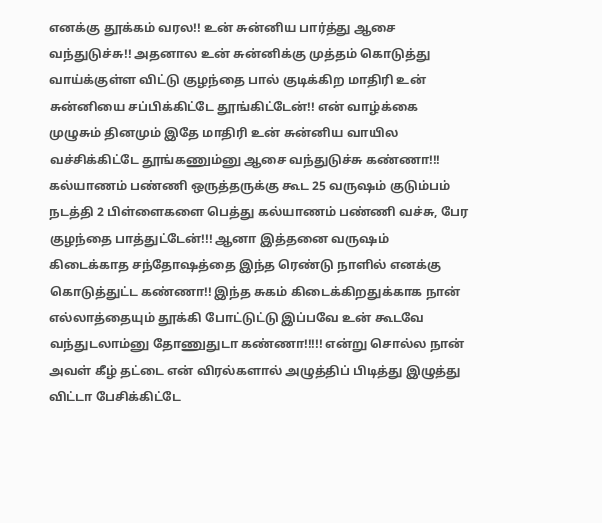எனக்கு தூக்கம் வரல!! உன் சுன்னிய பார்த்து ஆசை வந்துடுச்சு!! அதனால உன் சுன்னிக்கு முத்தம் கொடுத்து வாய்க்குள்ள விட்டு குழந்தை பால் குடிக்கிற மாதிரி உன் சுன்னியை சப்பிக்கிட்டே தூங்கிட்டேன்!! என் வாழ்க்கை முழுசும் தினமும் இதே மாதிரி உன் சுன்னிய வாயில வச்சிக்கிட்டே தூங்கணும்னு ஆசை வந்துடுச்சு கண்ணா!!! கல்யாணம் பண்ணி ஒருத்தருக்கு கூட 25 வருஷம் குடும்பம் நடத்தி 2 பிள்ளைகளை பெத்து கல்யாணம் பண்ணி வச்சு, பேர குழந்தை பாத்துட்டேன்!!! ஆனா இத்தனை வருஷம் கிடைக்காத சந்தோஷத்தை இந்த ரெண்டு நாளில் எனக்கு கொடுத்துட்ட கண்ணா!! இந்த சுகம் கிடைக்கிறதுக்காக நான் எல்லாத்தையும் தூக்கி போட்டுட்டு இப்பவே உன் கூடவே வந்துடலாம்னு தோணுதுடா கண்ணா!!!!! என்று சொல்ல நான் அவள் கீழ் தட்டை என் விரல்களால் அழுத்திப் பிடித்து இழுத்து விட்டா பேசிக்கிட்டே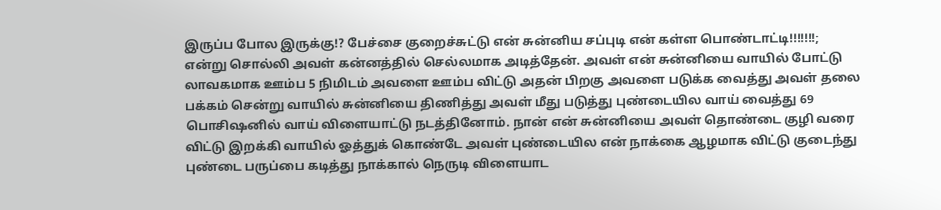இருப்ப போல இருக்கு!? பேச்சை குறைச்சுட்டு என் சுன்னிய சப்புடி என் கள்ள பொண்டாட்டி!!!!!!!; என்று சொல்லி அவள் கன்னத்தில் செல்லமாக அடித்தேன். அவள் என் சுன்னியை வாயில் போட்டு லாவகமாக ஊம்ப 5 நிமிடம் அவளை ஊம்ப விட்டு அதன் பிறகு அவளை படுக்க வைத்து அவள் தலை பக்கம் சென்று வாயில் சுன்னியை திணித்து அவள் மீது படுத்து புண்டையில வாய் வைத்து 69 பொசிஷனில் வாய் விளையாட்டு நடத்தினோம். நான் என் சுன்னியை அவள் தொண்டை குழி வரை விட்டு இறக்கி வாயில் ஓத்துக் கொண்டே அவள் புண்டையில என் நாக்கை ஆழமாக விட்டு குடைந்து புண்டை பருப்பை கடித்து நாக்கால் நெருடி விளையாட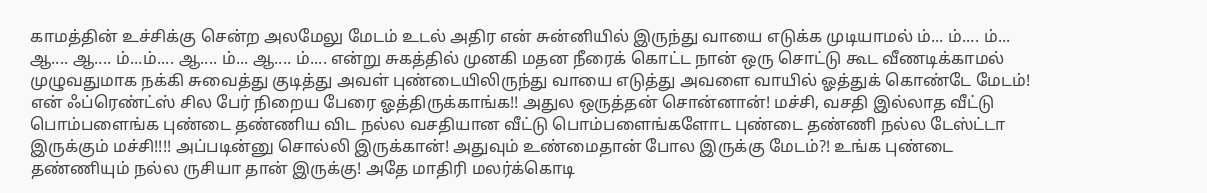காமத்தின் உச்சிக்கு சென்ற அலமேலு மேடம் உடல் அதிர என் சுன்னியில் இருந்து வாயை எடுக்க முடியாமல் ம்... ம்.... ம்... ஆ.... ஆ.... ம்...ம்.... ஆ.... ம்... ஆ.... ம்.... என்று சுகத்தில் முனகி மதன நீரைக் கொட்ட நான் ஒரு சொட்டு கூட வீணடிக்காமல் முழுவதுமாக நக்கி சுவைத்து குடித்து அவள் புண்டையிலிருந்து வாயை எடுத்து அவளை வாயில் ஓத்துக் கொண்டே மேடம்! என் ஃப்ரெண்ட்ஸ் சில பேர் நிறைய பேரை ஓத்திருக்காங்க!! அதுல ஒருத்தன் சொன்னான்! மச்சி, வசதி இல்லாத வீட்டு பொம்பளைங்க புண்டை தண்ணிய விட நல்ல வசதியான வீட்டு பொம்பளைங்களோட புண்டை தண்ணி நல்ல டேஸ்ட்டா இருக்கும் மச்சி!!!! அப்படின்னு சொல்லி இருக்கான்! அதுவும் உண்மைதான் போல இருக்கு மேடம்?! உங்க புண்டை தண்ணியும் நல்ல ருசியா தான் இருக்கு! அதே மாதிரி மலர்க்கொடி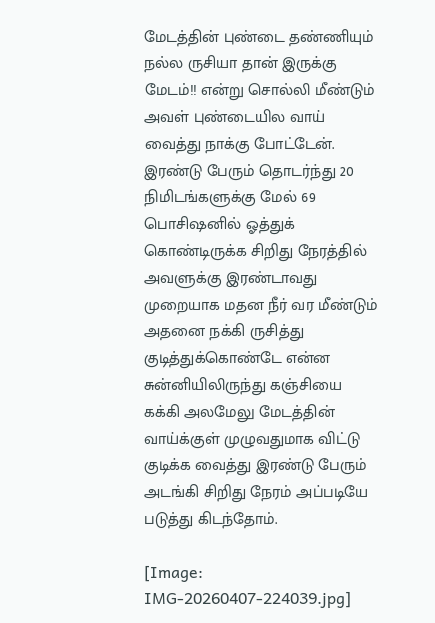மேடத்தின் புண்டை தண்ணியும் நல்ல ருசியா தான் இருக்கு மேடம்!! என்று சொல்லி மீண்டும் அவள் புண்டையில வாய் வைத்து நாக்கு போட்டேன். இரண்டு பேரும் தொடர்ந்து 20 நிமிடங்களுக்கு மேல் 69 பொசிஷனில் ஓத்துக் கொண்டிருக்க சிறிது நேரத்தில் அவளுக்கு இரண்டாவது முறையாக மதன நீர் வர மீண்டும் அதனை நக்கி ருசித்து குடித்துக்கொண்டே என்ன சுன்னியிலிருந்து கஞ்சியை கக்கி அலமேலு மேடத்தின் வாய்க்குள் முழுவதுமாக விட்டு குடிக்க வைத்து இரண்டு பேரும் அடங்கி சிறிது நேரம் அப்படியே படுத்து கிடந்தோம்.

[Image: IMG-20260407-224039.jpg]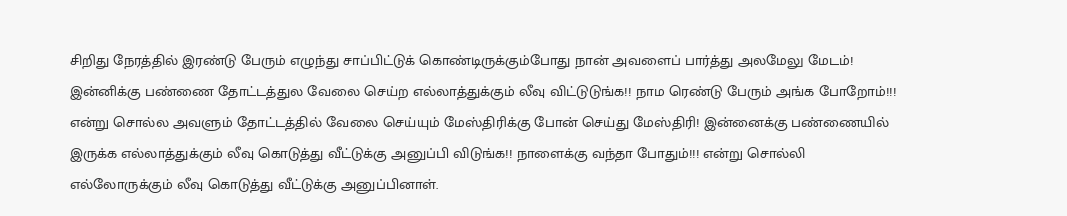சிறிது நேரத்தில் இரண்டு பேரும் எழுந்து சாப்பிட்டுக் கொண்டிருக்கும்போது நான் அவளைப் பார்த்து அலமேலு மேடம்! இன்னிக்கு பண்ணை தோட்டத்துல வேலை செய்ற எல்லாத்துக்கும் லீவு விட்டுடுங்க!! நாம ரெண்டு பேரும் அங்க போறோம்!!! என்று சொல்ல அவளும் தோட்டத்தில் வேலை செய்யும் மேஸ்திரிக்கு போன் செய்து மேஸ்திரி! இன்னைக்கு பண்ணையில் இருக்க எல்லாத்துக்கும் லீவு கொடுத்து வீட்டுக்கு அனுப்பி விடுங்க!! நாளைக்கு வந்தா போதும்!!! என்று சொல்லி எல்லோருக்கும் லீவு கொடுத்து வீட்டுக்கு அனுப்பினாள்.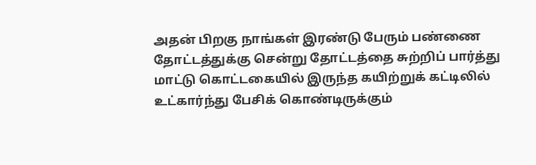அதன் பிறகு நாங்கள் இரண்டு பேரும் பண்ணை தோட்டத்துக்கு சென்று தோட்டத்தை சுற்றிப் பார்த்து மாட்டு கொட்டகையில் இருந்த கயிற்றுக் கட்டிலில் உட்கார்ந்து பேசிக் கொண்டிருக்கும்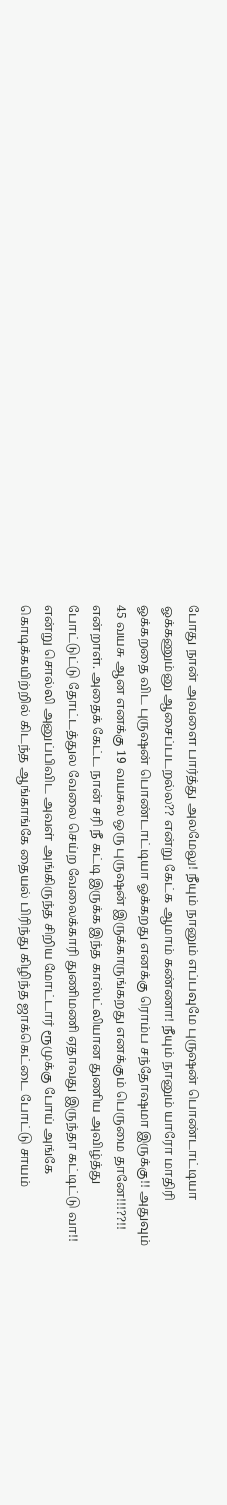போது நான் அவளை பார்த்து அலமேலு! நீயும் நானும் எப்பவுமே புருஷன் பொண்டாட்டியா ஓக்கணும்னு ஆசைப்படறல்ல?? என்று கேட்க ஆமாம் கண்ணா! நீயும் நானும் யாரோ மாதிரி ஓக்கறதை விட புருஷன் பொண்டாட்டியா ஓக்கறது எனக்கு ரொம்ப சந்தோஷமா இருக்கு!! அதுவும் 45 வயசு ஆன எனக்கு 19 வயசுல ஒரு புருஷன் இருக்காருங்கறது எனக்கும் பெருமை தானே!!!??!! என்றாள். அதைக் கேட்ட நான் சரி நீ கட்டி இருக்க இந்த காஸ்ட்லியான துணிய அவிழ்த்து போட்டுட்டு தோட்டத்துல வேலை செய்ற வேலைக்காரி துணிமணி ஏதாவது இருந்தா கட்டிட்டு வா!! என்று சொல்லி அனுப்பிவிட அவள் அங்கிருந்த சிறிய மோட்டார் ரூமுக்கு போய் அங்கே கொடிக்கயிற்றில் கிடந்த ஆங்காங்கே தையல் பிரிந்து கிழிந்த ஜாக்கெட்டை போட்டு சாயம்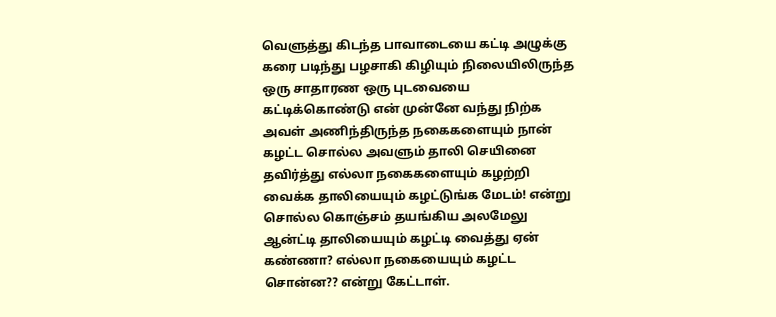வெளுத்து கிடந்த பாவாடையை கட்டி அழுக்கு கரை படிந்து பழசாகி கிழியும் நிலையிலிருந்த ஒரு சாதாரண ஒரு புடவையை கட்டிக்கொண்டு என் முன்னே வந்து நிற்க அவள் அணிந்திருந்த நகைகளையும் நான் கழட்ட சொல்ல அவளும் தாலி செயினை தவிர்த்து எல்லா நகைகளையும் கழற்றி வைக்க தாலியையும் கழட்டுங்க மேடம்! என்று சொல்ல கொஞ்சம் தயங்கிய அலமேலு ஆன்ட்டி தாலியையும் கழட்டி வைத்து ஏன் கண்ணா? எல்லா நகையையும் கழட்ட சொன்ன?? என்று கேட்டாள்.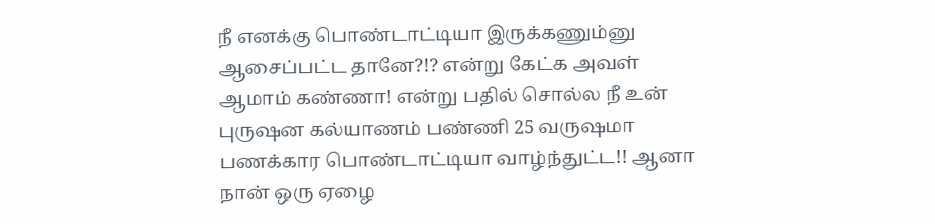நீ எனக்கு பொண்டாட்டியா இருக்கணும்னு ஆசைப்பட்ட தானே?!? என்று கேட்க அவள் ஆமாம் கண்ணா! என்று பதில் சொல்ல நீ உன் புருஷன கல்யாணம் பண்ணி 25 வருஷமா பணக்கார பொண்டாட்டியா வாழ்ந்துட்ட!! ஆனா நான் ஒரு ஏழை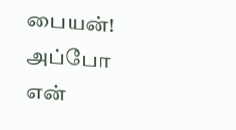பையன்! அப்போ என்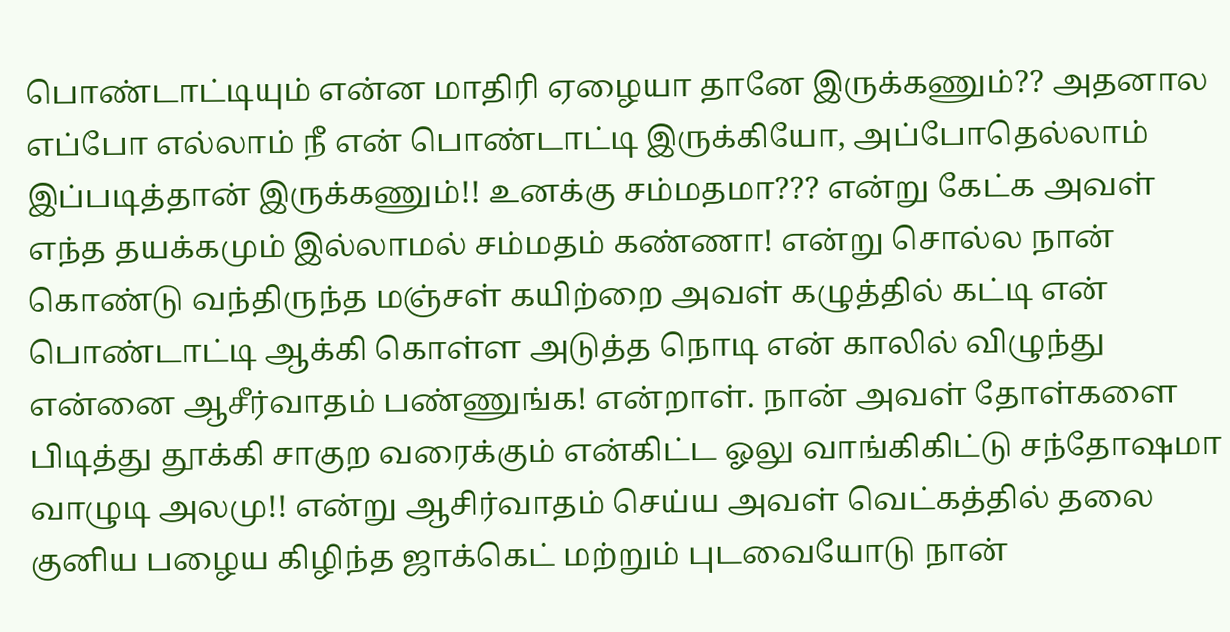பொண்டாட்டியும் என்ன மாதிரி ஏழையா தானே இருக்கணும்?? அதனால எப்போ எல்லாம் நீ என் பொண்டாட்டி இருக்கியோ, அப்போதெல்லாம் இப்படித்தான் இருக்கணும்!! உனக்கு சம்மதமா??? என்று கேட்க அவள் எந்த தயக்கமும் இல்லாமல் சம்மதம் கண்ணா! என்று சொல்ல நான் கொண்டு வந்திருந்த மஞ்சள் கயிற்றை அவள் கழுத்தில் கட்டி என் பொண்டாட்டி ஆக்கி கொள்ள அடுத்த நொடி என் காலில் விழுந்து என்னை ஆசீர்வாதம் பண்ணுங்க! என்றாள். நான் அவள் தோள்களை பிடித்து தூக்கி சாகுற வரைக்கும் என்கிட்ட ஓலு வாங்கிகிட்டு சந்தோஷமா வாழுடி அலமு!! என்று ஆசிர்வாதம் செய்ய அவள் வெட்கத்தில் தலை குனிய பழைய கிழிந்த ஜாக்கெட் மற்றும் புடவையோடு நான்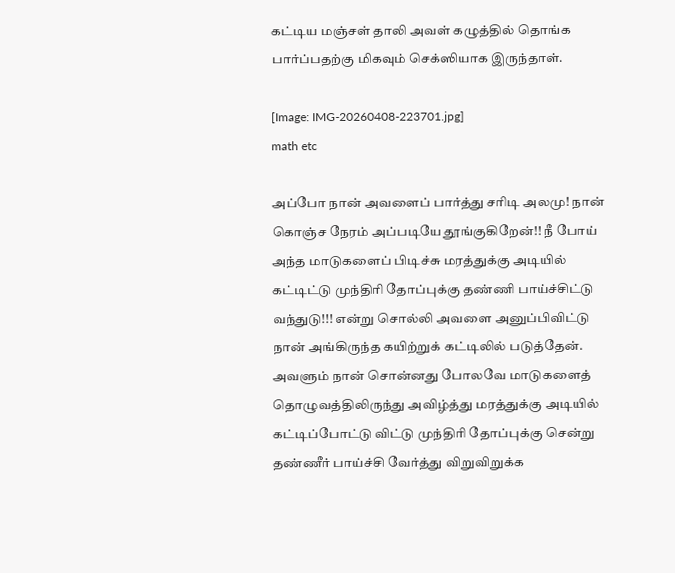கட்டிய மஞ்சள் தாலி அவள் கழுத்தில் தொங்க பார்ப்பதற்கு மிகவும் செக்ஸியாக இருந்தாள்.

[Image: IMG-20260408-223701.jpg]
math etc

அப்போ நான் அவளைப் பார்த்து சரிடி அலமு! நான் கொஞ்ச நேரம் அப்படியே தூங்குகிறேன்!! நீ போய் அந்த மாடுகளைப் பிடிச்சு மரத்துக்கு அடியில் கட்டிட்டு முந்திரி தோப்புக்கு தண்ணி பாய்ச்சிட்டு வந்துடு!!! என்று சொல்லி அவளை அனுப்பிவிட்டு நான் அங்கிருந்த கயிற்றுக் கட்டிலில் படுத்தேன். அவளும் நான் சொன்னது போலவே மாடுகளைத் தொழுவத்திலிருந்து அவிழ்த்து மரத்துக்கு அடியில் கட்டிப்போட்டு விட்டு முந்திரி தோப்புக்கு சென்று தண்ணீர் பாய்ச்சி வேர்த்து விறுவிறுக்க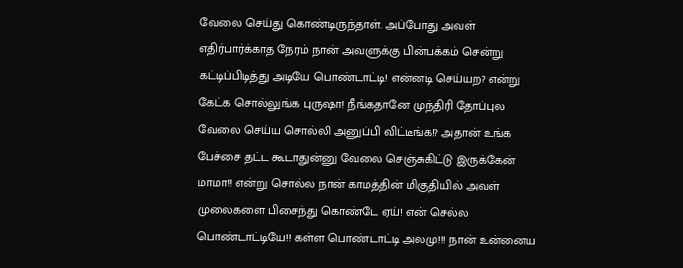வேலை செய்து கொண்டிருந்தாள். அப்போது அவள் எதிர்பார்க்காத நேரம் நான் அவளுக்கு பின்பக்கம் சென்று கட்டிப்பிடித்து அடியே பொண்டாட்டி! என்னடி செய்யற? என்று கேட்க சொல்லுங்க புருஷா! நீங்கதானே முந்திரி தோப்புல வேலை செய்ய சொல்லி அனுப்பி விட்டீங்க!? அதான் உங்க பேச்சை தட்ட கூடாதுன்னு வேலை செஞ்சுகிட்டு இருக்கேன் மாமா!! என்று சொல்ல நான் காமத்தின் மிகுதியில் அவள் முலைகளை பிசைந்து கொண்டே ஏய்! என் செல்ல பொண்டாட்டியே!! கள்ள பொண்டாட்டி அலமு!!! நான் உன்னைய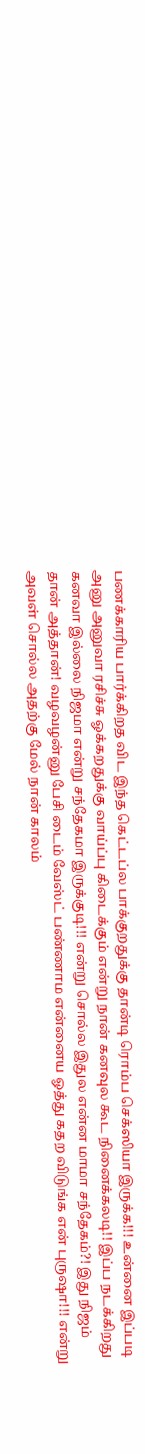பணக்காரிய பார்க்கிறத விட இந்த கெட்டப்ல பாக்குறதுக்கு தான்டி ரொம்ப செக்ஸியா இருக்க!!! உன்னை இப்படி அனு அனுவா ரசிச்சு ஓக்கறதுக்கு வாய்ப்பு கிடைக்கும் என்று நான் கனவுல கூட நினைக்கலடி!! இப்ப நடக்கிறது கனவா இல்லை நிஜமா என்று சந்தேகமா இருக்குடி!!! என்று சொல்ல இதுல என்ன மாமா சந்தேகம்?! இது நிஜம் தான் அத்தான்! வழவழன்னு பேசி டைம் வேஸ்ட் பண்ணாம என்னைய ஓத்து கதற விடுங்க என் புருஷா!!! என்று அவள் சொல்ல அதற்கு மேல் நான் காலம்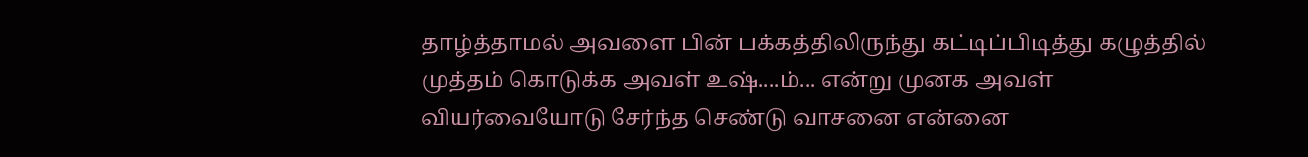தாழ்த்தாமல் அவளை பின் பக்கத்திலிருந்து கட்டிப்பிடித்து கழுத்தில் முத்தம் கொடுக்க அவள் உஷ்....ம்... என்று முனக அவள் வியர்வையோடு சேர்ந்த செண்டு வாசனை என்னை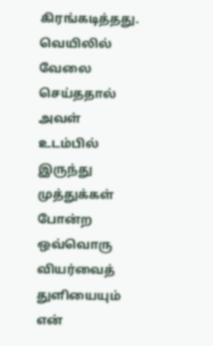கிரங்கடித்தது. வெயிலில் வேலை செய்ததால் அவள் உடம்பில் இருந்து முத்துக்கள் போன்ற ஒவ்வொரு வியர்வைத் துளியையும் என்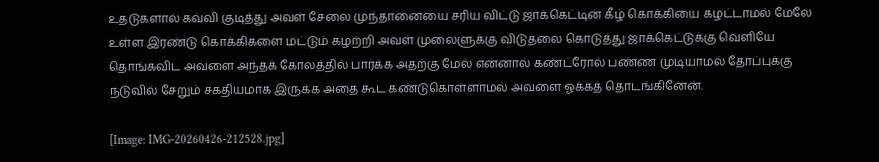உதடுகளால் கவ்வி குடித்து அவள் சேலை முந்தானையை சரிய விட்டு ஜாக்கெட்டின் கீழ் கொக்கியை கழட்டாமல் மேலே உள்ள இரண்டு கொக்கிகளை மட்டும் கழற்றி அவள் முலைளுக்கு விடுதலை கொடுத்து ஜாக்கெட்டுக்கு வெளியே தொங்கவிட அவளை அந்தக் கோலத்தில் பார்க்க அதற்கு மேல் என்னால் கண்ட்ரோல் பண்ண முடியாமல் தோப்புக்கு நடுவில் சேறும் சகதியமாக இருக்க அதை கூட கண்டுகொள்ளாமல் அவளை ஓக்கத் தொடங்கினேன்.

[Image: IMG-20260426-212528.jpg]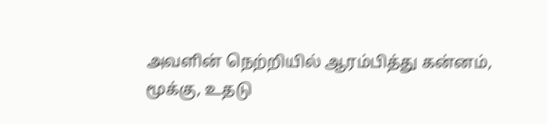அவளின் நெற்றியில் ஆரம்பித்து கன்னம், மூக்கு, உதடு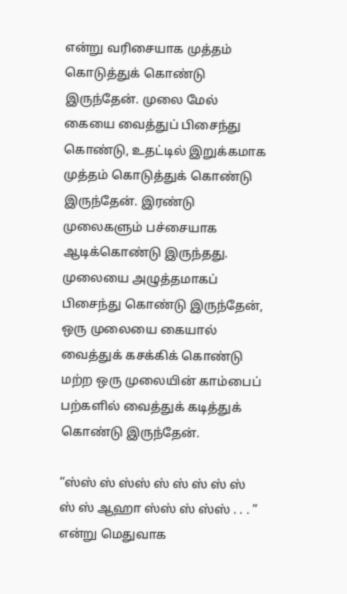என்று வரிசையாக முத்தம் கொடுத்துக் கொண்டு இருந்தேன். முலை மேல் கையை வைத்துப் பிசைந்து கொண்டு, உதட்டில் இறுக்கமாக முத்தம் கொடுத்துக் கொண்டு இருந்தேன். இரண்டு முலைகளும் பச்சையாக ஆடிக்கொண்டு இருந்தது. முலையை அழுத்தமாகப் பிசைந்து கொண்டு இருந்தேன், ஒரு முலையை கையால் வைத்துக் கசக்கிக் கொண்டு மற்ற ஒரு முலையின் காம்பைப் பற்களில் வைத்துக் கடித்துக் கொண்டு இருந்தேன்.

“ஸ்ஸ் ஸ் ஸ்ஸ் ஸ் ஸ் ஸ் ஸ் ஸ் ஸ் ஸ் ஆஹா ஸ்ஸ் ஸ் ஸ்ஸ் . . . ” என்று மெதுவாக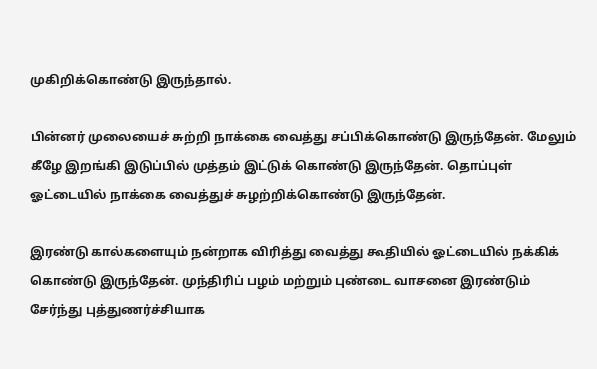முகிறிக்கொண்டு இருந்தால்.

பின்னர் முலையைச் சுற்றி நாக்கை வைத்து சப்பிக்கொண்டு இருந்தேன். மேலும் கீழே இறங்கி இடுப்பில் முத்தம் இட்டுக் கொண்டு இருந்தேன். தொப்புள் ஓட்டையில் நாக்கை வைத்துச் சுழற்றிக்கொண்டு இருந்தேன்.

இரண்டு கால்களையும் நன்றாக விரித்து வைத்து கூதியில் ஓட்டையில் நக்கிக் கொண்டு இருந்தேன். முந்திரிப் பழம் மற்றும் புண்டை வாசனை இரண்டும் சேர்ந்து புத்துணர்ச்சியாக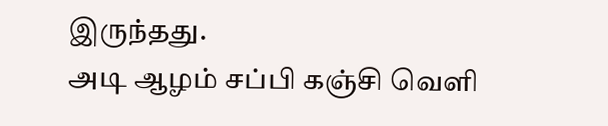இருந்தது.
அடி ஆழம் சப்பி கஞ்சி வெளி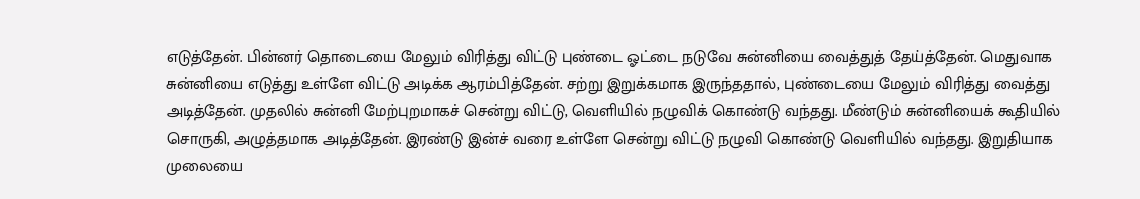எடுத்தேன். பின்னர் தொடையை மேலும் விரித்து விட்டு புண்டை ஓட்டை நடுவே சுன்னியை வைத்துத் தேய்த்தேன். மெதுவாக சுன்னியை எடுத்து உள்ளே விட்டு அடிக்க ஆரம்பித்தேன். சற்று இறுக்கமாக இருந்ததால், புண்டையை மேலும் விரித்து வைத்து அடித்தேன். முதலில் சுன்னி மேற்புறமாகச் சென்று விட்டு, வெளியில் நழுவிக் கொண்டு வந்தது. மீண்டும் சுன்னியைக் கூதியில் சொருகி, அழுத்தமாக அடித்தேன். இரண்டு இன்ச் வரை உள்ளே சென்று விட்டு நழுவி கொண்டு வெளியில் வந்தது. இறுதியாக முலையை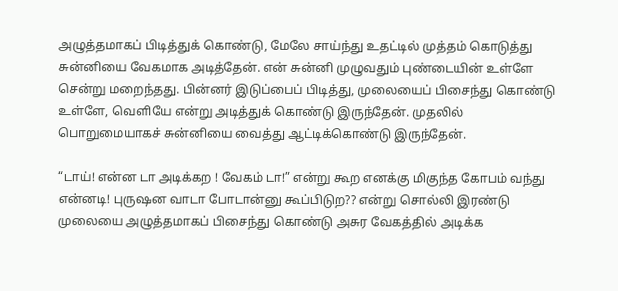அழுத்தமாகப் பிடித்துக் கொண்டு, மேலே சாய்ந்து உதட்டில் முத்தம் கொடுத்து சுன்னியை வேகமாக அடித்தேன். என் சுன்னி முழுவதும் புண்டையின் உள்ளே சென்று மறைந்தது. பின்னர் இடுப்பைப் பிடித்து, முலையைப் பிசைந்து கொண்டு உள்ளே, வெளியே என்று அடித்துக் கொண்டு இருந்தேன். முதலில் பொறுமையாகச் சுன்னியை வைத்து ஆட்டிக்கொண்டு இருந்தேன்.

“டாய்! என்ன டா அடிக்கற ! வேகம் டா!” என்று கூற எனக்கு மிகுந்த கோபம் வந்து என்னடி! புருஷன வாடா போடான்னு கூப்பிடுற?? என்று சொல்லி இரண்டு முலையை அழுத்தமாகப் பிசைந்து கொண்டு அசுர வேகத்தில் அடிக்க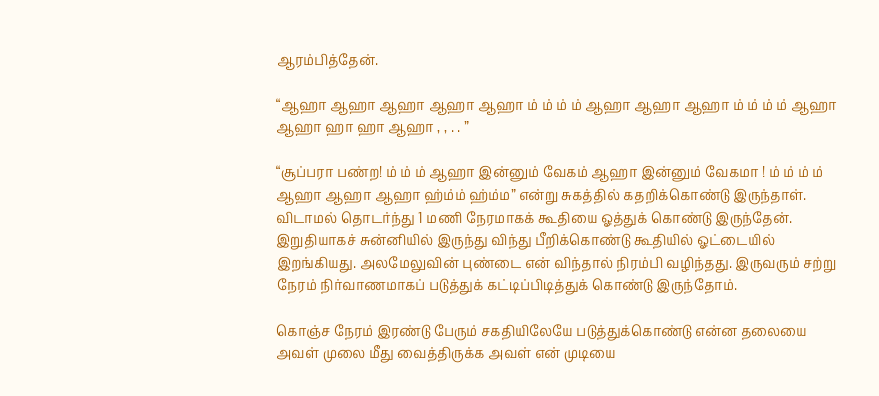ஆரம்பித்தேன்.

“ஆஹா ஆஹா ஆஹா ஆஹா ஆஹா ம் ம் ம் ம் ஆஹா ஆஹா ஆஹா ம் ம் ம் ம் ஆஹா ஆஹா ஹா ஹா ஆஹா , , . . ”

“சூப்பரா பண்ற! ம் ம் ம் ஆஹா இன்னும் வேகம் ஆஹா இன்னும் வேகமா ! ம் ம் ம் ம் ஆஹா ஆஹா ஆஹா ஹ்ம்ம் ஹ்ம்ம” என்று சுகத்தில் கதறிக்கொண்டு இருந்தாள்.
விடாமல் தொடர்ந்து 1 மணி நேரமாகக் கூதியை ஓத்துக் கொண்டு இருந்தேன். இறுதியாகச் சுன்னியில் இருந்து விந்து பீறிக்கொண்டு கூதியில் ஓட்டையில் இறங்கியது. அலமேலுவின் புண்டை என் விந்தால் நிரம்பி வழிந்தது. இருவரும் சற்று நேரம் நிர்வாணமாகப் படுத்துக் கட்டிப்பிடித்துக் கொண்டு இருந்தோம்.

கொஞ்ச நேரம் இரண்டு பேரும் சகதியிலேயே படுத்துக்கொண்டு என்ன தலையை அவள் முலை மீது வைத்திருக்க அவள் என் முடியை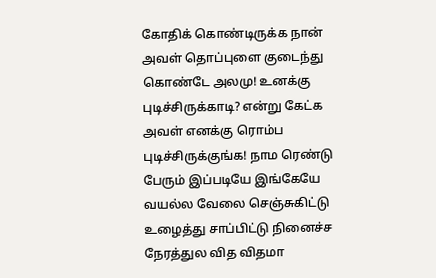கோதிக் கொண்டிருக்க நான் அவள் தொப்புளை குடைந்து கொண்டே அலமு! உனக்கு புடிச்சிருக்காடி? என்று கேட்க அவள் எனக்கு ரொம்ப புடிச்சிருக்குங்க! நாம ரெண்டு பேரும் இப்படியே இங்கேயே வயல்ல வேலை செஞ்சுகிட்டு உழைத்து சாப்பிட்டு நினைச்ச நேரத்துல வித விதமா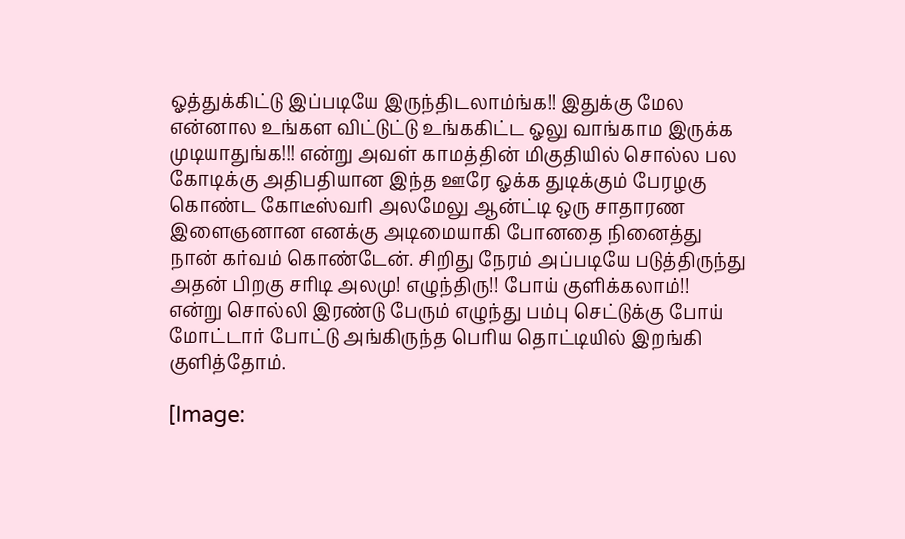ஓத்துக்கிட்டு இப்படியே இருந்திடலாம்ங்க!! இதுக்கு மேல என்னால உங்கள விட்டுட்டு உங்ககிட்ட ஓலு வாங்காம இருக்க முடியாதுங்க!!! என்று அவள் காமத்தின் மிகுதியில் சொல்ல பல கோடிக்கு அதிபதியான இந்த ஊரே ஓக்க துடிக்கும் பேரழகு கொண்ட கோடீஸ்வரி அலமேலு ஆன்ட்டி ஒரு சாதாரண இளைஞனான எனக்கு அடிமையாகி போனதை நினைத்து நான் கர்வம் கொண்டேன். சிறிது நேரம் அப்படியே படுத்திருந்து அதன் பிறகு சரிடி அலமு! எழுந்திரு!! போய் குளிக்கலாம்!! என்று சொல்லி இரண்டு பேரும் எழுந்து பம்பு செட்டுக்கு போய் மோட்டார் போட்டு அங்கிருந்த பெரிய தொட்டியில் இறங்கி குளித்தோம்.

[Image: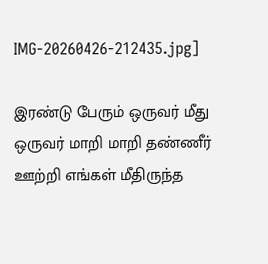IMG-20260426-212435.jpg]

இரண்டு பேரும் ஒருவர் மீது ஒருவர் மாறி மாறி தண்ணீர் ஊற்றி எங்கள் மீதிருந்த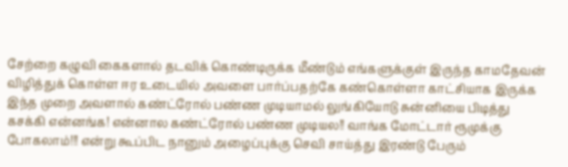சேற்றை கழுவி கைகளால் தடவிக் கொண்டிருக்க மீண்டும் எங்களுக்குள் இருந்த காமதேவன் விழித்துக் கொள்ள ஈர உடையில் அவளை பார்ப்பதற்கே கண்கொள்ளா காட்சியாக இருக்க இந்த முறை அவளால் கண்ட்ரோல் பண்ண முடியாமல் லுங்கியோடு சுன்னியை பிடித்து கசக்கி என்னங்க! என்னால கண்ட்ரோல் பண்ண முடியல!! வாங்க மோட்டார் ரூமுக்கு போகலாம்!!! என்று கூப்பிட நானும் அழைப்புக்கு செவி சாய்த்து இரண்டு பேரும்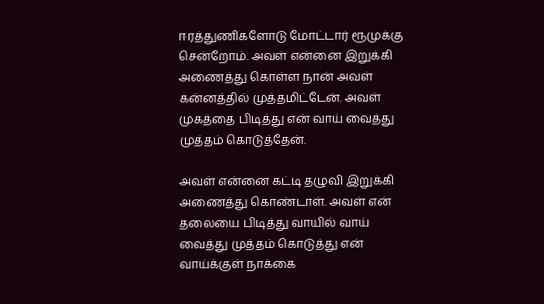ஈரத்துணிகளோடு மோட்டார் ரூமுக்கு சென்றோம். அவள் என்னை இறுக்கி அணைத்து கொள்ள நான் அவள் கன்னத்தில் முத்தமிட்டேன். அவள் முகத்தை பிடித்து என் வாய் வைத்து முத்தம் கொடுத்தேன்.

அவள் என்னை கட்டி தழுவி இறுக்கி அணைத்து கொண்டாள். அவள் என் தலையை பிடித்து வாயில் வாய் வைத்து முத்தம் கொடுத்து என் வாய்க்குள் நாக்கை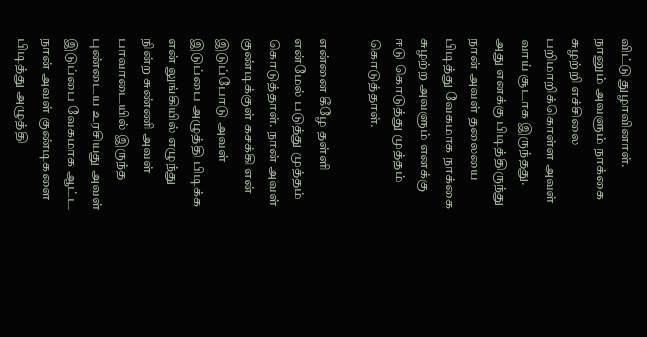விட்டு துழாவினாள். நானும் அவளும் நாக்கை சுழற்றி எச்சிலை பறிமாறிக்கொள்ள அவள் வாய் சூடாக இருந்தது. அது எனக்கு பிடித்திருந்து நான் அவள் தலையை பிடித்து வேகமாக நாக்கை சுழற்ற அவளும் எனக்கு ஈடு கொடுத்து முத்தம் கொடுத்தாள்.

என்னை கீழே தள்ளி என்மேல் படுத்து முத்தம் கொடுத்தாள். நான் அவள் குண்டிக்குள் கசக்கி என் இடுப்போடு அவள் இடுப்பை அழுத்தி பிடிக்க என் லுங்கியில் எழுந்து நின்ற சுண்ணி அவள் பாவாடையில் இருந்த புண்டைய உரசியது அவள் இடுப்பை வேகமாக ஆட்ட நான் அவள் குண்டிகளை பிடித்து அழுத்தி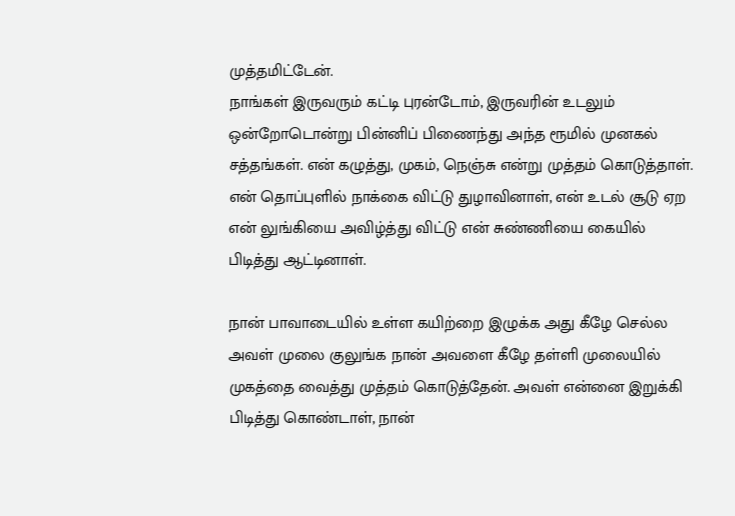முத்தமிட்டேன்.
நாங்கள் இருவரும் கட்டி புரன்டோம், இருவரின் உடலும் ஒன்றோடொன்று பின்னிப் பிணைந்து அந்த ரூமில் முனகல் சத்தங்கள். என் கழுத்து, முகம், நெஞ்சு என்று முத்தம் கொடுத்தாள். என் தொப்புளில் நாக்கை விட்டு துழாவினாள், என் உடல் சூடு ஏற என் லுங்கியை அவிழ்த்து விட்டு என் சுண்ணியை கையில் பிடித்து ஆட்டினாள்.

நான் பாவாடையில் உள்ள கயிற்றை இழுக்க அது கீழே செல்ல அவள் முலை குலுங்க நான் அவளை கீழே தள்ளி முலையில் முகத்தை வைத்து முத்தம் கொடுத்தேன். அவள் என்னை இறுக்கி பிடித்து கொண்டாள், நான்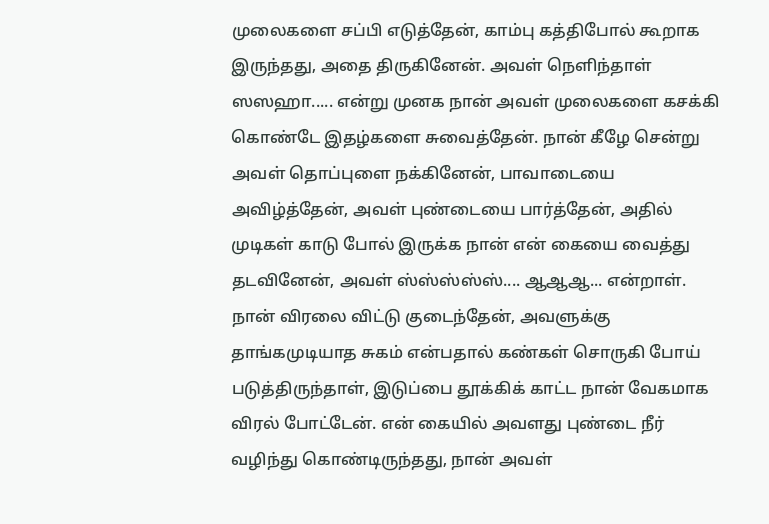முலைகளை சப்பி எடுத்தேன், காம்பு கத்திபோல் கூறாக இருந்தது, அதை திருகினேன். அவள் நெளிந்தாள் ஸஸஹா..... என்று முனக நான் அவள் முலைகளை கசக்கி கொண்டே இதழ்களை சுவைத்தேன். நான் கீழே சென்று அவள் தொப்புளை நக்கினேன், பாவாடையை அவிழ்த்தேன், அவள் புண்டையை பார்த்தேன், அதில் முடிகள் காடு போல் இருக்க நான் என் கையை வைத்து தடவினேன், அவள் ஸ்ஸ்ஸ்ஸ்ஸ்.... ஆஆஆ... என்றாள். நான் விரலை விட்டு குடைந்தேன், அவளுக்கு தாங்கமுடியாத சுகம் என்பதால் கண்கள் சொருகி போய் படுத்திருந்தாள், இடுப்பை தூக்கிக் காட்ட நான் வேகமாக விரல் போட்டேன். என் கையில் அவளது புண்டை நீர் வழிந்து கொண்டிருந்தது, நான் அவள்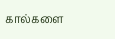கால்களை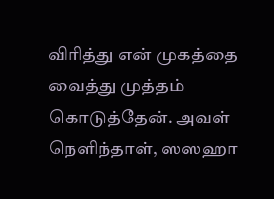விரித்து என் முகத்தை வைத்து முத்தம் கொடுத்தேன். அவள் நெளிந்தாள், ஸஸஹா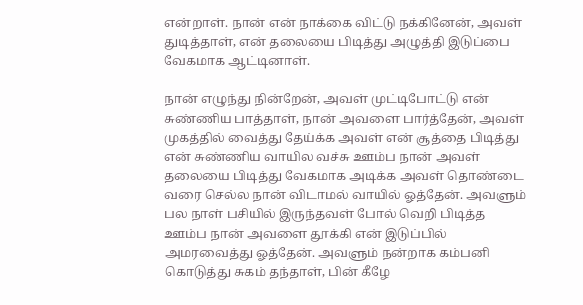என்றாள். நான் என் நாக்கை விட்டு நக்கினேன், அவள் துடித்தாள், என் தலையை பிடித்து அழுத்தி இடுப்பை வேகமாக ஆட்டினாள்.

நான் எழுந்து நின்றேன், அவள் முட்டிபோட்டு என் சுண்ணிய பாத்தாள், நான் அவளை பார்த்தேன், அவள் முகத்தில் வைத்து தேய்க்க அவள் என் சூத்தை பிடித்து என் சுண்ணிய வாயில வச்சு ஊம்ப நான் அவள் தலையை பிடித்து வேகமாக அடிக்க அவள் தொண்டை வரை செல்ல நான் விடாமல் வாயில் ஓத்தேன். அவளும் பல நாள் பசியில் இருந்தவள் போல் வெறி பிடித்த ஊம்ப நான் அவளை தூக்கி என் இடுப்பில் அமரவைத்து ஓத்தேன். அவளும் நன்றாக கம்பனி கொடுத்து சுகம் தந்தாள், பின் கீழே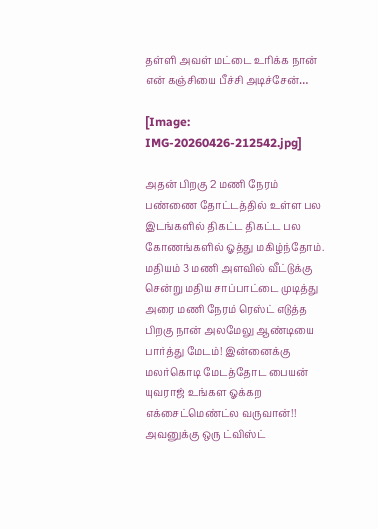தள்ளி அவள் மட்டை உரிக்க நான் என் கஞ்சியை பீச்சி அடிச்சேன்…

[Image: IMG-20260426-212542.jpg]

அதன் பிறகு 2 மணி நேரம் பண்ணை தோட்டத்தில் உள்ள பல இடங்களில் திகட்ட திகட்ட பல கோணங்களில் ஓத்து மகிழ்ந்தோம். மதியம் 3 மணி அளவில் வீட்டுக்கு சென்று மதிய சாப்பாட்டை முடித்து அரை மணி நேரம் ரெஸ்ட் எடுத்த பிறகு நான் அலமேலு ஆண்டியை பார்த்து மேடம்! இன்னைக்கு மலர்கொடி மேடத்தோட பையன் யுவராஜ் உங்கள ஓக்கற எக்சைட்மெண்ட்ல வருவான்!! அவனுக்கு ஒரு ட்விஸ்ட்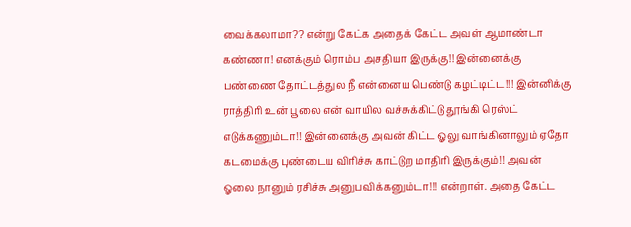வைக்கலாமா?? என்று கேட்க அதைக் கேட்ட அவள் ஆமாண்டா கண்ணா! எனக்கும் ரொம்ப அசதியா இருக்கு!! இன்னைக்கு பண்ணை தோட்டத்துல நீ என்னைய பெண்டு கழட்டிட்ட!!! இன்னிக்கு ராத்திரி உன் பூலை என் வாயில வச்சுக்கிட்டு தூங்கி ரெஸ்ட் எடுக்கணும்டா!! இன்னைக்கு அவன் கிட்ட ஓலு வாங்கினாலும் ஏதோ கடமைக்கு புண்டைய விரிச்சு காட்டுற மாதிரி இருக்கும்!! அவன் ஓலை நானும் ரசிச்சு அனுபவிக்கனும்டா!!! என்றாள். அதை கேட்ட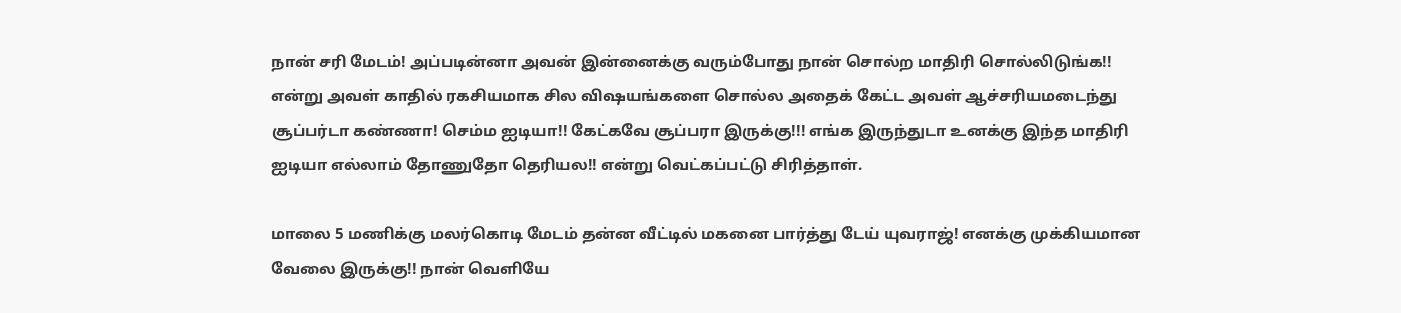நான் சரி மேடம்! அப்படின்னா அவன் இன்னைக்கு வரும்போது நான் சொல்ற மாதிரி சொல்லிடுங்க!! என்று அவள் காதில் ரகசியமாக சில விஷயங்களை சொல்ல அதைக் கேட்ட அவள் ஆச்சரியமடைந்து சூப்பர்டா கண்ணா! செம்ம ஐடியா!! கேட்கவே சூப்பரா இருக்கு!!! எங்க இருந்துடா உனக்கு இந்த மாதிரி ஐடியா எல்லாம் தோணுதோ தெரியல!! என்று வெட்கப்பட்டு சிரித்தாள்.

மாலை 5 மணிக்கு மலர்கொடி மேடம் தன்ன வீட்டில் மகனை பார்த்து டேய் யுவராஜ்! எனக்கு முக்கியமான வேலை இருக்கு!! நான் வெளியே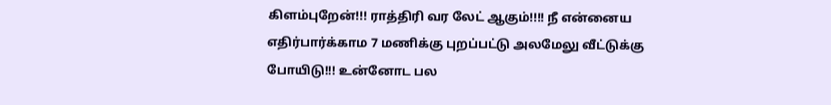கிளம்புறேன்!!! ராத்திரி வர லேட் ஆகும்!!!! நீ என்னைய எதிர்பார்க்காம 7 மணிக்கு புறப்பட்டு அலமேலு வீட்டுக்கு போயிடு!!! உன்னோட பல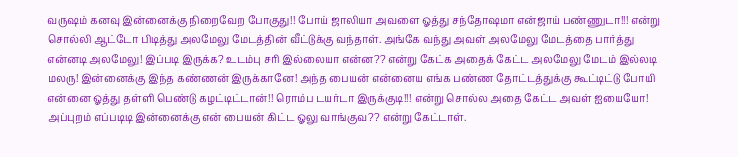வருஷம் கனவு இன்னைக்கு நிறைவேற போகுது!! போய் ஜாலியா அவளை ஓத்து சந்தோஷமா என்ஜாய் பண்ணுடா!!! என்று சொல்லி ஆட்டோ பிடித்து அலமேலு மேடத்தின் வீட்டுக்கு வந்தாள். அங்கே வந்து அவள் அலமேலு மேடத்தை பார்த்து என்னடி அலமேலு! இப்படி இருக்க? உடம்பு சரி இல்லையா என்ன?? என்று கேட்க அதைக் கேட்ட அலமேலு மேடம் இல்லடி மலரு! இன்னைக்கு இந்த கண்ணன் இருக்கானே! அந்த பையன் என்னைய எங்க பண்ண தோட்டத்துக்கு கூட்டிட்டு போயி என்னை ஓத்து தள்ளி பெண்டு கழட்டிட்டான்!! ரொம்ப டயர்டா இருக்குடி!!! என்று சொல்ல அதை கேட்ட அவள் ஐயையோ! அப்புறம் எப்படிடி இன்னைக்கு என் பையன் கிட்ட ஓலு வாங்குவ?? என்று கேட்டாள்.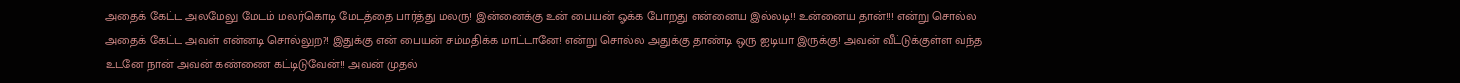அதைக் கேட்ட அலமேலு மேடம் மலர்கொடி மேடத்தை பார்த்து மலரு! இன்னைக்கு உன் பையன் ஓக்க போறது என்னைய இல்லடி!! உன்னைய தான்!!! என்று சொல்ல அதைக் கேட்ட அவள் என்னடி சொல்லுற?! இதுக்கு என் பையன் சம்மதிக்க மாட்டானே! என்று சொல்ல அதுக்கு தாண்டி ஒரு ஐடியா இருக்கு! அவன் வீட்டுக்குள்ள வந்த உடனே நான் அவன் கண்ணை கட்டிடுவேன்!! அவன் முதல்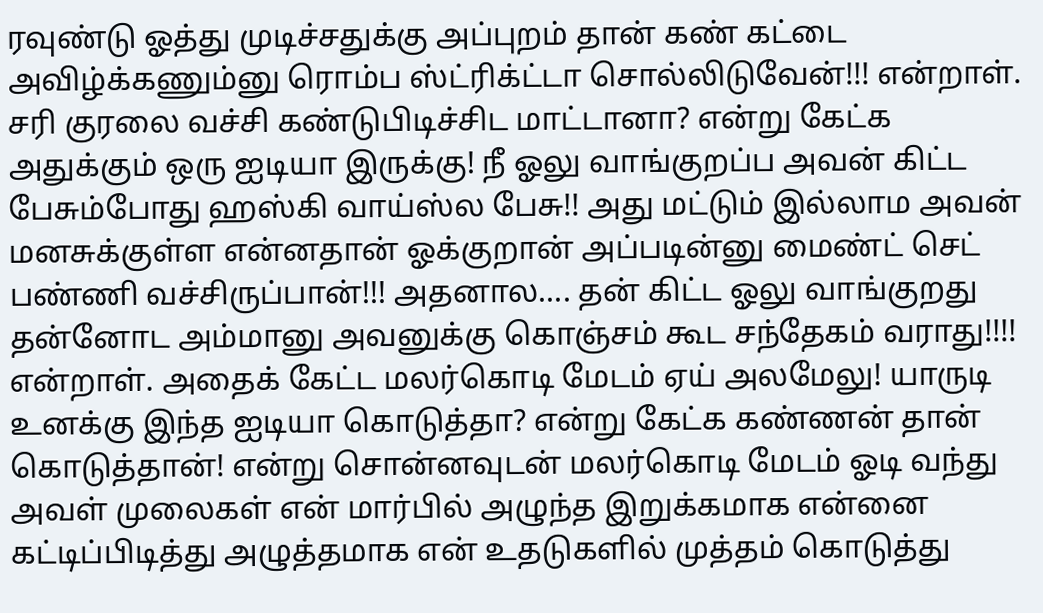ரவுண்டு ஓத்து முடிச்சதுக்கு அப்புறம் தான் கண் கட்டை அவிழ்க்கணும்னு ரொம்ப ஸ்ட்ரிக்ட்டா சொல்லிடுவேன்!!! என்றாள். சரி குரலை வச்சி கண்டுபிடிச்சிட மாட்டானா? என்று கேட்க அதுக்கும் ஒரு ஐடியா இருக்கு! நீ ஓலு வாங்குறப்ப அவன் கிட்ட பேசும்போது ஹஸ்கி வாய்ஸ்ல பேசு!! அது மட்டும் இல்லாம அவன் மனசுக்குள்ள என்னதான் ஓக்குறான் அப்படின்னு மைண்ட் செட் பண்ணி வச்சிருப்பான்!!! அதனால.... தன் கிட்ட ஓலு வாங்குறது தன்னோட அம்மானு அவனுக்கு கொஞ்சம் கூட சந்தேகம் வராது!!!! என்றாள். அதைக் கேட்ட மலர்கொடி மேடம் ஏய் அலமேலு! யாருடி உனக்கு இந்த ஐடியா கொடுத்தா? என்று கேட்க கண்ணன் தான் கொடுத்தான்! என்று சொன்னவுடன் மலர்கொடி மேடம் ஓடி வந்து அவள் முலைகள் என் மார்பில் அழுந்த இறுக்கமாக என்னை கட்டிப்பிடித்து அழுத்தமாக என் உதடுகளில் முத்தம் கொடுத்து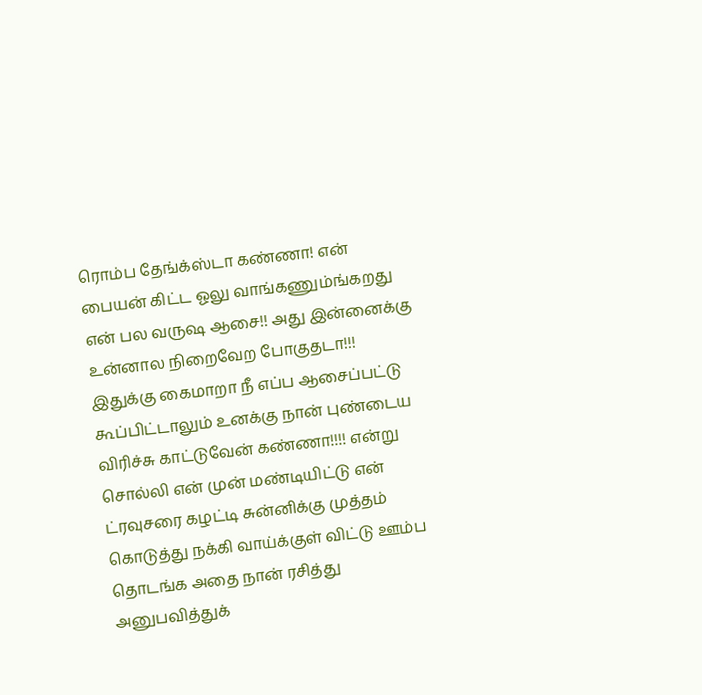ரொம்ப தேங்க்ஸ்டா கண்ணா! என் பையன் கிட்ட ஓலு வாங்கணும்ங்கறது என் பல வருஷ ஆசை!! அது இன்னைக்கு உன்னால நிறைவேற போகுதடா!!! இதுக்கு கைமாறா நீ எப்ப ஆசைப்பட்டு கூப்பிட்டாலும் உனக்கு நான் புண்டைய விரிச்சு காட்டுவேன் கண்ணா!!!! என்று சொல்லி என் முன் மண்டியிட்டு என் ட்ரவுசரை கழட்டி சுன்னிக்கு முத்தம் கொடுத்து நக்கி வாய்க்குள் விட்டு ஊம்ப தொடங்க அதை நான் ரசித்து அனுபவித்துக்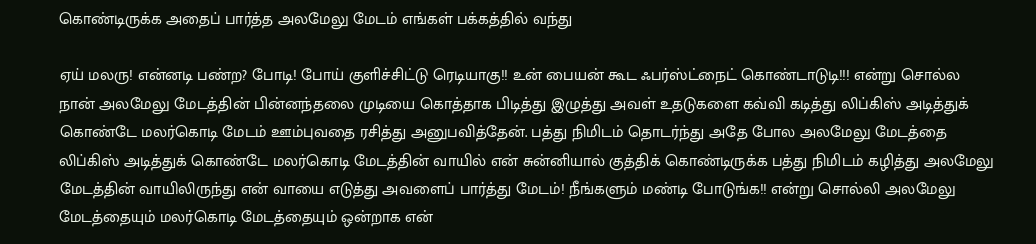கொண்டிருக்க அதைப் பார்த்த அலமேலு மேடம் எங்கள் பக்கத்தில் வந்து

ஏய் மலரு! என்னடி பண்ற? போடி! போய் குளிச்சிட்டு ரெடியாகு!! உன் பையன் கூட ஃபர்ஸ்ட்நைட் கொண்டாடுடி!!! என்று சொல்ல நான் அலமேலு மேடத்தின் பின்னந்தலை முடியை கொத்தாக பிடித்து இழுத்து அவள் உதடுகளை கவ்வி கடித்து லிப்கிஸ் அடித்துக் கொண்டே மலர்கொடி மேடம் ஊம்புவதை ரசித்து அனுபவித்தேன். பத்து நிமிடம் தொடர்ந்து அதே போல அலமேலு மேடத்தை லிப்கிஸ் அடித்துக் கொண்டே மலர்கொடி மேடத்தின் வாயில் என் சுன்னியால் குத்திக் கொண்டிருக்க பத்து நிமிடம் கழித்து அலமேலு மேடத்தின் வாயிலிருந்து என் வாயை எடுத்து அவளைப் பார்த்து மேடம்! நீங்களும் மண்டி போடுங்க!! என்று சொல்லி அலமேலு மேடத்தையும் மலர்கொடி மேடத்தையும் ஒன்றாக என்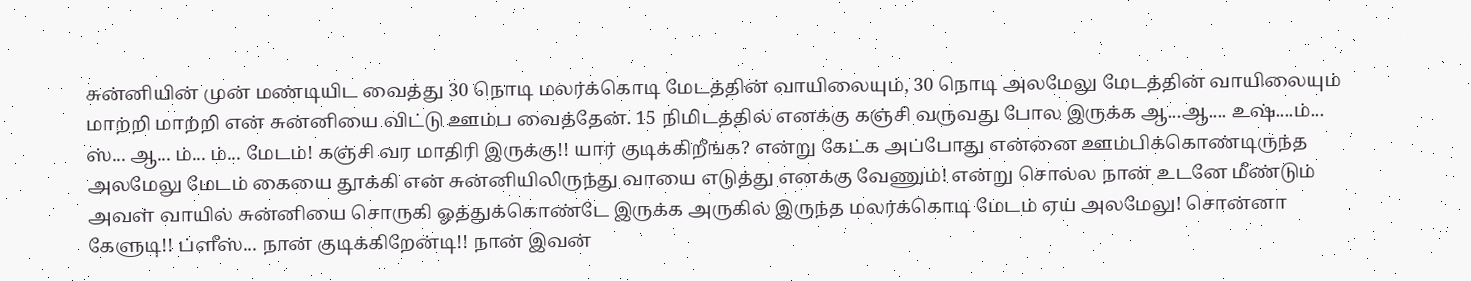சுன்னியின் முன் மண்டியிட வைத்து 30 நொடி மலர்க்கொடி மேடத்தின் வாயிலையும், 30 நொடி அலமேலு மேடத்தின் வாயிலையும் மாற்றி மாற்றி என் சுன்னியை விட்டு ஊம்ப வைத்தேன். 15 நிமிடத்தில் எனக்கு கஞ்சி வருவது போல இருக்க ஆ...ஆ.... உஷ்....ம்... ஸ்... ஆ... ம்... ம்... மேடம்! கஞ்சி வர மாதிரி இருக்கு!! யார் குடிக்கிறீங்க? என்று கேட்க அப்போது என்னை ஊம்பிக்கொண்டிருந்த அலமேலு மேடம் கையை தூக்கி என் சுன்னியிலிருந்து வாயை எடுத்து எனக்கு வேணும்! என்று சொல்ல நான் உடனே மீண்டும் அவள் வாயில் சுன்னியை சொருகி ஓத்துக்கொண்டே இருக்க அருகில் இருந்த மலர்க்கொடி மேடம் ஏய் அலமேலு! சொன்னா கேளுடி!! ப்ளீஸ்... நான் குடிக்கிறேன்டி!! நான் இவன்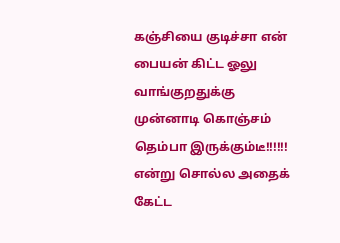கஞ்சியை குடிச்சா என் பையன் கிட்ட ஓலு வாங்குறதுக்கு முன்னாடி கொஞ்சம் தெம்பா இருக்கும்டீ!!!!!! என்று சொல்ல அதைக் கேட்ட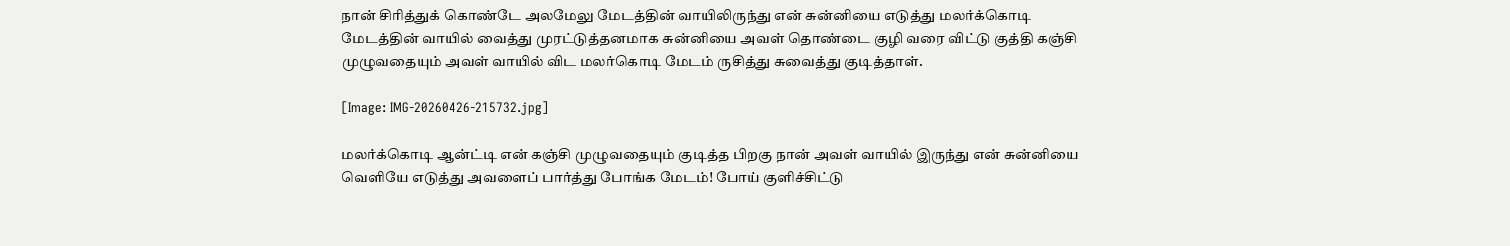நான் சிரித்துக் கொண்டே அலமேலு மேடத்தின் வாயிலிருந்து என் சுன்னியை எடுத்து மலர்க்கொடி மேடத்தின் வாயில் வைத்து முரட்டுத்தனமாக சுன்னியை அவள் தொண்டை குழி வரை விட்டு குத்தி கஞ்சி முழுவதையும் அவள் வாயில் விட மலர்கொடி மேடம் ருசித்து சுவைத்து குடித்தாள்.

[Image: IMG-20260426-215732.jpg]

மலர்க்கொடி ஆன்ட்டி என் கஞ்சி முழுவதையும் குடித்த பிறகு நான் அவள் வாயில் இருந்து என் சுன்னியை வெளியே எடுத்து அவளைப் பார்த்து போங்க மேடம்! போய் குளிச்சிட்டு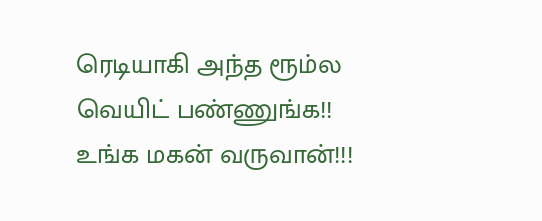ரெடியாகி அந்த ரூம்ல வெயிட் பண்ணுங்க!! உங்க மகன் வருவான்!!!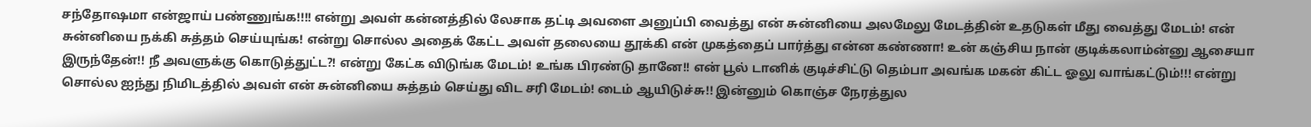சந்தோஷமா என்ஜாய் பண்ணுங்க!!!! என்று அவள் கன்னத்தில் லேசாக தட்டி அவளை அனுப்பி வைத்து என் சுன்னியை அலமேலு மேடத்தின் உதடுகள் மீது வைத்து மேடம்! என் சுன்னியை நக்கி சுத்தம் செய்யுங்க! என்று சொல்ல அதைக் கேட்ட அவள் தலையை தூக்கி என் முகத்தைப் பார்த்து என்ன கண்ணா! உன் கஞ்சிய நான் குடிக்கலாம்ன்னு ஆசையா இருந்தேன்!! நீ அவளுக்கு கொடுத்துட்ட?! என்று கேட்க விடுங்க மேடம்! உங்க பிரண்டு தானே!! என் பூல் டானிக் குடிச்சிட்டு தெம்பா அவங்க மகன் கிட்ட ஓலு வாங்கட்டும்!!! என்று சொல்ல ஐந்து நிமிடத்தில் அவள் என் சுன்னியை சுத்தம் செய்து விட சரி மேடம்! டைம் ஆயிடுச்சு!! இன்னும் கொஞ்ச நேரத்துல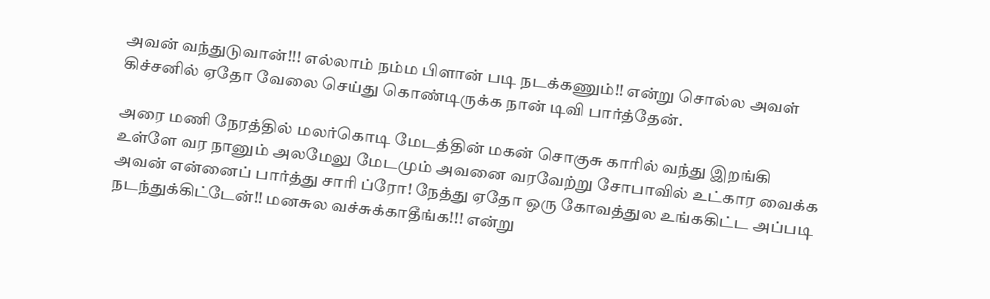அவன் வந்துடுவான்!!! எல்லாம் நம்ம பிளான் படி நடக்கணும்!! என்று சொல்ல அவள் கிச்சனில் ஏதோ வேலை செய்து கொண்டிருக்க நான் டிவி பார்த்தேன்.

அரை மணி நேரத்தில் மலர்கொடி மேடத்தின் மகன் சொகுசு காரில் வந்து இறங்கி உள்ளே வர நானும் அலமேலு மேடமும் அவனை வரவேற்று சோபாவில் உட்கார வைக்க அவன் என்னைப் பார்த்து சாரி ப்ரோ! நேத்து ஏதோ ஒரு கோவத்துல உங்ககிட்ட அப்படி நடந்துக்கிட்டேன்!! மனசுல வச்சுக்காதீங்க!!! என்று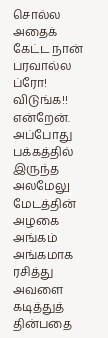சொல்ல அதைக் கேட்ட நான் பரவால்ல ப்ரோ! விடுங்க!! என்றேன். அப்போது பக்கத்தில் இருந்த அலமேலு மேடத்தின் அழகை அங்கம் அங்கமாக ரசித்து அவளை கடித்துத் தின்பதை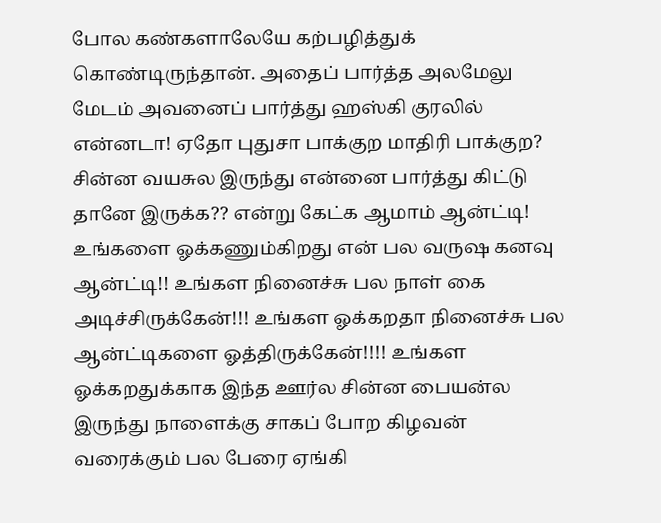போல கண்களாலேயே கற்பழித்துக் கொண்டிருந்தான். அதைப் பார்த்த அலமேலு மேடம் அவனைப் பார்த்து ஹஸ்கி குரலில் என்னடா! ஏதோ புதுசா பாக்குற மாதிரி பாக்குற? சின்ன வயசுல இருந்து என்னை பார்த்து கிட்டு தானே இருக்க?? என்று கேட்க ஆமாம் ஆன்ட்டி! உங்களை ஓக்கணும்கிறது என் பல வருஷ கனவு ஆன்ட்டி!! உங்கள நினைச்சு பல நாள் கை அடிச்சிருக்கேன்!!! உங்கள ஓக்கறதா நினைச்சு பல ஆன்ட்டிகளை ஓத்திருக்கேன்!!!! உங்கள ஓக்கறதுக்காக இந்த ஊர்ல சின்ன பையன்ல இருந்து நாளைக்கு சாகப் போற கிழவன் வரைக்கும் பல பேரை ஏங்கி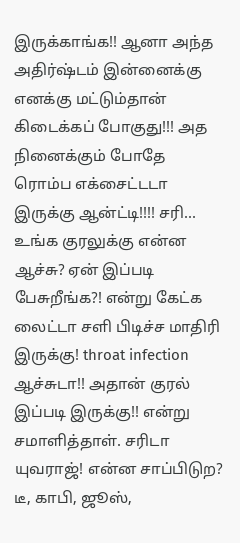இருக்காங்க!! ஆனா அந்த அதிர்ஷ்டம் இன்னைக்கு எனக்கு மட்டும்தான் கிடைக்கப் போகுது!!! அத நினைக்கும் போதே ரொம்ப எக்சைட்டடா இருக்கு ஆன்ட்டி!!!! சரி... உங்க குரலுக்கு என்ன ஆச்சு? ஏன் இப்படி பேசுறீங்க?! என்று கேட்க லைட்டா சளி பிடிச்ச மாதிரி இருக்கு! throat infection ஆச்சுடா!! அதான் குரல் இப்படி இருக்கு!! என்று சமாளித்தாள். சரிடா யுவராஜ்! என்ன சாப்பிடுற? டீ, காபி, ஜூஸ்,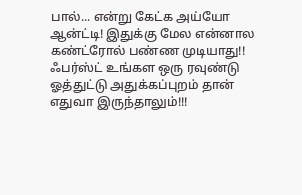பால்... என்று கேட்க அய்யோ ஆன்ட்டி! இதுக்கு மேல என்னால கண்ட்ரோல் பண்ண முடியாது!! ஃபர்ஸ்ட் உங்கள ஒரு ரவுண்டு ஓத்துட்டு அதுக்கப்புறம் தான் எதுவா இருந்தாலும்!!!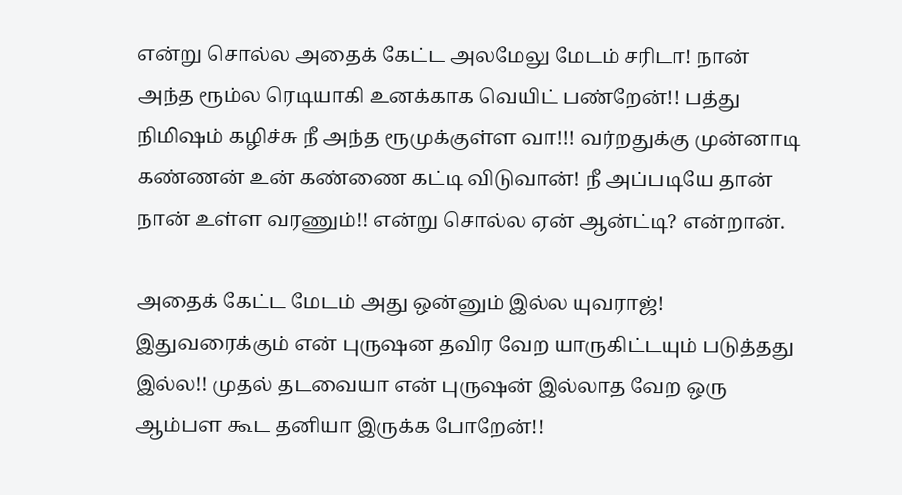என்று சொல்ல அதைக் கேட்ட அலமேலு மேடம் சரிடா! நான் அந்த ரூம்ல ரெடியாகி உனக்காக வெயிட் பண்றேன்!! பத்து நிமிஷம் கழிச்சு நீ அந்த ரூமுக்குள்ள வா!!! வர்றதுக்கு முன்னாடி கண்ணன் உன் கண்ணை கட்டி விடுவான்! நீ அப்படியே தான் நான் உள்ள வரணும்!! என்று சொல்ல ஏன் ஆன்ட்டி? என்றான்.

அதைக் கேட்ட மேடம் அது ஒன்னும் இல்ல யுவராஜ்! இதுவரைக்கும் என் புருஷன தவிர வேற யாருகிட்டயும் படுத்தது இல்ல!! முதல் தடவையா என் புருஷன் இல்லாத வேற ஒரு ஆம்பள கூட தனியா இருக்க போறேன்!!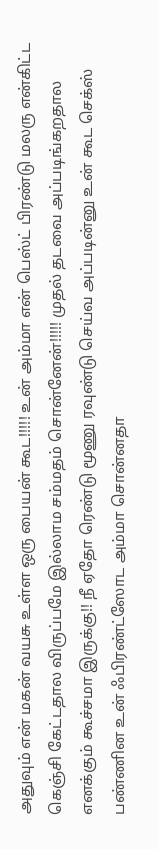அதுவும் என் மகன் வயசு உள்ள ஒரு பையன் கூட!!!!! உன் அம்மா என் பெஸ்ட் பிரண்டு மலரு என்கிட்ட கெஞ்சி கேட்டதால விருப்பமே இல்லாம சம்மதம் சொன்னேன்!!!!! முதல் தடவை அப்படிங்கறதால எனக்கும் கூச்சமா இருக்கு!! நீ ஏதோ ரெண்டு மூணு ரவுண்டு செய்வ அப்படின்னு உன் கூட செக்ஸ் பண்ணின உன் ஃபிரண்ட்ஸோட அம்மா சொன்னதா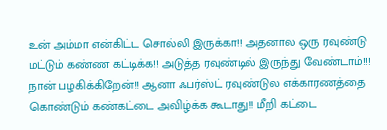உன் அம்மா என்கிட்ட சொல்லி இருக்கா!! அதனால ஒரு ரவுண்டு மட்டும் கண்ண கட்டிக்க!! அடுத்த ரவுண்டில் இருந்து வேண்டாம்!!! நான் பழகிக்கிறேன்!! ஆனா ஃபர்ஸ்ட் ரவுண்டுல எக்காரணத்தை கொண்டும் கண்கட்டை அவிழ்க்க கூடாது!! மீறி கட்டை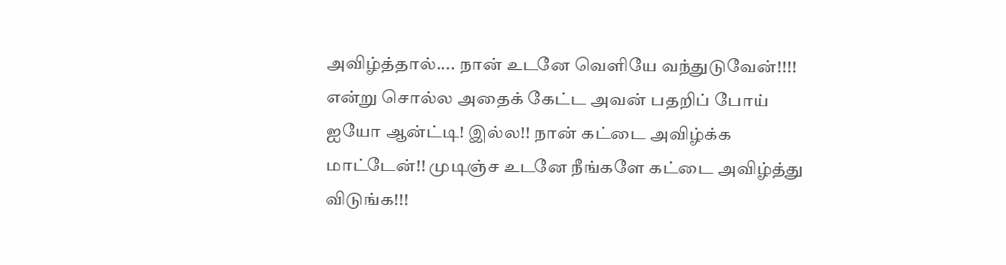அவிழ்த்தால்.... நான் உடனே வெளியே வந்துடுவேன்!!!! என்று சொல்ல அதைக் கேட்ட அவன் பதறிப் போய் ஐயோ ஆன்ட்டி! இல்ல!! நான் கட்டை அவிழ்க்க மாட்டேன்!! முடிஞ்ச உடனே நீங்களே கட்டை அவிழ்த்து விடுங்க!!!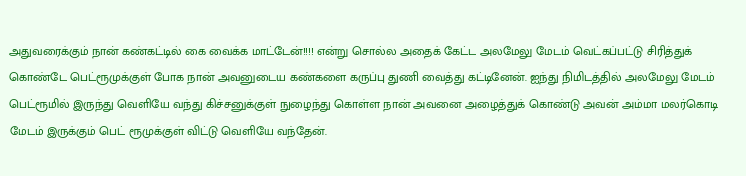அதுவரைக்கும் நான் கண்கட்டில் கை வைக்க மாட்டேன்!!!! என்று சொல்ல அதைக் கேட்ட அலமேலு மேடம் வெட்கப்பட்டு சிரித்துக் கொண்டே பெட்ரூமுக்குள் போக நான் அவனுடைய கண்களை கருப்பு துணி வைத்து கட்டினேன். ஐந்து நிமிடத்தில் அலமேலு மேடம் பெட்ரூமில் இருந்து வெளியே வந்து கிச்சனுக்குள் நுழைந்து கொள்ள நான் அவனை அழைத்துக் கொண்டு அவன் அம்மா மலர்கொடி மேடம் இருக்கும் பெட் ரூமுக்குள் விட்டு வெளியே வந்தேன்.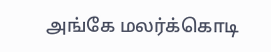அங்கே மலர்க்கொடி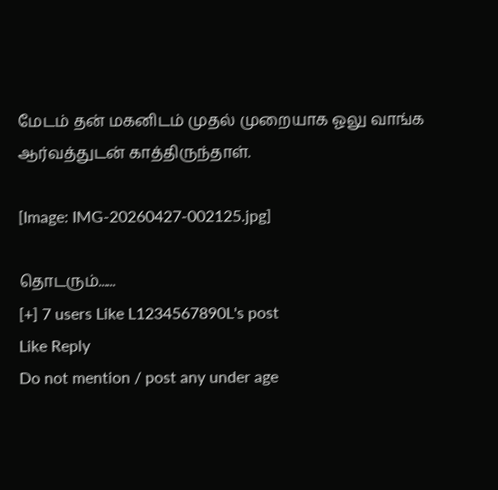மேடம் தன் மகனிடம் முதல் முறையாக ஓலு வாங்க ஆர்வத்துடன் காத்திருந்தாள்.

[Image: IMG-20260427-002125.jpg]

தொடரும்......
[+] 7 users Like L1234567890L's post
Like Reply
Do not mention / post any under age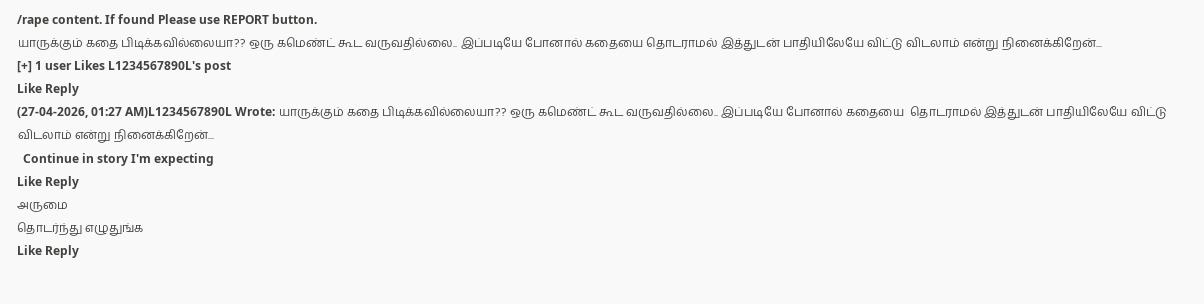/rape content. If found Please use REPORT button.
யாருக்கும் கதை பிடிக்கவில்லையா?? ஒரு கமெண்ட் கூட வருவதில்லை.. இப்படியே போனால் கதையை தொடராமல் இத்துடன் பாதியிலேயே விட்டு விடலாம் என்று நினைக்கிறேன்...
[+] 1 user Likes L1234567890L's post
Like Reply
(27-04-2026, 01:27 AM)L1234567890L Wrote: யாருக்கும் கதை பிடிக்கவில்லையா?? ஒரு கமெண்ட் கூட வருவதில்லை.. இப்படியே போனால் கதையை  தொடராமல் இத்துடன் பாதியிலேயே விட்டு விடலாம் என்று நினைக்கிறேன்...
  Continue in story I'm expecting
Like Reply
அருமை
தொடர்ந்து எழுதுங்க
Like Reply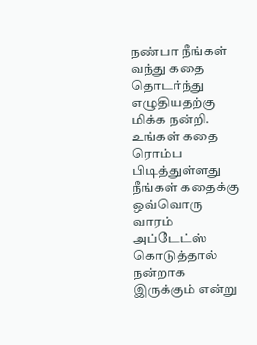நண்பா நீங்கள் வந்து கதை தொடர்ந்து எழுதியதற்கு மிக்க நன்றி. உங்கள் கதை ரொம்ப பிடித்துள்ளது நீங்கள் கதைக்கு ஒவ்வொரு வாரம் அப்டேட்ஸ் கொடுத்தால் நன்றாக இருக்கும் என்று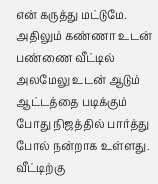என் கருத்து மட்டுமே. அதிலும் கண்ணா உடன் பண்ணை வீட்டில் அலமேலு உடன் ஆடும் ஆட்டத்தை படிக்கும் போது நிஜத்தில் பார்த்து போல் நன்றாக உள்ளது. வீட்டிற்கு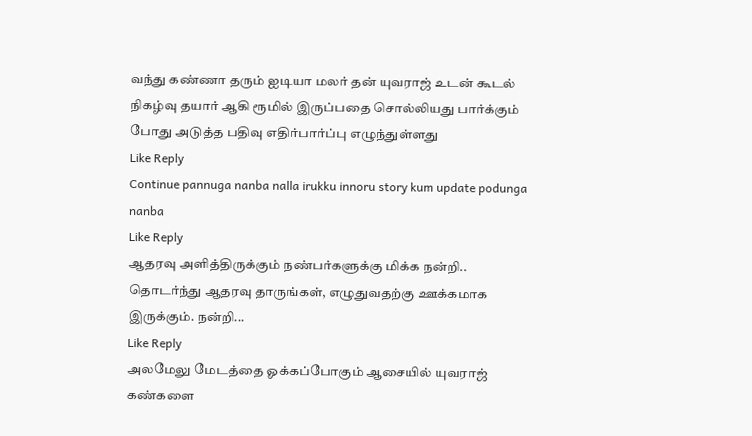வந்து கண்ணா தரும் ஐடியா மலர் தன் யுவராஜ் உடன் கூடல் நிகழ்வு தயார் ஆகி ரூமில் இருப்பதை சொல்லியது பார்க்கும் போது அடுத்த பதிவு எதிர்பார்ப்பு எழுந்துள்ளது
Like Reply
Continue pannuga nanba nalla irukku innoru story kum update podunga nanba
Like Reply
ஆதரவு அளித்திருக்கும் நண்பர்களுக்கு மிக்க நன்றி.. தொடர்ந்து ஆதரவு தாருங்கள், எழுதுவதற்கு ஊக்கமாக இருக்கும். நன்றி...
Like Reply
அலமேலு மேடத்தை ஓக்கப்போகும் ஆசையில் யுவராஜ் கண்களை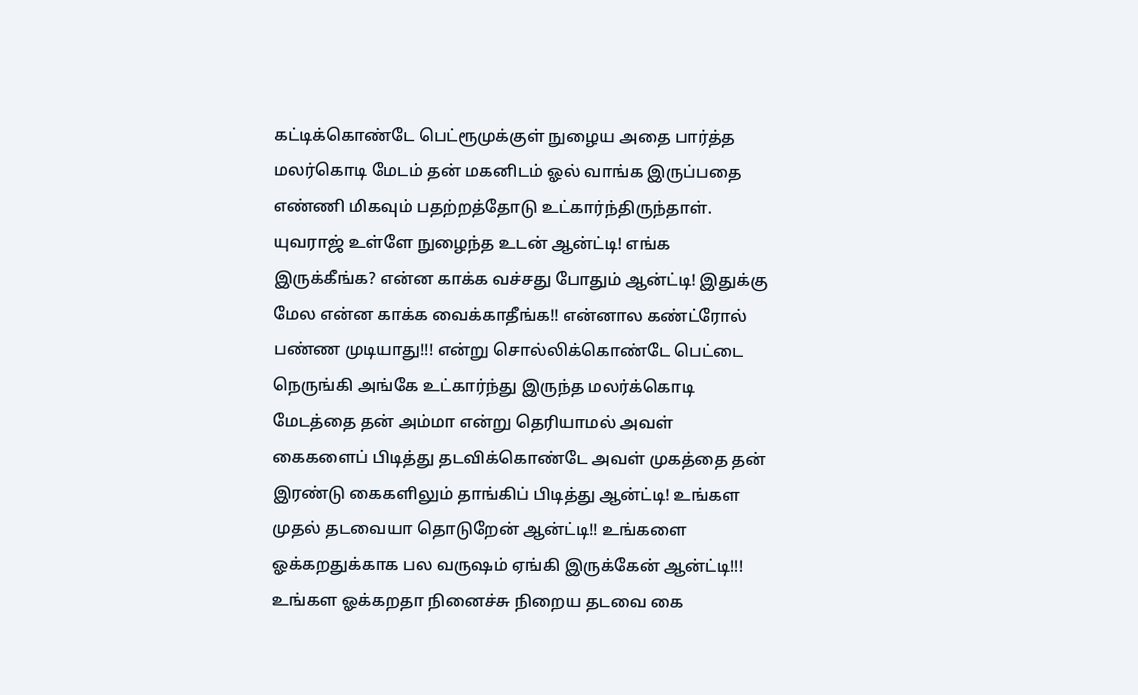கட்டிக்கொண்டே பெட்ரூமுக்குள் நுழைய அதை பார்த்த மலர்கொடி மேடம் தன் மகனிடம் ஓல் வாங்க இருப்பதை எண்ணி மிகவும் பதற்றத்தோடு உட்கார்ந்திருந்தாள். யுவராஜ் உள்ளே நுழைந்த உடன் ஆன்ட்டி! எங்க இருக்கீங்க? என்ன காக்க வச்சது போதும் ஆன்ட்டி! இதுக்கு மேல என்ன காக்க வைக்காதீங்க!! என்னால கண்ட்ரோல் பண்ண முடியாது!!! என்று சொல்லிக்கொண்டே பெட்டை நெருங்கி அங்கே உட்கார்ந்து இருந்த மலர்க்கொடி மேடத்தை தன் அம்மா என்று தெரியாமல் அவள் கைகளைப் பிடித்து தடவிக்கொண்டே அவள் முகத்தை தன் இரண்டு கைகளிலும் தாங்கிப் பிடித்து ஆன்ட்டி! உங்கள முதல் தடவையா தொடுறேன் ஆன்ட்டி!! உங்களை ஓக்கறதுக்காக பல வருஷம் ஏங்கி இருக்கேன் ஆன்ட்டி!!! உங்கள ஓக்கறதா நினைச்சு நிறைய தடவை கை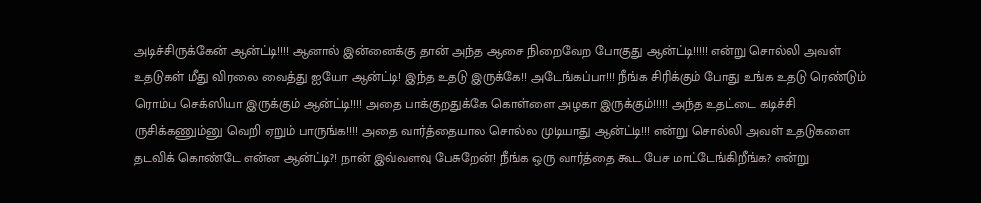அடிச்சிருக்கேன் ஆன்ட்டி!!!! ஆனால் இன்னைக்கு தான் அந்த ஆசை நிறைவேற போகுது ஆன்ட்டி!!!!! என்று சொல்லி அவள் உதடுகள் மீது விரலை வைத்து ஐயோ ஆன்ட்டி! இந்த உதடு இருக்கே!! அடேங்கப்பா!!! நீங்க சிரிக்கும் போது உங்க உதடு ரெண்டும் ரொம்ப செக்ஸியா இருக்கும் ஆன்ட்டி!!!! அதை பாக்குறதுக்கே கொள்ளை அழகா இருக்கும்!!!!! அந்த உதட்டை கடிச்சி ருசிக்கணும்னு வெறி ஏறும் பாருங்க!!!! அதை வார்த்தையால சொல்ல முடியாது ஆன்ட்டி!!! என்று சொல்லி அவள் உதடுகளை தடவிக் கொண்டே என்ன ஆன்ட்டி?! நான் இவ்வளவு பேசுறேன்! நீங்க ஒரு வார்த்தை கூட பேச மாட்டேங்கிறீங்க? என்று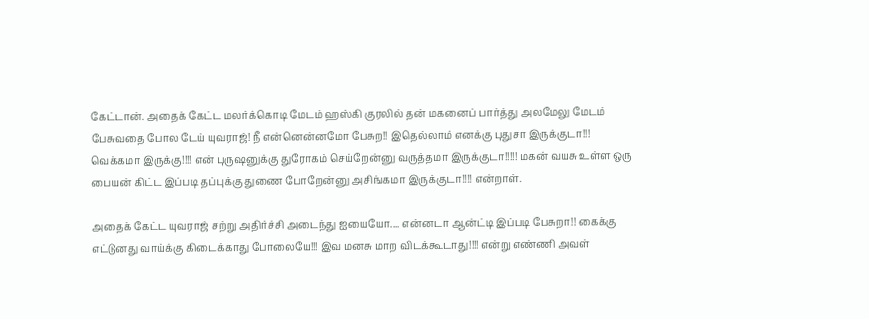கேட்டான். அதைக் கேட்ட மலர்க்கொடி மேடம் ஹஸ்கி குரலில் தன் மகனைப் பார்த்து அலமேலு மேடம் பேசுவதை போல டேய் யுவராஜ்! நீ என்னென்னமோ பேசுற!! இதெல்லாம் எனக்கு புதுசா இருக்குடா!!! வெக்கமா இருக்கு!!!! என் புருஷனுக்கு துரோகம் செய்றேன்னு வருத்தமா இருக்குடா!!!!! மகன் வயசு உள்ள ஒரு பையன் கிட்ட இப்படி தப்புக்கு துணை போறேன்னு அசிங்கமா இருக்குடா!!!! என்றாள்.

அதைக் கேட்ட யுவராஜ் சற்று அதிர்ச்சி அடைந்து ஐயையோ.... என்னடா ஆன்ட்டி இப்படி பேசுறா!! கைக்கு எட்டுனது வாய்க்கு கிடைக்காது போலையே!!! இவ மனசு மாற விடக்கூடாது!!!! என்று எண்ணி அவள்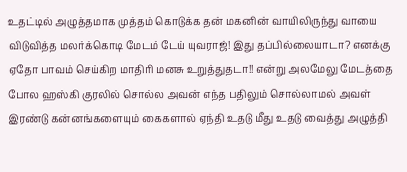உதட்டில் அழுத்தமாக முத்தம் கொடுக்க தன் மகனின் வாயிலிருந்து வாயை விடுவித்த மலர்க்கொடி மேடம் டேய் யுவராஜ்! இது தப்பில்லையாடா? எனக்கு ஏதோ பாவம் செய்கிற மாதிரி மனசு உறுத்துதடா!! என்று அலமேலு மேடத்தை போல ஹஸ்கி குரலில் சொல்ல அவன் எந்த பதிலும் சொல்லாமல் அவள் இரண்டு கன்னங்களையும் கைகளால் ஏந்தி உதடு மீது உதடு வைத்து அழுத்தி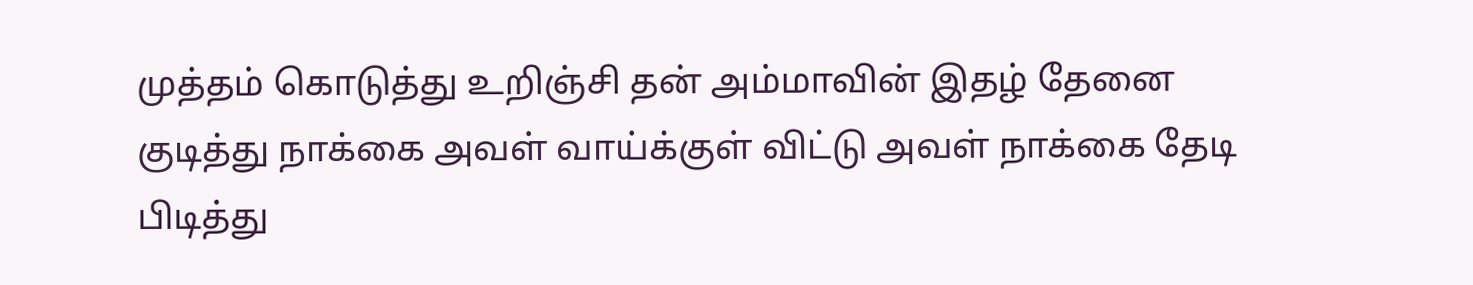முத்தம் கொடுத்து உறிஞ்சி தன் அம்மாவின் இதழ் தேனை குடித்து நாக்கை அவள் வாய்க்குள் விட்டு அவள் நாக்கை தேடி பிடித்து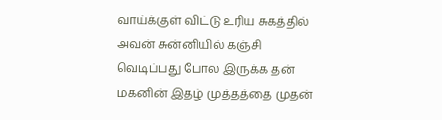வாய்க்குள் விட்டு உரிய சுகத்தில் அவன் சுன்னியில் கஞ்சி வெடிப்பது போல இருக்க தன் மகனின் இதழ் முத்தத்தை முதன்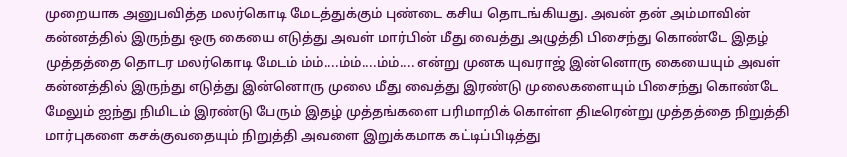முறையாக அனுபவித்த மலர்கொடி மேடத்துக்கும் புண்டை கசிய தொடங்கியது. அவன் தன் அம்மாவின் கன்னத்தில் இருந்து ஒரு கையை எடுத்து அவள் மார்பின் மீது வைத்து அழுத்தி பிசைந்து கொண்டே இதழ் முத்தத்தை தொடர மலர்கொடி மேடம் ம்ம்....ம்ம்....ம்ம்.... என்று முனக யுவராஜ் இன்னொரு கையையும் அவள் கன்னத்தில் இருந்து எடுத்து இன்னொரு முலை மீது வைத்து இரண்டு முலைகளையும் பிசைந்து கொண்டே மேலும் ஐந்து நிமிடம் இரண்டு பேரும் இதழ் முத்தங்களை பரிமாறிக் கொள்ள திடீரென்று முத்தத்தை நிறுத்தி மார்புகளை கசக்குவதையும் நிறுத்தி அவளை இறுக்கமாக கட்டிப்பிடித்து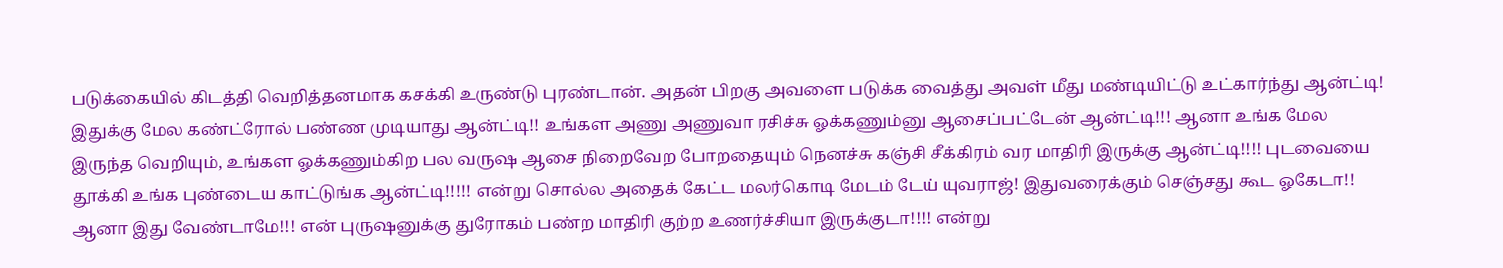படுக்கையில் கிடத்தி வெறித்தனமாக கசக்கி உருண்டு புரண்டான். அதன் பிறகு அவளை படுக்க வைத்து அவள் மீது மண்டியிட்டு உட்கார்ந்து ஆன்ட்டி! இதுக்கு மேல கண்ட்ரோல் பண்ண முடியாது ஆன்ட்டி!! உங்கள அணு அணுவா ரசிச்சு ஓக்கணும்னு ஆசைப்பட்டேன் ஆன்ட்டி!!! ஆனா உங்க மேல இருந்த வெறியும், உங்கள ஓக்கணும்கிற பல வருஷ ஆசை நிறைவேற போறதையும் நெனச்சு கஞ்சி சீக்கிரம் வர மாதிரி இருக்கு ஆன்ட்டி!!!! புடவையை தூக்கி உங்க புண்டைய காட்டுங்க ஆன்ட்டி!!!!! என்று சொல்ல அதைக் கேட்ட மலர்கொடி மேடம் டேய் யுவராஜ்! இதுவரைக்கும் செஞ்சது கூட ஓகேடா!! ஆனா இது வேண்டாமே!!! என் புருஷனுக்கு துரோகம் பண்ற மாதிரி குற்ற உணர்ச்சியா இருக்குடா!!!! என்று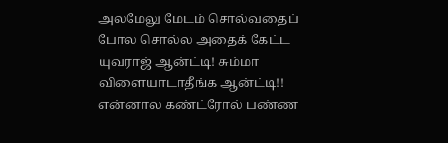அலமேலு மேடம் சொல்வதைப் போல சொல்ல அதைக் கேட்ட யுவராஜ் ஆன்ட்டி! சும்மா விளையாடாதீங்க ஆன்ட்டி!! என்னால கண்ட்ரோல் பண்ண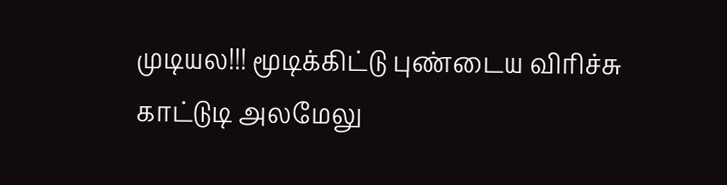முடியல!!! மூடிக்கிட்டு புண்டைய விரிச்சு காட்டுடி அலமேலு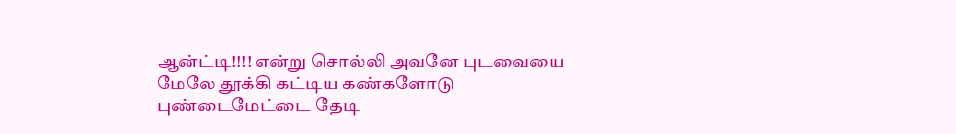ஆன்ட்டி!!!! என்று சொல்லி அவனே புடவையை மேலே தூக்கி கட்டிய கண்களோடு புண்டைமேட்டை தேடி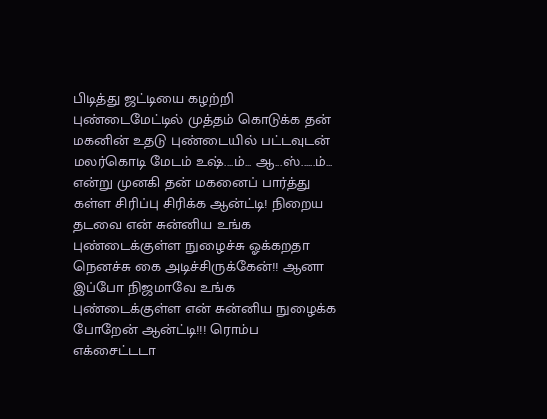பிடித்து ஜட்டியை கழற்றி புண்டைமேட்டில் முத்தம் கொடுக்க தன் மகனின் உதடு புண்டையில் பட்டவுடன் மலர்கொடி மேடம் உஷ்....ம்... ஆ...ஸ்......ம்... என்று முனகி தன் மகனைப் பார்த்து கள்ள சிரிப்பு சிரிக்க ஆன்ட்டி! நிறைய தடவை என் சுன்னிய உங்க புண்டைக்குள்ள நுழைச்சு ஓக்கறதா நெனச்சு கை அடிச்சிருக்கேன்!! ஆனா இப்போ நிஜமாவே உங்க புண்டைக்குள்ள என் சுன்னிய நுழைக்க போறேன் ஆன்ட்டி!!! ரொம்ப எக்சைட்டடா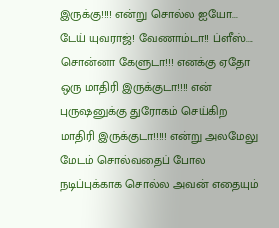இருக்கு!!!! என்று சொல்ல ஐயோ... டேய் யுவராஜ்! வேணாம்டா!! ப்ளீஸ்.... சொன்னா கேளுடா!!! எனக்கு ஏதோ ஒரு மாதிரி இருக்குடா!!!! என் புருஷனுக்கு துரோகம் செய்கிற மாதிரி இருக்குடா!!!!! என்று அலமேலு மேடம் சொல்வதைப் போல நடிப்புக்காக சொல்ல அவன் எதையும்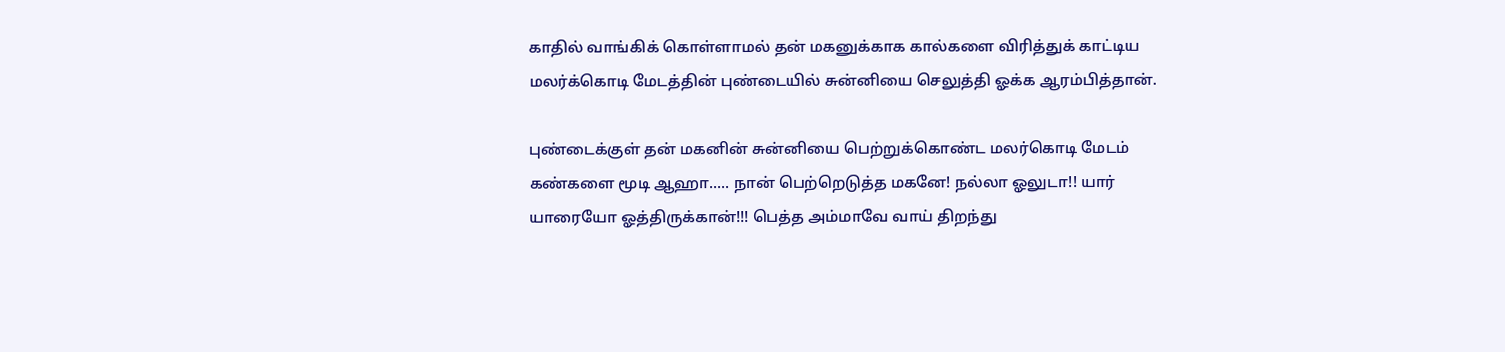காதில் வாங்கிக் கொள்ளாமல் தன் மகனுக்காக கால்களை விரித்துக் காட்டிய மலர்க்கொடி மேடத்தின் புண்டையில் சுன்னியை செலுத்தி ஓக்க ஆரம்பித்தான்.

புண்டைக்குள் தன் மகனின் சுன்னியை பெற்றுக்கொண்ட மலர்கொடி மேடம் கண்களை மூடி ஆஹா..... நான் பெற்றெடுத்த மகனே! நல்லா ஓலுடா!! யார் யாரையோ ஓத்திருக்கான்!!! பெத்த அம்மாவே வாய் திறந்து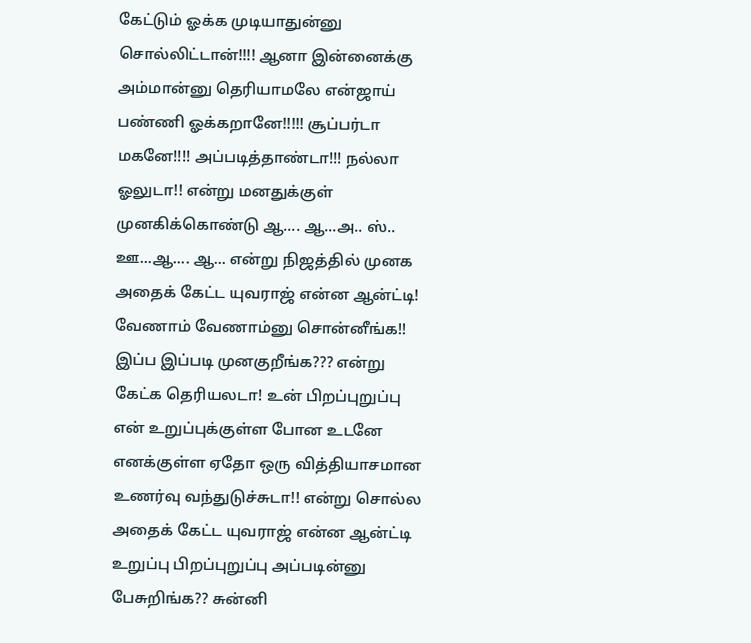கேட்டும் ஓக்க முடியாதுன்னு சொல்லிட்டான்!!!! ஆனா இன்னைக்கு அம்மான்னு தெரியாமலே என்ஜாய் பண்ணி ஓக்கறானே!!!!! சூப்பர்டா மகனே!!!! அப்படித்தாண்டா!!! நல்லா ஓலுடா!! என்று மனதுக்குள் முனகிக்கொண்டு ஆ.... ஆ...அ.. ஸ்.. ஊ...ஆ.... ஆ... என்று நிஜத்தில் முனக அதைக் கேட்ட யுவராஜ் என்ன ஆன்ட்டி! வேணாம் வேணாம்னு சொன்னீங்க!! இப்ப இப்படி முனகுறீங்க??? என்று கேட்க தெரியலடா! உன் பிறப்புறுப்பு என் உறுப்புக்குள்ள போன உடனே எனக்குள்ள ஏதோ ஒரு வித்தியாசமான உணர்வு வந்துடுச்சுடா!! என்று சொல்ல அதைக் கேட்ட யுவராஜ் என்ன ஆன்ட்டி உறுப்பு பிறப்புறுப்பு அப்படின்னு பேசுறிங்க?? சுன்னி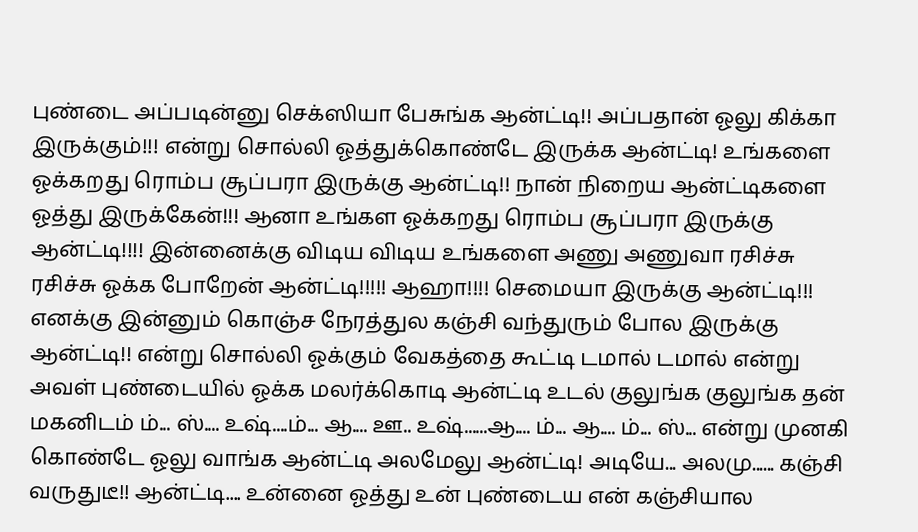புண்டை அப்படின்னு செக்ஸியா பேசுங்க ஆன்ட்டி!! அப்பதான் ஓலு கிக்கா இருக்கும்!!! என்று சொல்லி ஓத்துக்கொண்டே இருக்க ஆன்ட்டி! உங்களை ஓக்கறது ரொம்ப சூப்பரா இருக்கு ஆன்ட்டி!! நான் நிறைய ஆன்ட்டிகளை ஓத்து இருக்கேன்!!! ஆனா உங்கள ஓக்கறது ரொம்ப சூப்பரா இருக்கு ஆன்ட்டி!!!! இன்னைக்கு விடிய விடிய உங்களை அணு அணுவா ரசிச்சு ரசிச்சு ஓக்க போறேன் ஆன்ட்டி!!!!! ஆஹா!!!! செமையா இருக்கு ஆன்ட்டி!!! எனக்கு இன்னும் கொஞ்ச நேரத்துல கஞ்சி வந்துரும் போல இருக்கு ஆன்ட்டி!! என்று சொல்லி ஓக்கும் வேகத்தை கூட்டி டமால் டமால் என்று அவள் புண்டையில் ஓக்க மலர்க்கொடி ஆன்ட்டி உடல் குலுங்க குலுங்க தன் மகனிடம் ம்... ஸ்.... உஷ்....ம்... ஆ.... ஊ.. உஷ்......ஆ.... ம்... ஆ.... ம்... ஸ்... என்று முனகி கொண்டே ஓலு வாங்க ஆன்ட்டி அலமேலு ஆன்ட்டி! அடியே... அலமு...... கஞ்சி வருதுடீ!! ஆன்ட்டி.... உன்னை ஓத்து உன் புண்டைய என் கஞ்சியால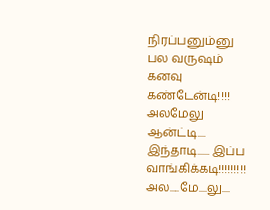நிரப்பனும்னு பல வருஷம் கனவு கண்டேன்டி!!!! அலமேலு ஆன்ட்டி.... இந்தாடி...... இப்ப வாங்கிக்கடி!!!!!!!!! அல.....மே....லு....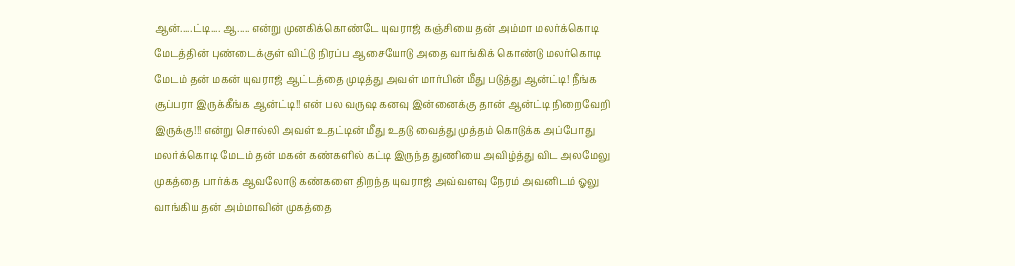ஆன்.....ட்டி.... ஆ..... என்று முனகிக்கொண்டே யுவராஜ் கஞ்சியை தன் அம்மா மலர்க்கொடி மேடத்தின் புண்டைக்குள் விட்டு நிரப்ப ஆசையோடு அதை வாங்கிக் கொண்டு மலர்கொடி மேடம் தன் மகன் யுவராஜ் ஆட்டத்தை முடித்து அவள் மார்பின் மீது படுத்து ஆன்ட்டி! நீங்க சூப்பரா இருக்கீங்க ஆன்ட்டி!! என் பல வருஷ கனவு இன்னைக்கு தான் ஆன்ட்டி நிறைவேறி இருக்கு!!! என்று சொல்லி அவள் உதட்டின் மீது உதடு வைத்து முத்தம் கொடுக்க அப்போது மலர்க்கொடி மேடம் தன் மகன் கண்களில் கட்டி இருந்த துணியை அவிழ்த்து விட அலமேலு முகத்தை பார்க்க ஆவலோடு கண்களை திறந்த யுவராஜ் அவ்வளவு நேரம் அவனிடம் ஓலு வாங்கிய தன் அம்மாவின் முகத்தை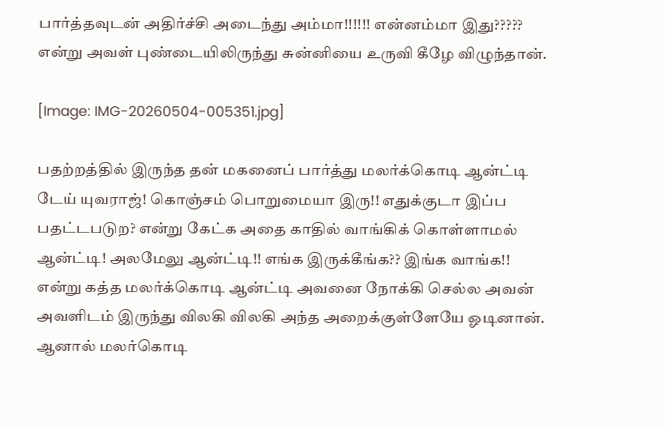பார்த்தவுடன் அதிர்ச்சி அடைந்து அம்மா!!!!!! என்னம்மா இது????? என்று அவள் புண்டையிலிருந்து சுன்னியை உருவி கீழே விழுந்தான்.

[Image: IMG-20260504-005351.jpg]

பதற்றத்தில் இருந்த தன் மகனைப் பார்த்து மலர்க்கொடி ஆன்ட்டி டேய் யுவராஜ்! கொஞ்சம் பொறுமையா இரு!! எதுக்குடா இப்ப பதட்டபடுற? என்று கேட்க அதை காதில் வாங்கிக் கொள்ளாமல் ஆன்ட்டி! அலமேலு ஆன்ட்டி!! எங்க இருக்கீங்க?? இங்க வாங்க!! என்று கத்த மலர்க்கொடி ஆன்ட்டி அவனை நோக்கி செல்ல அவன் அவளிடம் இருந்து விலகி விலகி அந்த அறைக்குள்ளேயே ஓடினான். ஆனால் மலர்கொடி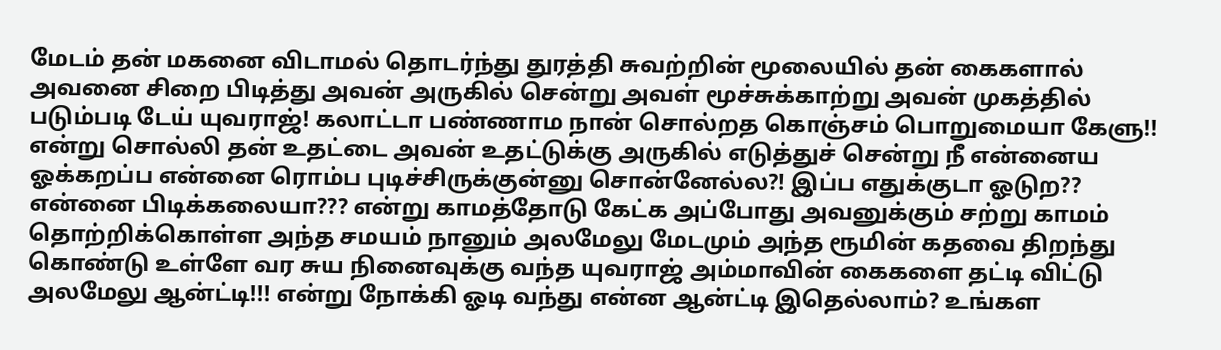மேடம் தன் மகனை விடாமல் தொடர்ந்து துரத்தி சுவற்றின் மூலையில் தன் கைகளால் அவனை சிறை பிடித்து அவன் அருகில் சென்று அவள் மூச்சுக்காற்று அவன் முகத்தில் படும்படி டேய் யுவராஜ்! கலாட்டா பண்ணாம நான் சொல்றத கொஞ்சம் பொறுமையா கேளு!! என்று சொல்லி தன் உதட்டை அவன் உதட்டுக்கு அருகில் எடுத்துச் சென்று நீ என்னைய ஓக்கறப்ப என்னை ரொம்ப புடிச்சிருக்குன்னு சொன்னேல்ல?! இப்ப எதுக்குடா ஓடுற?? என்னை பிடிக்கலையா??? என்று காமத்தோடு கேட்க அப்போது அவனுக்கும் சற்று காமம் தொற்றிக்கொள்ள அந்த சமயம் நானும் அலமேலு மேடமும் அந்த ரூமின் கதவை திறந்து கொண்டு உள்ளே வர சுய நினைவுக்கு வந்த யுவராஜ் அம்மாவின் கைகளை தட்டி விட்டு அலமேலு ஆன்ட்டி!!! என்று நோக்கி ஓடி வந்து என்ன ஆன்ட்டி இதெல்லாம்? உங்கள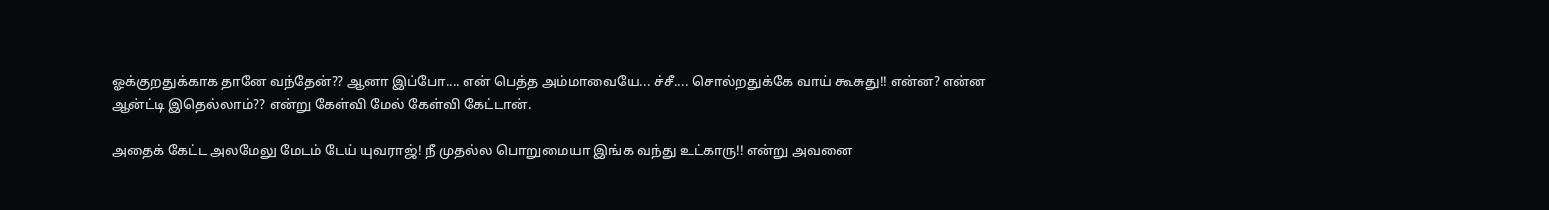ஓக்குறதுக்காக தானே வந்தேன்?? ஆனா இப்போ.... என் பெத்த அம்மாவையே... ச்சீ.... சொல்றதுக்கே வாய் கூசுது!! என்ன? என்ன ஆன்ட்டி இதெல்லாம்?? என்று கேள்வி மேல் கேள்வி கேட்டான்.

அதைக் கேட்ட அலமேலு மேடம் டேய் யுவராஜ்! நீ முதல்ல பொறுமையா இங்க வந்து உட்காரு!! என்று அவனை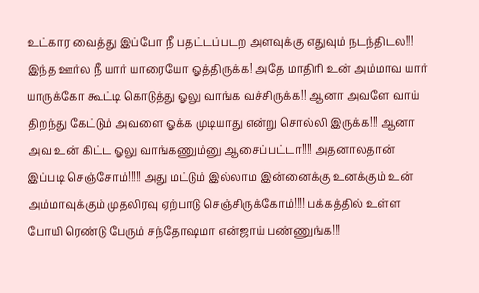உட்கார வைத்து இப்போ நீ பதட்டப்படற அளவுக்கு எதுவும் நடந்திடல!!! இந்த ஊர்ல நீ யார் யாரையோ ஓத்திருக்க! அதே மாதிரி உன் அம்மாவ யார் யாருக்கோ கூட்டி கொடுத்து ஓலு வாங்க வச்சிருக்க!! ஆனா அவளே வாய் திறந்து கேட்டும் அவளை ஓக்க முடியாது என்று சொல்லி இருக்க!!! ஆனா அவ உன் கிட்ட ஓலு வாங்கணும்னு ஆசைப்பட்டா!!!! அதனாலதான் இப்படி செஞ்சோம்!!!!! அது மட்டும் இல்லாம இன்னைக்கு உனக்கும் உன் அம்மாவுக்கும் முதலிரவு ஏற்பாடு செஞ்சிருக்கோம்!!!! பக்கத்தில் உள்ள போயி ரெண்டு பேரும் சந்தோஷமா என்ஜாய் பண்ணுங்க!!!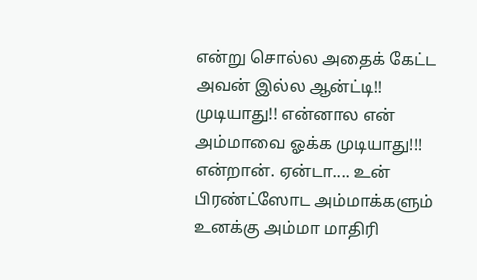என்று சொல்ல அதைக் கேட்ட அவன் இல்ல ஆன்ட்டி!! முடியாது!! என்னால என் அம்மாவை ஓக்க முடியாது!!! என்றான். ஏன்டா.... உன் பிரண்ட்ஸோட அம்மாக்களும் உனக்கு அம்மா மாதிரி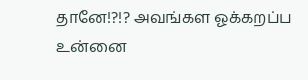தானே!?!? அவங்கள ஓக்கறப்ப உன்னை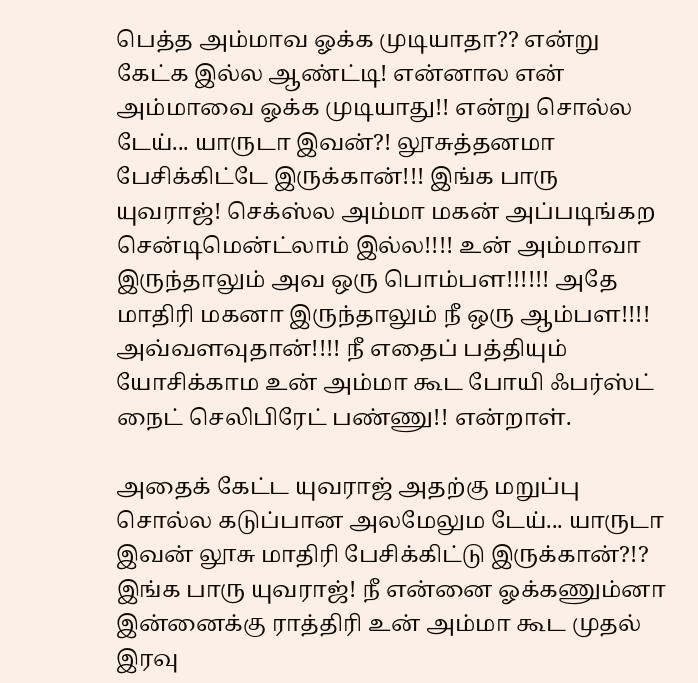பெத்த அம்மாவ ஓக்க முடியாதா?? என்று கேட்க இல்ல ஆண்ட்டி! என்னால என் அம்மாவை ஓக்க முடியாது!! என்று சொல்ல டேய்... யாருடா இவன்?! லூசுத்தனமா பேசிக்கிட்டே இருக்கான்!!! இங்க பாரு யுவராஜ்! செக்ஸ்ல அம்மா மகன் அப்படிங்கற சென்டிமென்ட்லாம் இல்ல!!!! உன் அம்மாவா இருந்தாலும் அவ ஒரு பொம்பள!!!!!! அதே மாதிரி மகனா இருந்தாலும் நீ ஒரு ஆம்பள!!!! அவ்வளவுதான்!!!! நீ எதைப் பத்தியும் யோசிக்காம உன் அம்மா கூட போயி ஃபர்ஸ்ட் நைட் செலிபிரேட் பண்ணு!! என்றாள்.

அதைக் கேட்ட யுவராஜ் அதற்கு மறுப்பு சொல்ல கடுப்பான அலமேலும டேய்... யாருடா இவன் லூசு மாதிரி பேசிக்கிட்டு இருக்கான்?!? இங்க பாரு யுவராஜ்! நீ என்னை ஓக்கணும்னா இன்னைக்கு ராத்திரி உன் அம்மா கூட முதல் இரவு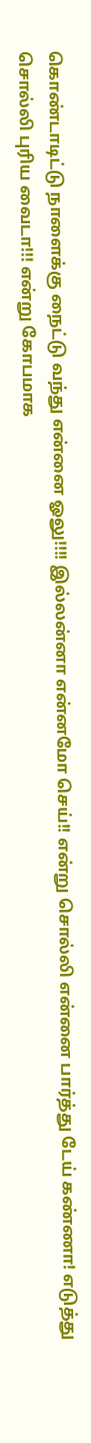கொண்டாடிட்டு நாளைக்கு நைட்டு வந்து என்னை ஓலு!!!! இல்லன்னா என்னமோ செய்!! என்று சொல்லி என்னை பார்த்து டேய் கண்ணா! எடுத்து சொல்லி புரிய வைடா!!! என்று கோபமாக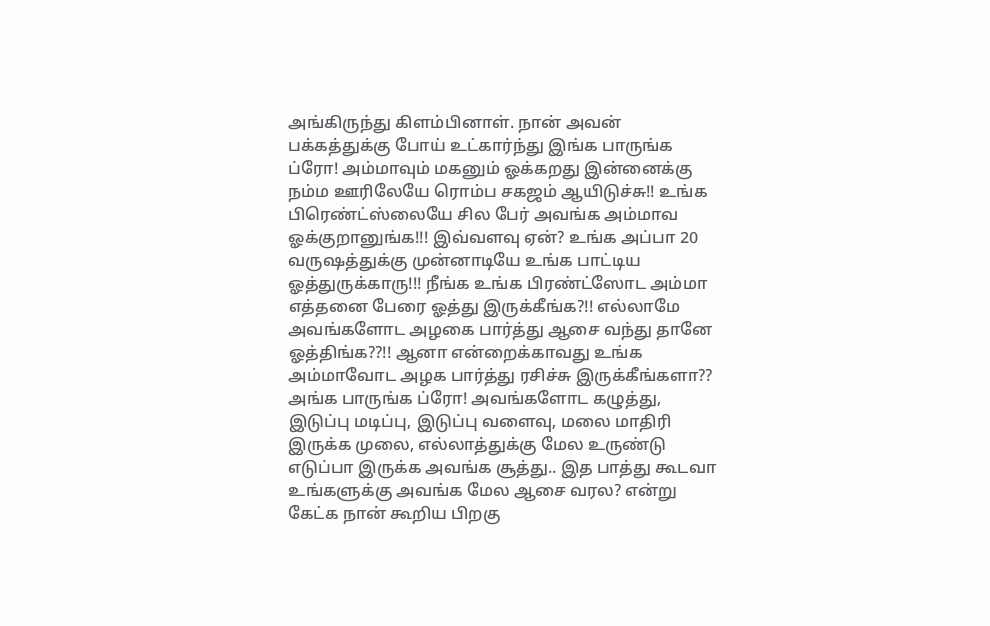அங்கிருந்து கிளம்பினாள். நான் அவன் பக்கத்துக்கு போய் உட்கார்ந்து இங்க பாருங்க ப்ரோ! அம்மாவும் மகனும் ஓக்கறது இன்னைக்கு நம்ம ஊரிலேயே ரொம்ப சகஜம் ஆயிடுச்சு!! உங்க பிரெண்ட்ஸ்லையே சில பேர் அவங்க அம்மாவ ஓக்குறானுங்க!!! இவ்வளவு ஏன்? உங்க அப்பா 20 வருஷத்துக்கு முன்னாடியே உங்க பாட்டிய ஓத்துருக்காரு!!! நீங்க உங்க பிரண்ட்ஸோட அம்மா எத்தனை பேரை ஓத்து இருக்கீங்க?!! எல்லாமே அவங்களோட அழகை பார்த்து ஆசை வந்து தானே ஓத்திங்க??!! ஆனா என்றைக்காவது உங்க அம்மாவோட அழக பார்த்து ரசிச்சு இருக்கீங்களா?? அங்க பாருங்க ப்ரோ! அவங்களோட கழுத்து, இடுப்பு மடிப்பு, இடுப்பு வளைவு, மலை மாதிரி இருக்க முலை, எல்லாத்துக்கு மேல உருண்டு எடுப்பா இருக்க அவங்க சூத்து.. இத பாத்து கூடவா உங்களுக்கு அவங்க மேல ஆசை வரல? என்று கேட்க நான் கூறிய பிறகு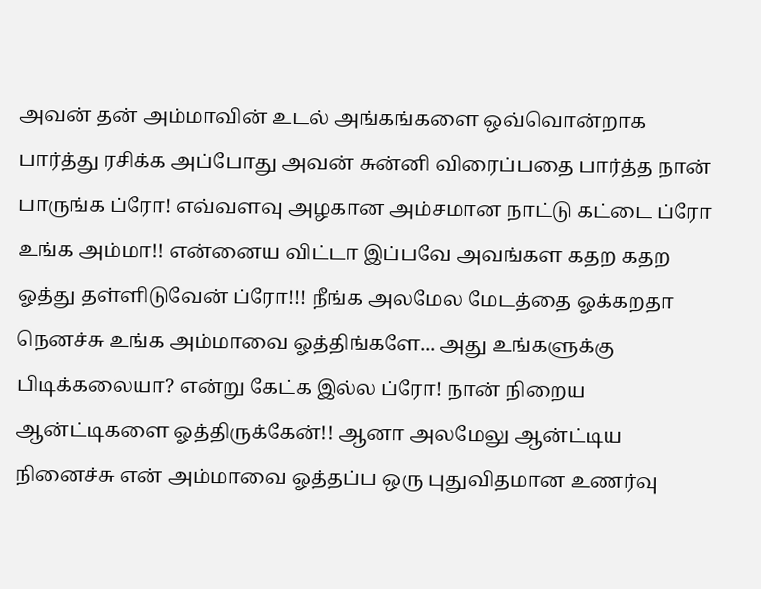அவன் தன் அம்மாவின் உடல் அங்கங்களை ஒவ்வொன்றாக பார்த்து ரசிக்க அப்போது அவன் சுன்னி விரைப்பதை பார்த்த நான் பாருங்க ப்ரோ! எவ்வளவு அழகான அம்சமான நாட்டு கட்டை ப்ரோ உங்க அம்மா!! என்னைய விட்டா இப்பவே அவங்கள கதற கதற ஓத்து தள்ளிடுவேன் ப்ரோ!!! நீங்க அலமேல மேடத்தை ஓக்கறதா நெனச்சு உங்க அம்மாவை ஓத்திங்களே... அது உங்களுக்கு பிடிக்கலையா? என்று கேட்க இல்ல ப்ரோ! நான் நிறைய ஆன்ட்டிகளை ஓத்திருக்கேன்!! ஆனா அலமேலு ஆன்ட்டிய நினைச்சு என் அம்மாவை ஓத்தப்ப ஒரு புதுவிதமான உணர்வு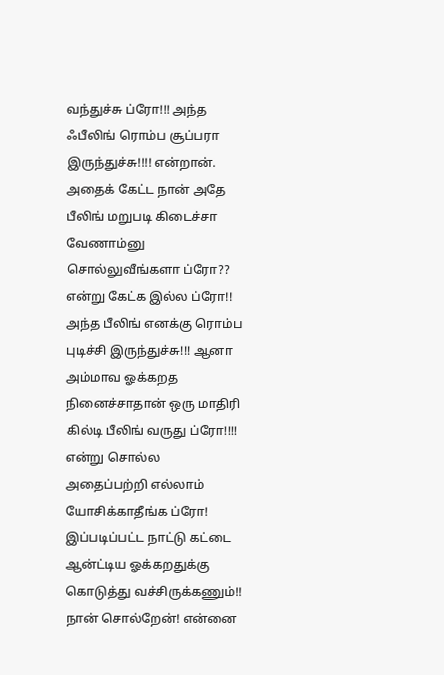வந்துச்சு ப்ரோ!!! அந்த ஃபீலிங் ரொம்ப சூப்பரா இருந்துச்சு!!!! என்றான். அதைக் கேட்ட நான் அதே பீலிங் மறுபடி கிடைச்சா வேணாம்னு சொல்லுவீங்களா ப்ரோ?? என்று கேட்க இல்ல ப்ரோ!! அந்த பீலிங் எனக்கு ரொம்ப புடிச்சி இருந்துச்சு!!! ஆனா அம்மாவ ஓக்கறத நினைச்சாதான் ஒரு மாதிரி கில்டி பீலிங் வருது ப்ரோ!!!! என்று சொல்ல அதைப்பற்றி எல்லாம் யோசிக்காதீங்க ப்ரோ! இப்படிப்பட்ட நாட்டு கட்டை ஆன்ட்டிய ஓக்கறதுக்கு கொடுத்து வச்சிருக்கணும்!! நான் சொல்றேன்! என்னை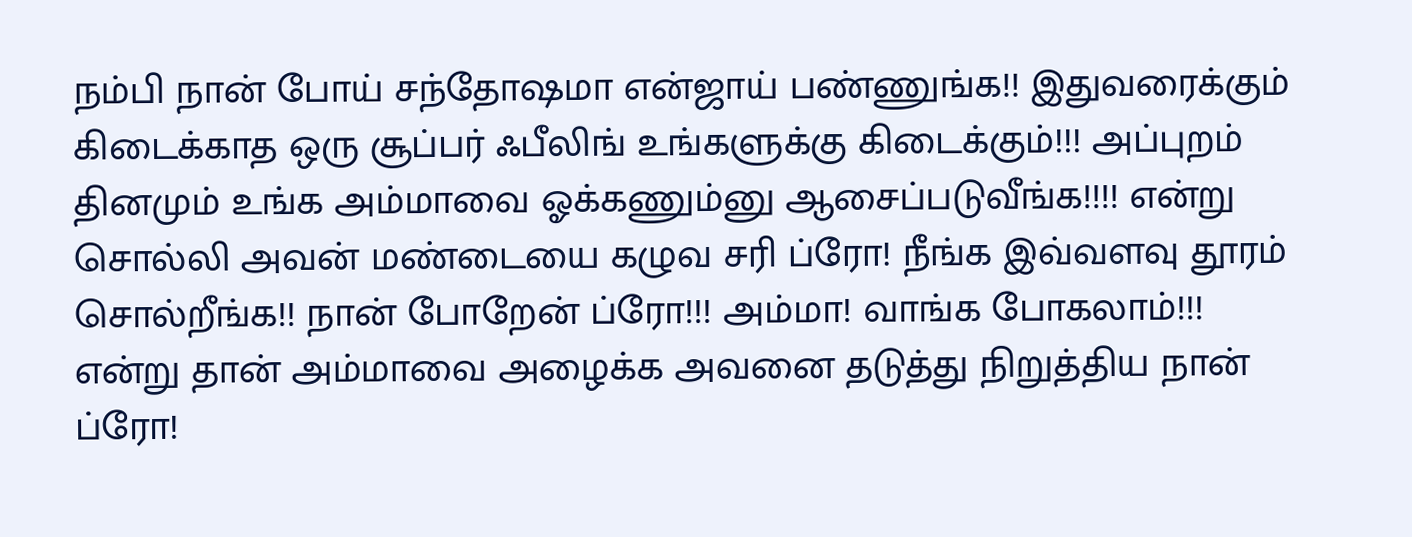நம்பி நான் போய் சந்தோஷமா என்ஜாய் பண்ணுங்க!! இதுவரைக்கும் கிடைக்காத ஒரு சூப்பர் ஃபீலிங் உங்களுக்கு கிடைக்கும்!!! அப்புறம் தினமும் உங்க அம்மாவை ஓக்கணும்னு ஆசைப்படுவீங்க!!!! என்று சொல்லி அவன் மண்டையை கழுவ சரி ப்ரோ! நீங்க இவ்வளவு தூரம் சொல்றீங்க!! நான் போறேன் ப்ரோ!!! அம்மா! வாங்க போகலாம்!!! என்று தான் அம்மாவை அழைக்க அவனை தடுத்து நிறுத்திய நான் ப்ரோ!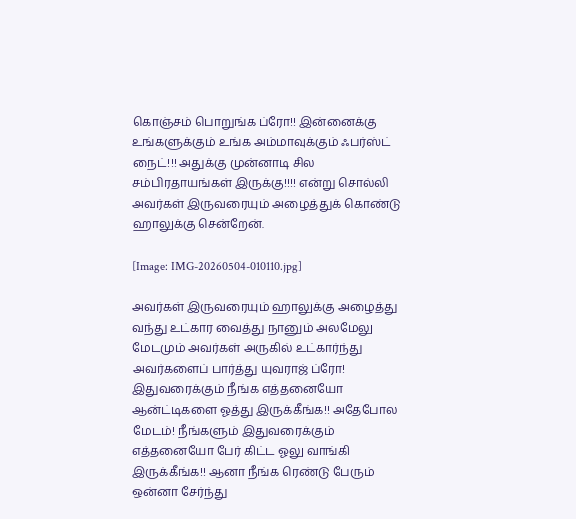கொஞ்சம் பொறுங்க ப்ரோ!! இன்னைக்கு உங்களுக்கும் உங்க அம்மாவுக்கும் ஃபர்ஸ்ட் நைட்!!! அதுக்கு முன்னாடி சில சம்பிரதாயங்கள் இருக்கு!!!! என்று சொல்லி அவர்கள் இருவரையும் அழைத்துக் கொண்டு ஹாலுக்கு சென்றேன்.

[Image: IMG-20260504-010110.jpg]

அவர்கள் இருவரையும் ஹாலுக்கு அழைத்து வந்து உட்கார வைத்து நானும் அலமேலு மேடமும் அவர்கள் அருகில் உட்கார்ந்து அவர்களைப் பார்த்து யுவராஜ் ப்ரோ! இதுவரைக்கும் நீங்க எத்தனையோ ஆன்ட்டிகளை ஓத்து இருக்கீங்க!! அதேபோல மேடம்! நீங்களும் இதுவரைக்கும் எத்தனையோ பேர் கிட்ட ஓலு வாங்கி இருக்கீங்க!! ஆனா நீங்க ரெண்டு பேரும் ஒன்னா சேர்ந்து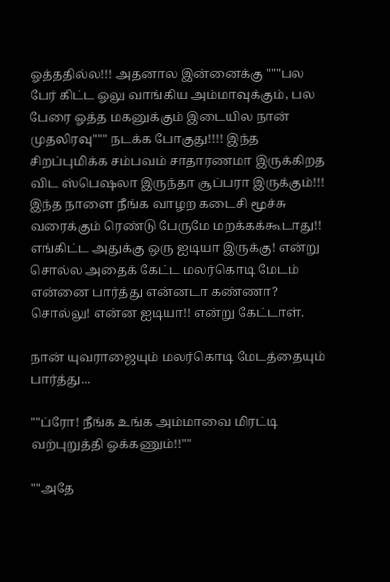ஓத்ததில்ல!!! அதனால இன்னைக்கு """பல பேர் கிட்ட ஓலு வாங்கிய அம்மாவுக்கும், பல பேரை ஓத்த மகனுக்கும் இடையில நான் முதலிரவு""" நடக்க போகுது!!!! இந்த சிறப்புமிக்க சம்பவம் சாதாரணமா இருக்கிறத விட ஸ்பெஷலா இருந்தா சூப்பரா இருக்கும்!!! இந்த நாளை நீங்க வாழற கடைசி மூச்சு வரைக்கும் ரெண்டு பேருமே மறக்கக்கூடாது!! எங்கிட்ட அதுக்கு ஒரு ஐடியா இருக்கு! என்று சொல்ல அதைக் கேட்ட மலர்கொடி மேடம் என்னை பார்த்து என்னடா கண்ணா? சொல்லு! என்ன ஐடியா!! என்று கேட்டாள்.

நான் யுவராஜையும் மலர்கொடி மேடத்தையும் பார்த்து...

""ப்ரோ! நீங்க உங்க அம்மாவை மிரட்டி வற்புறுத்தி ஓக்கணும்!!""

""அதே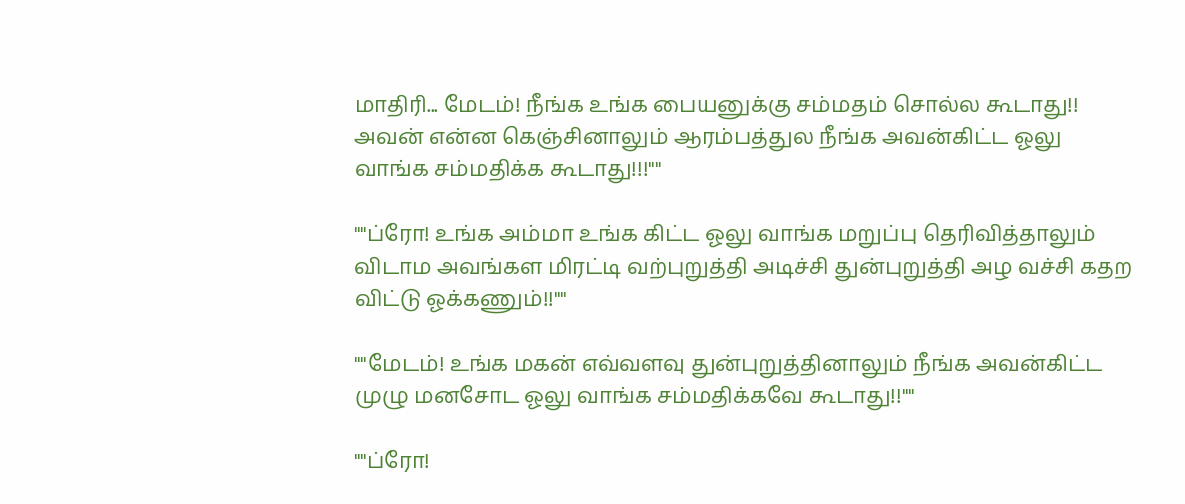மாதிரி... மேடம்! நீங்க உங்க பையனுக்கு சம்மதம் சொல்ல கூடாது!! அவன் என்ன கெஞ்சினாலும் ஆரம்பத்துல நீங்க அவன்கிட்ட ஓலு வாங்க சம்மதிக்க கூடாது!!!""

""ப்ரோ! உங்க அம்மா உங்க கிட்ட ஓலு வாங்க மறுப்பு தெரிவித்தாலும் விடாம அவங்கள மிரட்டி வற்புறுத்தி அடிச்சி துன்புறுத்தி அழ வச்சி கதற விட்டு ஓக்கணும்!!""

""மேடம்! உங்க மகன் எவ்வளவு துன்புறுத்தினாலும் நீங்க அவன்கிட்ட முழு மனசோட ஓலு வாங்க சம்மதிக்கவே கூடாது!!""

""ப்ரோ!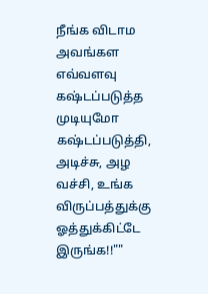நீங்க விடாம அவங்கள எவ்வளவு கஷ்டப்படுத்த முடியுமோ கஷ்டப்படுத்தி, அடிச்சு, அழ வச்சி, உங்க விருப்பத்துக்கு ஓத்துக்கிட்டே இருங்க!!""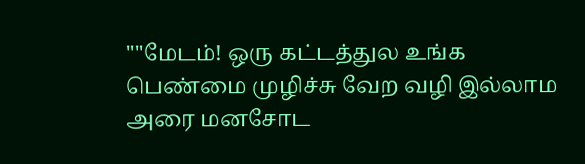""மேடம்! ஒரு கட்டத்துல உங்க பெண்மை முழிச்சு வேற வழி இல்லாம அரை மனசோட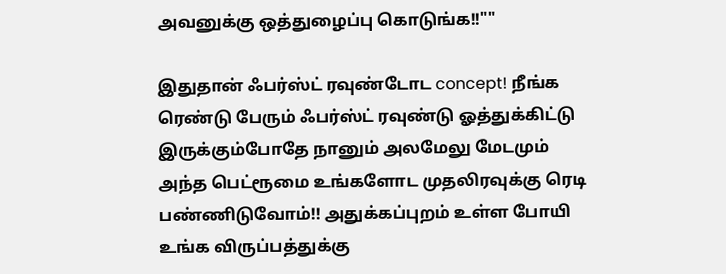அவனுக்கு ஒத்துழைப்பு கொடுங்க!!""

இதுதான் ஃபர்ஸ்ட் ரவுண்டோட concept! நீங்க ரெண்டு பேரும் ஃபர்ஸ்ட் ரவுண்டு ஓத்துக்கிட்டு இருக்கும்போதே நானும் அலமேலு மேடமும் அந்த பெட்ரூமை உங்களோட முதலிரவுக்கு ரெடி பண்ணிடுவோம்!! அதுக்கப்புறம் உள்ள போயி உங்க விருப்பத்துக்கு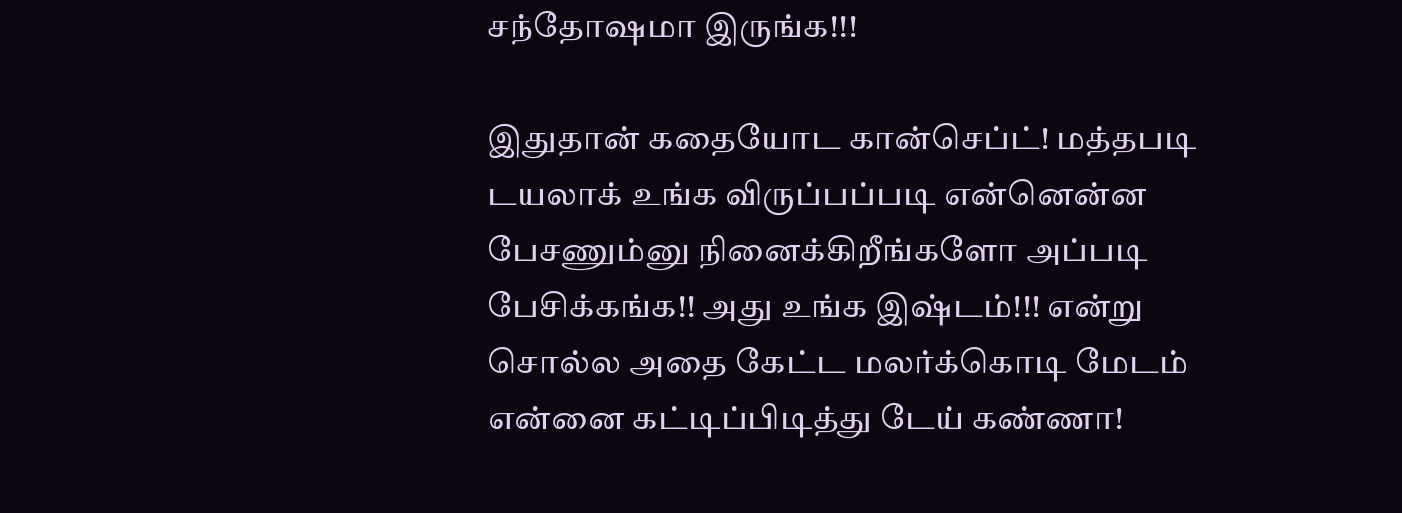சந்தோஷமா இருங்க!!!

இதுதான் கதையோட கான்செப்ட்! மத்தபடி டயலாக் உங்க விருப்பப்படி என்னென்ன பேசணும்னு நினைக்கிறீங்களோ அப்படி பேசிக்கங்க!! அது உங்க இஷ்டம்!!! என்று சொல்ல அதை கேட்ட மலர்க்கொடி மேடம் என்னை கட்டிப்பிடித்து டேய் கண்ணா!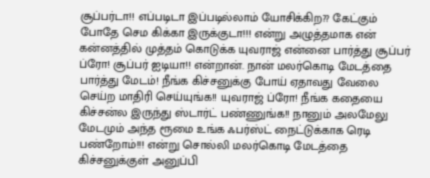சூப்பர்டா!! எப்படிடா இப்படில்லாம் யோசிக்கிற?? கேட்கும் போதே செம கிக்கா இருக்குடா!!! என்று அழுத்தமாக என் கன்னத்தில் முத்தம் கொடுக்க யுவராஜ் என்னை பார்த்து சூப்பர் ப்ரோ! சூப்பர் ஐடியா!! என்றான். நான் மலர்கொடி மேடத்தை பார்த்து மேடம்! நீங்க கிச்சனுக்கு போய் ஏதாவது வேலை செய்ற மாதிரி செய்யுங்க!! யுவராஜ் ப்ரோ! நீங்க கதையை கிச்சன்ல இருந்து ஸ்டார்ட் பண்ணுங்க!! நானும் அலமேலு மேடமும் அந்த ரூமை உங்க ஃபர்ஸ்ட் நைட்டுக்காக ரெடி பண்றோம்!!! என்று சொல்லி மலர்கொடி மேடத்தை கிச்சனுக்குள் அனுப்பி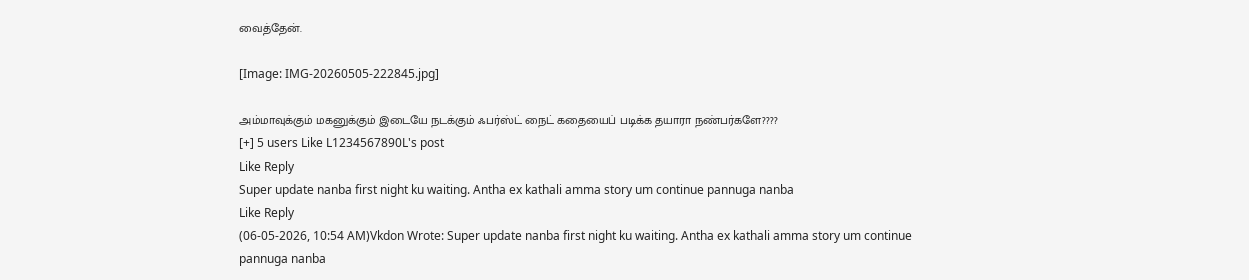வைத்தேன்.

[Image: IMG-20260505-222845.jpg]

அம்மாவுக்கும் மகனுக்கும் இடையே நடக்கும் ஃபர்ஸ்ட் நைட் கதையைப் படிக்க தயாரா நண்பர்களே????
[+] 5 users Like L1234567890L's post
Like Reply
Super update nanba first night ku waiting. Antha ex kathali amma story um continue pannuga nanba
Like Reply
(06-05-2026, 10:54 AM)Vkdon Wrote: Super update nanba first night ku waiting. Antha ex kathali amma story um continue pannuga nanba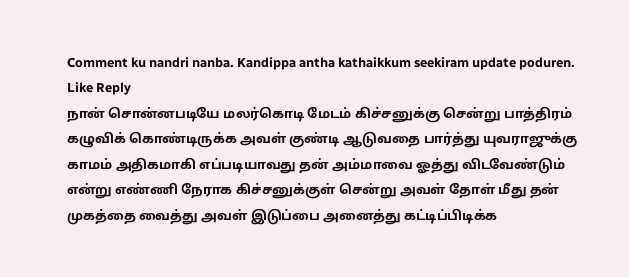Comment ku nandri nanba. Kandippa antha kathaikkum seekiram update poduren.
Like Reply
நான் சொன்னபடியே மலர்கொடி மேடம் கிச்சனுக்கு சென்று பாத்திரம் கழுவிக் கொண்டிருக்க அவள் குண்டி ஆடுவதை பார்த்து யுவராஜுக்கு காமம் அதிகமாகி எப்படியாவது தன் அம்மாவை ஓத்து விடவேண்டும் என்று எண்ணி நேராக கிச்சனுக்குள் சென்று அவள் தோள் மீது தன் முகத்தை வைத்து அவள் இடுப்பை அனைத்து கட்டிப்பிடிக்க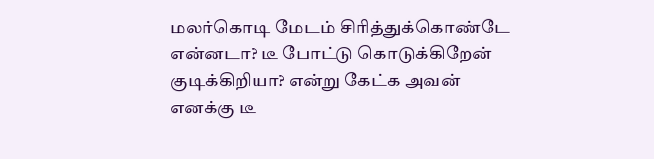மலர்கொடி மேடம் சிரித்துக்கொண்டே என்னடா? டீ போட்டு கொடுக்கிறேன் குடிக்கிறியா? என்று கேட்க அவன் எனக்கு டீ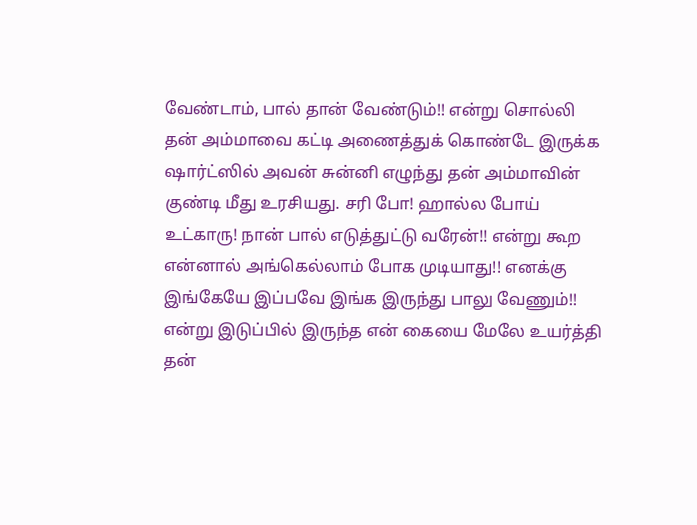வேண்டாம், பால் தான் வேண்டும்!! என்று சொல்லி தன் அம்மாவை கட்டி அணைத்துக் கொண்டே இருக்க ஷார்ட்ஸில் அவன் சுன்னி எழுந்து தன் அம்மாவின் குண்டி மீது உரசியது. சரி போ! ஹால்ல போய் உட்காரு! நான் பால் எடுத்துட்டு வரேன்!! என்று கூற என்னால் அங்கெல்லாம் போக முடியாது!! எனக்கு இங்கேயே இப்பவே இங்க இருந்து பாலு வேணும்!! என்று இடுப்பில் இருந்த என் கையை மேலே உயர்த்தி தன்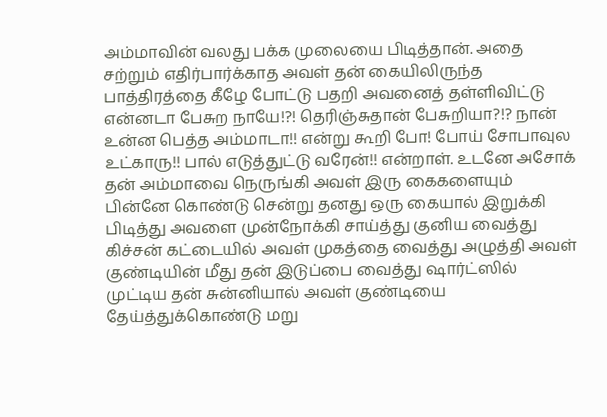அம்மாவின் வலது பக்க முலையை பிடித்தான். அதை சற்றும் எதிர்பார்க்காத அவள் தன் கையிலிருந்த பாத்திரத்தை கீழே போட்டு பதறி அவனைத் தள்ளிவிட்டு என்னடா பேசுற நாயே!?! தெரிஞ்சுதான் பேசுறியா?!? நான் உன்ன பெத்த அம்மாடா!! என்று கூறி போ! போய் சோபாவுல உட்காரு!! பால் எடுத்துட்டு வரேன்!! என்றாள். உடனே அசோக் தன் அம்மாவை நெருங்கி அவள் இரு கைகளையும் பின்னே கொண்டு சென்று தனது ஒரு கையால் இறுக்கி பிடித்து அவளை முன்நோக்கி சாய்த்து குனிய வைத்து கிச்சன் கட்டையில் அவள் முகத்தை வைத்து அழுத்தி அவள் குண்டியின் மீது தன் இடுப்பை வைத்து ஷார்ட்ஸில் முட்டிய தன் சுன்னியால் அவள் குண்டியை தேய்த்துக்கொண்டு மறு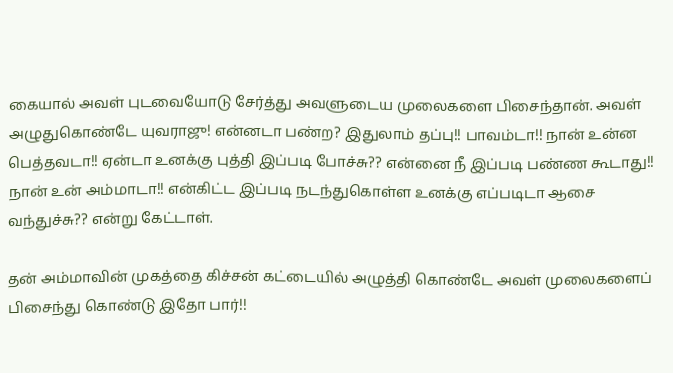கையால் அவள் புடவையோடு சேர்த்து அவளுடைய முலைகளை பிசைந்தான். அவள் அழுதுகொண்டே யுவராஜு! என்னடா பண்ற? இதுலாம் தப்பு!! பாவம்டா!! நான் உன்ன பெத்தவடா!! ஏன்டா உனக்கு புத்தி இப்படி போச்சு?? என்னை நீ இப்படி பண்ண கூடாது!! நான் உன் அம்மாடா!! என்கிட்ட இப்படி நடந்துகொள்ள உனக்கு எப்படிடா ஆசை வந்துச்சு?? என்று கேட்டாள்.

தன் அம்மாவின் முகத்தை கிச்சன் கட்டையில் அழுத்தி கொண்டே அவள் முலைகளைப் பிசைந்து கொண்டு இதோ பார்!!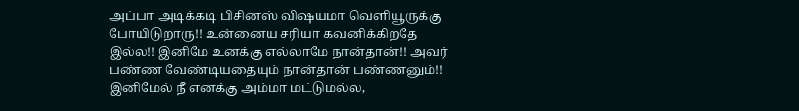அப்பா அடிக்கடி பிசினஸ் விஷயமா வெளியூருக்கு போயிடுறாரு!! உன்னைய சரியா கவனிக்கிறதே இல்ல!! இனிமே உனக்கு எல்லாமே நான்தான்!! அவர் பண்ண வேண்டியதையும் நான்தான் பண்ணனும்!! இனிமேல் நீ எனக்கு அம்மா மட்டுமல்ல,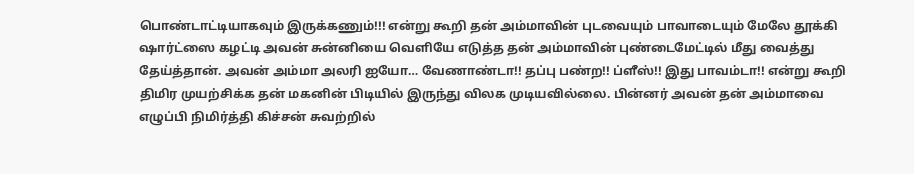பொண்டாட்டியாகவும் இருக்கணும்!!! என்று கூறி தன் அம்மாவின் புடவையும் பாவாடையும் மேலே தூக்கி ஷார்ட்ஸை கழட்டி அவன் சுன்னியை வெளியே எடுத்த தன் அம்மாவின் புண்டைமேட்டில் மீது வைத்து தேய்த்தான். அவன் அம்மா அலரி ஐயோ… வேணாண்டா!! தப்பு பண்ற!! ப்ளீஸ்!! இது பாவம்டா!! என்று கூறி திமிர முயற்சிக்க தன் மகனின் பிடியில் இருந்து விலக முடியவில்லை. பின்னர் அவன் தன் அம்மாவை எழுப்பி நிமிர்த்தி கிச்சன் சுவற்றில்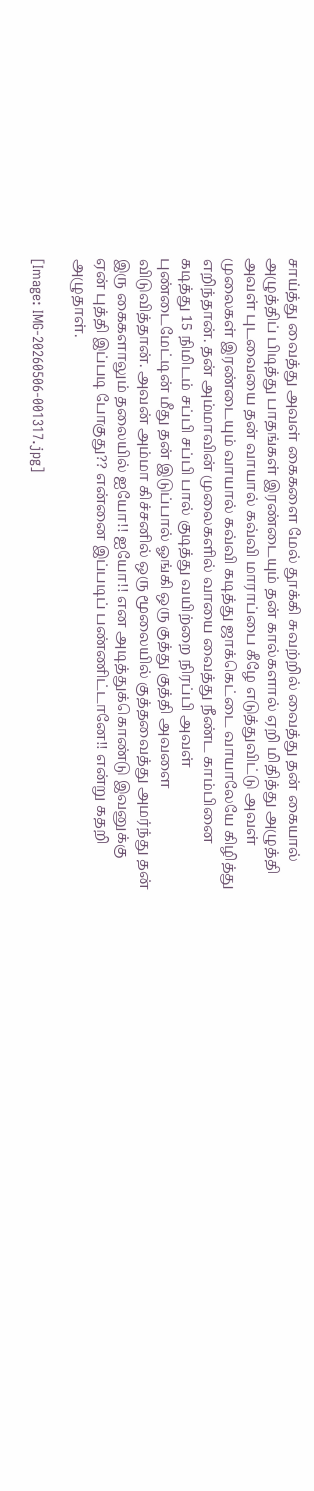சாய்த்து வைத்து அவள் கைகளை மேல் தூக்கி சுவற்றில் வைத்து தன் கையால் அழுத்திப் பிடித்து பாதங்கள் இரண்டையும் தன் கால்களால் ஏறி மிதித்து அழுத்தி அவள் புடவையை தன் வாயால் கவ்வி மாராப்பை கீழே எடுத்துவிட்டு அவள் முலைகள் இரண்டையும் வாயால் கவ்வி கடித்து ஜாக்கெட்டை வாயாலேயே கிழித்து எறிந்தான். தன் அம்மாவின் முலைகளில் வாயை வைத்து நீண்ட காம்பினை கடித்து 15 நிமிடம் சப்பி சப்பி பால் குடித்து வயிற்றை நிரப்பி அவள் புண்டைமேட்டின் மீது தன் இடுப்பால் ஓங்கி ஒரு குத்து குத்தி அவளை விடுவித்தான். அவன் அம்மா கிச்சனில் ஒரு மூலையில் குத்தவைத்து அமர்ந்து தன் இரு கைகளாலும் தலையில் ஐயோ!! ஐயோ!! என அடித்துக்கொண்டு இவனுக்கு ஏன் புத்தி இப்படி போகுது?? என்னை இப்படிப் பண்ணிட்டானே!! என்று கதறி அழுதாள்.

[Image: IMG-20260506-001317.jpg]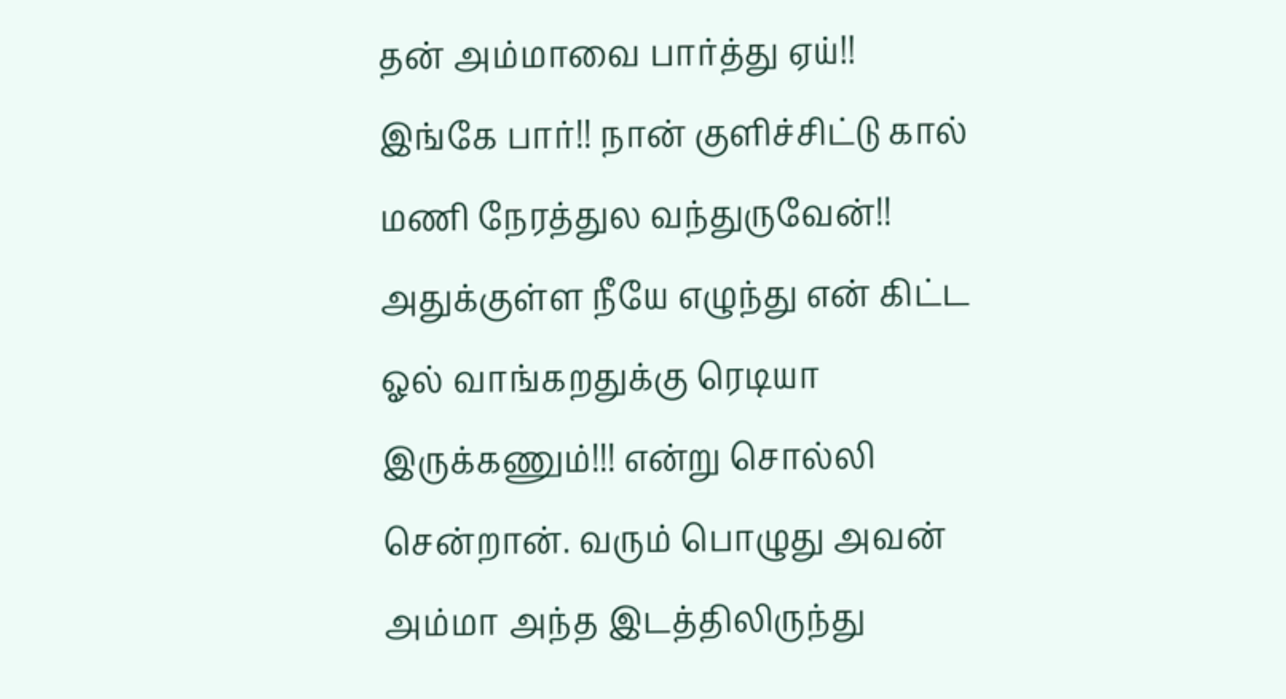தன் அம்மாவை பார்த்து ஏய்!! இங்கே பார்!! நான் குளிச்சிட்டு கால் மணி நேரத்துல வந்துருவேன்!! அதுக்குள்ள நீயே எழுந்து என் கிட்ட ஓல் வாங்கறதுக்கு ரெடியா இருக்கணும்!!! என்று சொல்லி சென்றான். வரும் பொழுது அவன் அம்மா அந்த இடத்திலிருந்து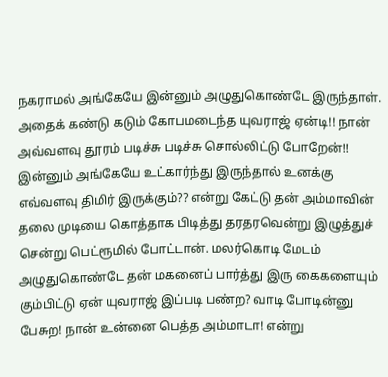நகராமல் அங்கேயே இன்னும் அழுதுகொண்டே இருந்தாள். அதைக் கண்டு கடும் கோபமடைந்த யுவராஜ் ஏன்டி!! நான் அவ்வளவு தூரம் படிச்சு படிச்சு சொல்லிட்டு போறேன்!! இன்னும் அங்கேயே உட்கார்ந்து இருந்தால் உனக்கு எவ்வளவு திமிர் இருக்கும்?? என்று கேட்டு தன் அம்மாவின் தலை முடியை கொத்தாக பிடித்து தரதரவென்று இழுத்துச் சென்று பெட்ரூமில் போட்டான். மலர்கொடி மேடம் அழுதுகொண்டே தன் மகனைப் பார்த்து இரு கைகளையும் கும்பிட்டு ஏன் யுவராஜ் இப்படி பண்ற? வாடி போடின்னு பேசுற! நான் உன்னை பெத்த அம்மாடா! என்று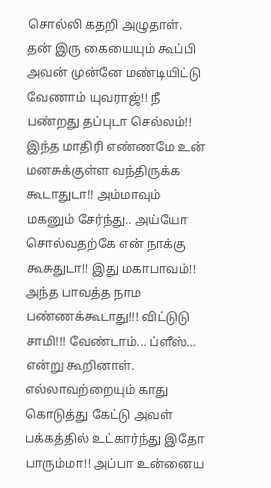சொல்லி கதறி அழுதாள். தன் இரு கையையும் கூப்பி அவன் முன்னே மண்டியிட்டு வேணாம் யுவராஜ்!! நீ பண்றது தப்புடா செல்லம்!! இந்த மாதிரி எண்ணமே உன் மனசுக்குள்ள வந்திருக்க கூடாதுடா!! அம்மாவும் மகனும் சேர்ந்து.. அய்யோ சொல்வதற்கே என் நாக்கு கூசுதுடா!! இது மகாபாவம்!! அந்த பாவத்த நாம பண்ணக்கூடாது!!! விட்டுடு சாமி!!! வேண்டாம்... ப்ளீஸ்… என்று கூறினாள். எல்லாவற்றையும் காது கொடுத்து கேட்டு அவள் பக்கத்தில் உட்கார்ந்து இதோ பாரும்மா!! அப்பா உன்னைய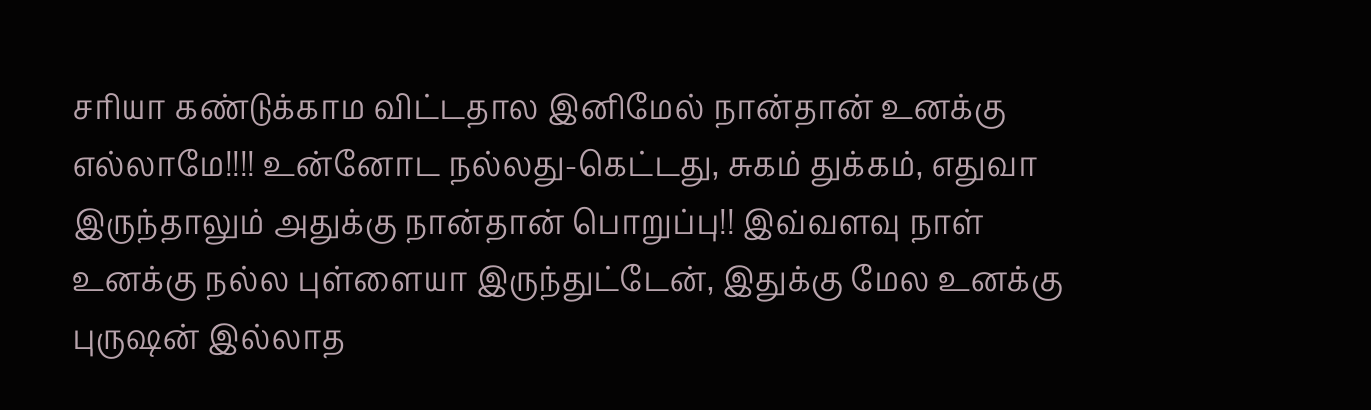சரியா கண்டுக்காம விட்டதால இனிமேல் நான்தான் உனக்கு எல்லாமே!!!! உன்னோட நல்லது-கெட்டது, சுகம் துக்கம், எதுவா இருந்தாலும் அதுக்கு நான்தான் பொறுப்பு!! இவ்வளவு நாள் உனக்கு நல்ல புள்ளையா இருந்துட்டேன், இதுக்கு மேல உனக்கு புருஷன் இல்லாத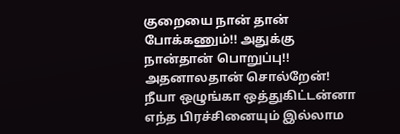குறையை நான் தான் போக்கணும்!! அதுக்கு நான்தான் பொறுப்பு!! அதனாலதான் சொல்றேன்! நீயா ஒழுங்கா ஒத்துகிட்டன்னா எந்த பிரச்சினையும் இல்லாம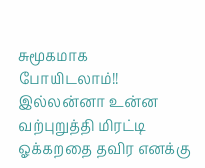சுமூகமாக போயிடலாம்!! இல்லன்னா உன்ன வற்புறுத்தி மிரட்டி ஓக்கறதை தவிர எனக்கு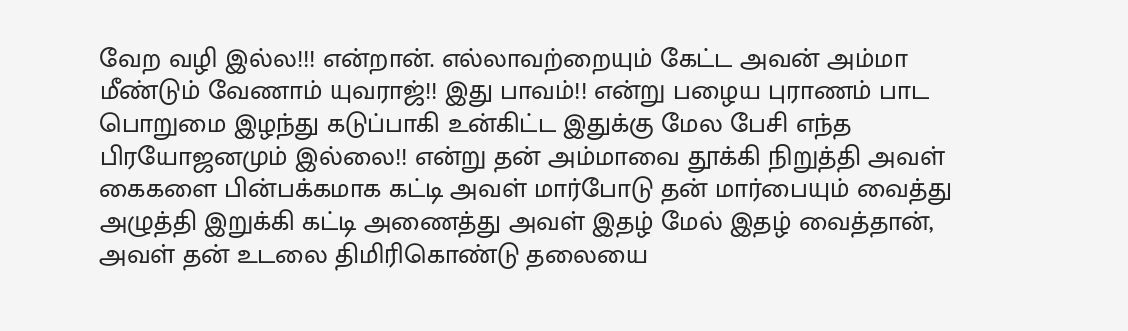வேற வழி இல்ல!!! என்றான். எல்லாவற்றையும் கேட்ட அவன் அம்மா மீண்டும் வேணாம் யுவராஜ்!! இது பாவம்!! என்று பழைய புராணம் பாட பொறுமை இழந்து கடுப்பாகி உன்கிட்ட இதுக்கு மேல பேசி எந்த பிரயோஜனமும் இல்லை!! என்று தன் அம்மாவை தூக்கி நிறுத்தி அவள் கைகளை பின்பக்கமாக கட்டி அவள் மார்போடு தன் மார்பையும் வைத்து அழுத்தி இறுக்கி கட்டி அணைத்து அவள் இதழ் மேல் இதழ் வைத்தான், அவள் தன் உடலை திமிரிகொண்டு தலையை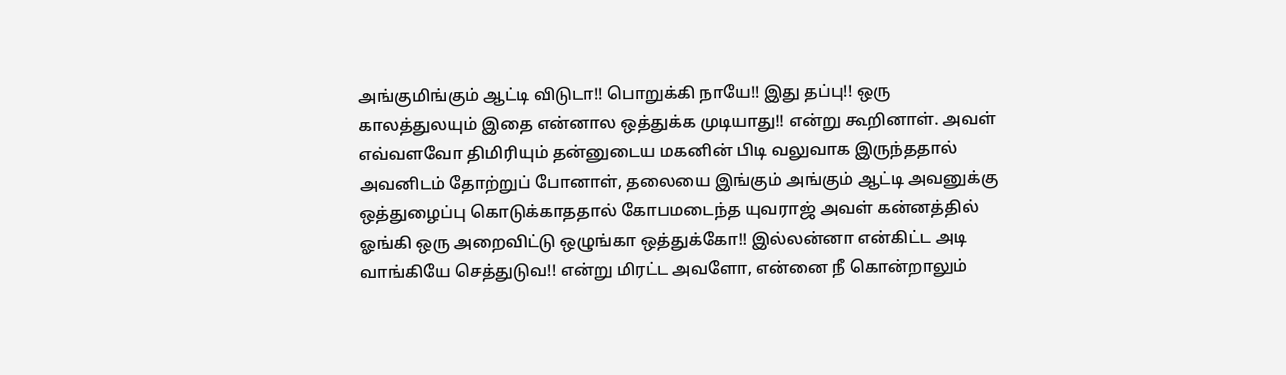அங்குமிங்கும் ஆட்டி விடுடா!! பொறுக்கி நாயே!! இது தப்பு!! ஒரு காலத்துலயும் இதை என்னால ஒத்துக்க முடியாது!! என்று கூறினாள். அவள் எவ்வளவோ திமிரியும் தன்னுடைய மகனின் பிடி வலுவாக இருந்ததால் அவனிடம் தோற்றுப் போனாள், தலையை இங்கும் அங்கும் ஆட்டி அவனுக்கு ஒத்துழைப்பு கொடுக்காததால் கோபமடைந்த யுவராஜ் அவள் கன்னத்தில் ஓங்கி ஒரு அறைவிட்டு ஒழுங்கா ஒத்துக்கோ!! இல்லன்னா என்கிட்ட அடி வாங்கியே செத்துடுவ!! என்று மிரட்ட அவளோ, என்னை நீ கொன்றாலும்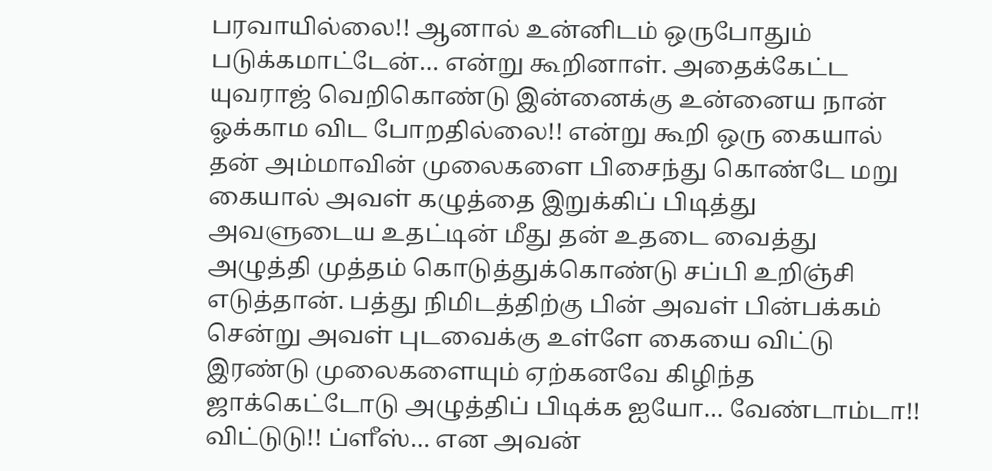பரவாயில்லை!! ஆனால் உன்னிடம் ஒருபோதும் படுக்கமாட்டேன்… என்று கூறினாள். அதைக்கேட்ட யுவராஜ் வெறிகொண்டு இன்னைக்கு உன்னைய நான் ஓக்காம விட போறதில்லை!! என்று கூறி ஒரு கையால் தன் அம்மாவின் முலைகளை பிசைந்து கொண்டே மறு கையால் அவள் கழுத்தை இறுக்கிப் பிடித்து அவளுடைய உதட்டின் மீது தன் உதடை வைத்து அழுத்தி முத்தம் கொடுத்துக்கொண்டு சப்பி உறிஞ்சி எடுத்தான். பத்து நிமிடத்திற்கு பின் அவள் பின்பக்கம் சென்று அவள் புடவைக்கு உள்ளே கையை விட்டு இரண்டு முலைகளையும் ஏற்கனவே கிழிந்த ஜாக்கெட்டோடு அழுத்திப் பிடிக்க ஐயோ… வேண்டாம்டா!! விட்டுடு!! ப்ளீஸ்… என அவன்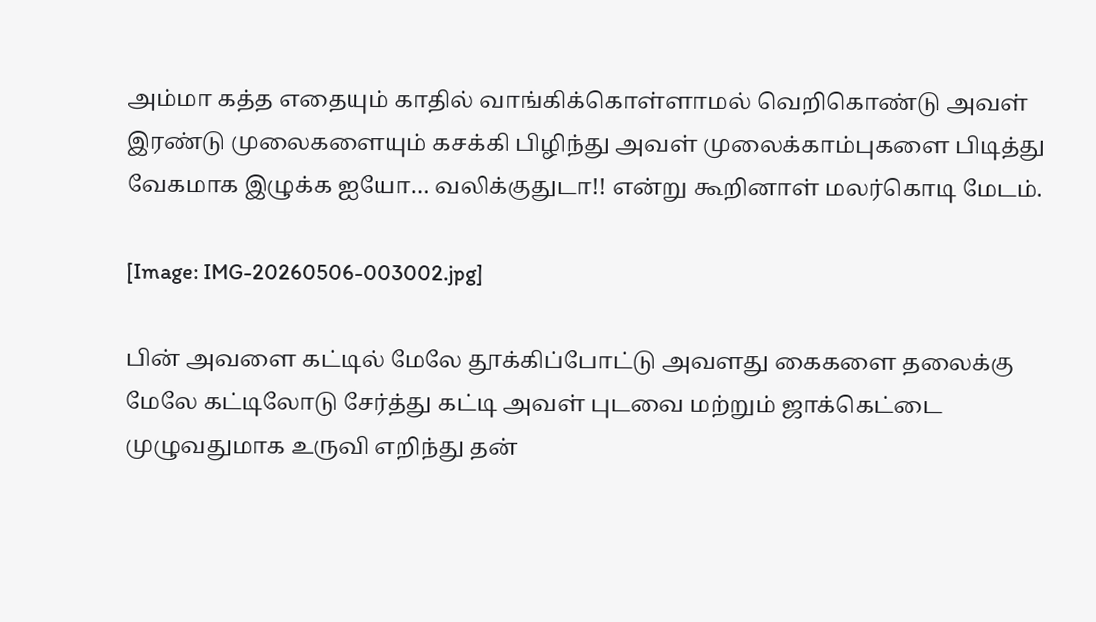அம்மா கத்த எதையும் காதில் வாங்கிக்கொள்ளாமல் வெறிகொண்டு அவள் இரண்டு முலைகளையும் கசக்கி பிழிந்து அவள் முலைக்காம்புகளை பிடித்து வேகமாக இழுக்க ஐயோ… வலிக்குதுடா!! என்று கூறினாள் மலர்கொடி மேடம்.

[Image: IMG-20260506-003002.jpg]

பின் அவளை கட்டில் மேலே தூக்கிப்போட்டு அவளது கைகளை தலைக்கு மேலே கட்டிலோடு சேர்த்து கட்டி அவள் புடவை மற்றும் ஜாக்கெட்டை முழுவதுமாக உருவி எறிந்து தன்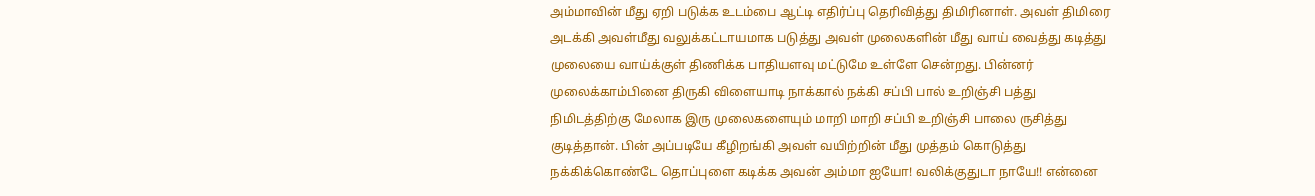அம்மாவின் மீது ஏறி படுக்க உடம்பை ஆட்டி எதிர்ப்பு தெரிவித்து திமிரினாள். அவள் திமிரை அடக்கி அவள்மீது வலுக்கட்டாயமாக படுத்து அவள் முலைகளின் மீது வாய் வைத்து கடித்து முலையை வாய்க்குள் திணிக்க பாதியளவு மட்டுமே உள்ளே சென்றது. பின்னர் முலைக்காம்பினை திருகி விளையாடி நாக்கால் நக்கி சப்பி பால் உறிஞ்சி பத்து நிமிடத்திற்கு மேலாக இரு முலைகளையும் மாறி மாறி சப்பி உறிஞ்சி பாலை ருசித்து குடித்தான். பின் அப்படியே கீழிறங்கி அவள் வயிற்றின் மீது முத்தம் கொடுத்து நக்கிக்கொண்டே தொப்புளை கடிக்க அவன் அம்மா ஐயோ! வலிக்குதுடா நாயே!! என்னை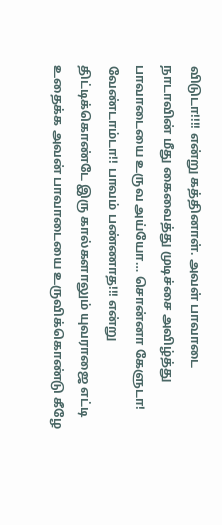விடுடா!!!! என்று கத்தினாள். அவள் பாவாடை நாடாவின் மீது கைவைத்து முடிச்சை அவிழ்த்து பாவாடையை உருவ அய்யோ… சொன்னா கேளுடா! வேண்டாம்டா!! பாவம் பண்ணாத!!! என்று திட்டிக்கொண்டே இரு கால்களாலும் யுவராஜை எட்டி உதைக்க அவன் பாவாடையை உருவிக்கொண்டு கீழே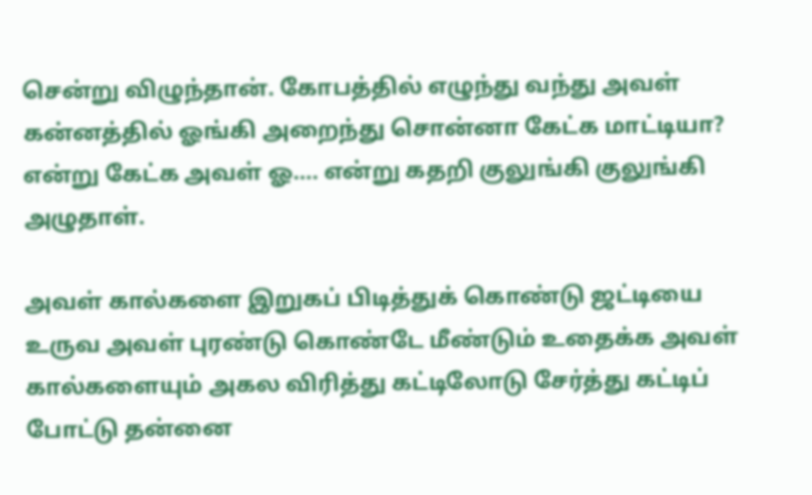சென்று விழுந்தான். கோபத்தில் எழுந்து வந்து அவள் கன்னத்தில் ஓங்கி அறைந்து சொன்னா கேட்க மாட்டியா? என்று கேட்க அவள் ஓ…. என்று கதறி குலுங்கி குலுங்கி அழுதாள்.

அவள் கால்களை இறுகப் பிடித்துக் கொண்டு ஜட்டியை உருவ அவள் புரண்டு கொண்டே மீண்டும் உதைக்க அவள் கால்களையும் அகல விரித்து கட்டிலோடு சேர்த்து கட்டிப் போட்டு தன்னை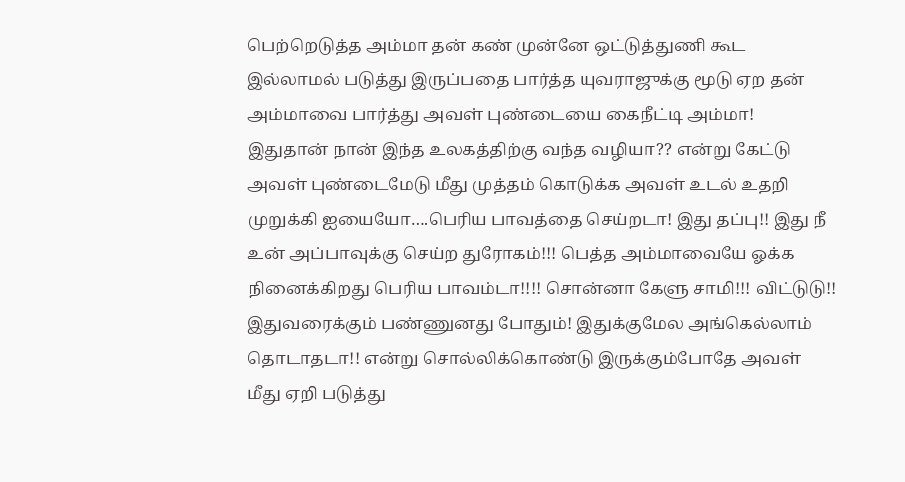பெற்றெடுத்த அம்மா தன் கண் முன்னே ஒட்டுத்துணி கூட இல்லாமல் படுத்து இருப்பதை பார்த்த யுவராஜுக்கு மூடு ஏற தன் அம்மாவை பார்த்து அவள் புண்டையை கைநீட்டி அம்மா! இதுதான் நான் இந்த உலகத்திற்கு வந்த வழியா?? என்று கேட்டு அவள் புண்டைமேடு மீது முத்தம் கொடுக்க அவள் உடல் உதறி முறுக்கி ஐயையோ….பெரிய பாவத்தை செய்றடா! இது தப்பு!! இது நீ உன் அப்பாவுக்கு செய்ற துரோகம்!!! பெத்த அம்மாவையே ஓக்க நினைக்கிறது பெரிய பாவம்டா!!!! சொன்னா கேளு சாமி!!! விட்டுடு!! இதுவரைக்கும் பண்ணுனது போதும்! இதுக்குமேல அங்கெல்லாம் தொடாதடா!! என்று சொல்லிக்கொண்டு இருக்கும்போதே அவள் மீது ஏறி படுத்து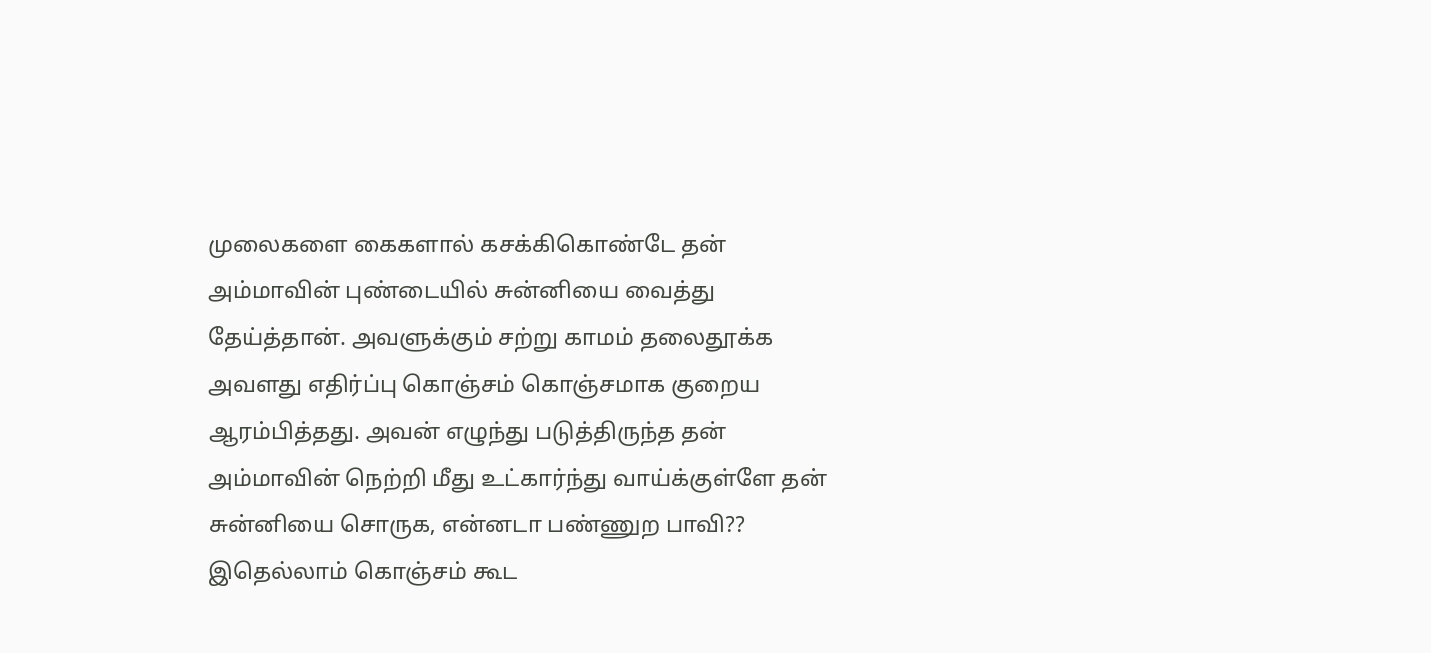முலைகளை கைகளால் கசக்கிகொண்டே தன் அம்மாவின் புண்டையில் சுன்னியை வைத்து தேய்த்தான். அவளுக்கும் சற்று காமம் தலைதூக்க அவளது எதிர்ப்பு கொஞ்சம் கொஞ்சமாக குறைய ஆரம்பித்தது. அவன் எழுந்து படுத்திருந்த தன் அம்மாவின் நெற்றி மீது உட்கார்ந்து வாய்க்குள்ளே தன் சுன்னியை சொருக, என்னடா பண்ணுற பாவி?? இதெல்லாம் கொஞ்சம் கூட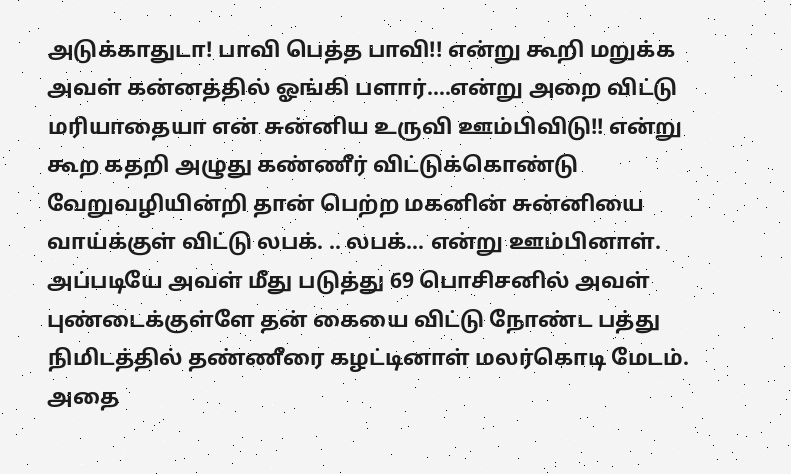அடுக்காதுடா! பாவி பெத்த பாவி!! என்று கூறி மறுக்க அவள் கன்னத்தில் ஓங்கி பளார்….என்று அறை விட்டு மரியாதையா என் சுன்னிய உருவி ஊம்பிவிடு!! என்று கூற கதறி அழுது கண்ணீர் விட்டுக்கொண்டு வேறுவழியின்றி தான் பெற்ற மகனின் சுன்னியை வாய்க்குள் விட்டு லபக். .. லபக்… என்று ஊம்பினாள். அப்படியே அவள் மீது படுத்து 69 பொசிசனில் அவள் புண்டைக்குள்ளே தன் கையை விட்டு நோண்ட பத்து நிமிடத்தில் தண்ணீரை கழட்டினாள் மலர்கொடி மேடம். அதை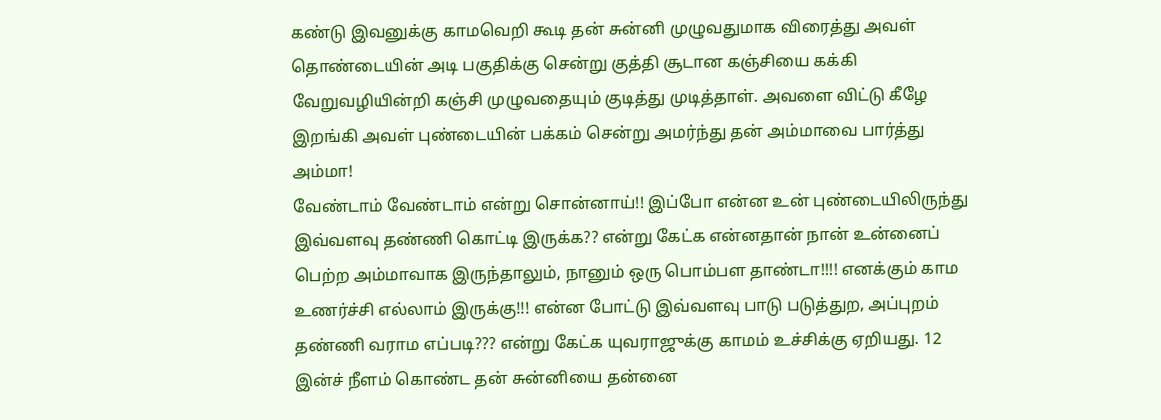கண்டு இவனுக்கு காமவெறி கூடி தன் சுன்னி முழுவதுமாக விரைத்து அவள் தொண்டையின் அடி பகுதிக்கு சென்று குத்தி சூடான கஞ்சியை கக்கி வேறுவழியின்றி கஞ்சி முழுவதையும் குடித்து முடித்தாள். அவளை விட்டு கீழே இறங்கி அவள் புண்டையின் பக்கம் சென்று அமர்ந்து தன் அம்மாவை பார்த்து அம்மா!
வேண்டாம் வேண்டாம் என்று சொன்னாய்!! இப்போ என்ன உன் புண்டையிலிருந்து இவ்வளவு தண்ணி கொட்டி இருக்க?? என்று கேட்க என்னதான் நான் உன்னைப் பெற்ற அம்மாவாக இருந்தாலும், நானும் ஒரு பொம்பள தாண்டா!!!! எனக்கும் காம உணர்ச்சி எல்லாம் இருக்கு!!! என்ன போட்டு இவ்வளவு பாடு படுத்துற, அப்புறம் தண்ணி வராம எப்படி??? என்று கேட்க யுவராஜுக்கு காமம் உச்சிக்கு ஏறியது. 12 இன்ச் நீளம் கொண்ட தன் சுன்னியை தன்னை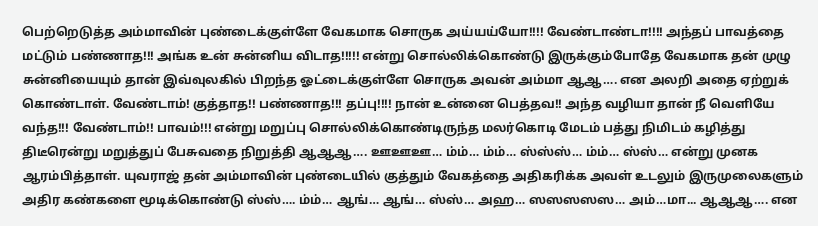பெற்றெடுத்த அம்மாவின் புண்டைக்குள்ளே வேகமாக சொருக அய்யய்யோ!!!! வேண்டாண்டா!!!! அந்தப் பாவத்தை மட்டும் பண்ணாத!!! அங்க உன் சுன்னிய விடாத!!!!! என்று சொல்லிக்கொண்டு இருக்கும்போதே வேகமாக தன் முழு சுன்னியையும் தான் இவ்வுலகில் பிறந்த ஓட்டைக்குள்ளே சொருக அவன் அம்மா ஆஆ…. என அலறி அதை ஏற்றுக் கொண்டாள். வேண்டாம்! குத்தாத!! பண்ணாத!!! தப்பு!!!! நான் உன்னை பெத்தவ!! அந்த வழியா தான் நீ வெளியே வந்த!!! வேண்டாம்!! பாவம்!!! என்று மறுப்பு சொல்லிக்கொண்டிருந்த மலர்கொடி மேடம் பத்து நிமிடம் கழித்து திடீரென்று மறுத்துப் பேசுவதை நிறுத்தி ஆஆஆ…. ஊஊஊ… ம்ம்… ம்ம்… ஸ்ஸ்ஸ்… ம்ம்… ஸ்ஸ்… என்று முனக ஆரம்பித்தாள். யுவராஜ் தன் அம்மாவின் புண்டையில் குத்தும் வேகத்தை அதிகரிக்க அவள் உடலும் இருமுலைகளும் அதிர கண்களை மூடிக்கொண்டு ஸ்ஸ்…. ம்ம்… ஆங்… ஆங்… ஸ்ஸ்… அஹ… ஸஸஸஸஸ… அம்…மா... ஆஆஆ…. என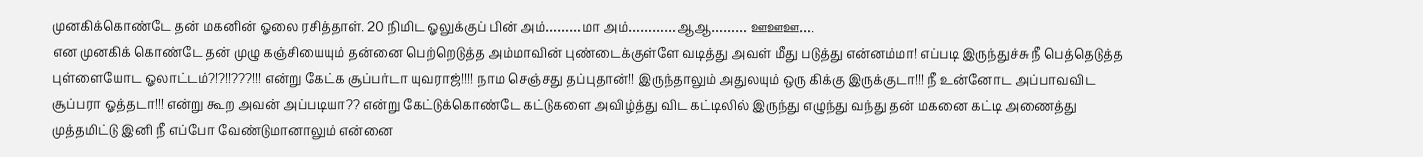முனகிக்கொண்டே தன் மகனின் ஓலை ரசித்தாள். 20 நிமிட ஓலுக்குப் பின் அம்………மா அம்…………ஆஆ……… ஊஊஊ….
என முனகிக் கொண்டே தன் முழு கஞ்சியையும் தன்னை பெற்றெடுத்த அம்மாவின் புண்டைக்குள்ளே வடித்து அவள் மீது படுத்து என்னம்மா! எப்படி இருந்துச்சு நீ பெத்தெடுத்த புள்ளையோட ஓலாட்டம்?!?!!???!!! என்று கேட்க சூப்பர்டா யுவராஜ்!!!! நாம செஞ்சது தப்புதான்!! இருந்தாலும் அதுலயும் ஒரு கிக்கு இருக்குடா!!! நீ உன்னோட அப்பாவவிட சூப்பரா ஓத்தடா!!! என்று கூற அவன் அப்படியா?? என்று கேட்டுக்கொண்டே கட்டுகளை அவிழ்த்து விட கட்டிலில் இருந்து எழுந்து வந்து தன் மகனை கட்டி அணைத்து முத்தமிட்டு இனி நீ எப்போ வேண்டுமானாலும் என்னை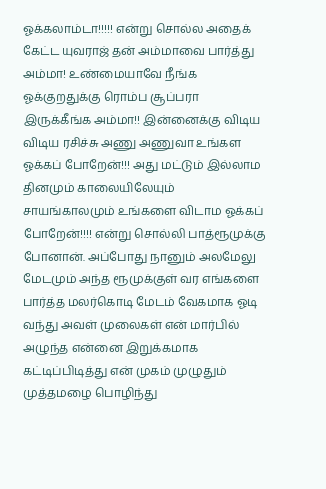ஓக்கலாம்டா!!!!! என்று சொல்ல அதைக் கேட்ட யுவராஜ் தன் அம்மாவை பார்த்து அம்மா! உண்மையாவே நீங்க ஓக்குறதுக்கு ரொம்ப சூப்பரா இருக்கீங்க அம்மா!! இன்னைக்கு விடிய விடிய ரசிச்சு அணு அணுவா உங்கள ஓக்கப் போறேன்!!! அது மட்டும் இல்லாம தினமும் காலையிலேயும் சாயங்காலமும் உங்களை விடாம ஓக்கப் போறேன்!!!! என்று சொல்லி பாத்ரூமுக்கு போனான். அப்போது நானும் அலமேலு மேடமும் அந்த ரூமுக்குள் வர எங்களை பார்த்த மலர்கொடி மேடம் வேகமாக ஓடி வந்து அவள் முலைகள் என் மார்பில் அழுந்த என்னை இறுக்கமாக கட்டிப்பிடித்து என் முகம் முழுதும் முத்தமழை பொழிந்து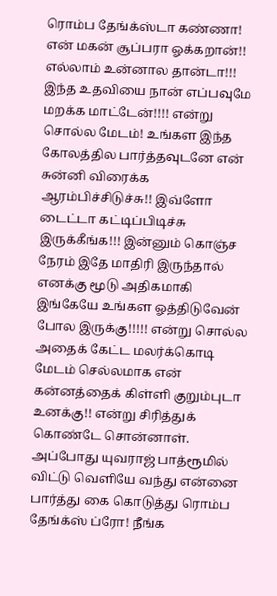ரொம்ப தேங்க்ஸ்டா கண்ணா! என் மகன் சூப்பரா ஓக்கறான்!! எல்லாம் உன்னால தான்டா!!! இந்த உதவியை நான் எப்பவுமே மறக்க மாட்டேன்!!!! என்று சொல்ல மேடம்! உங்கள இந்த கோலத்தில பார்த்தவுடனே என் சுன்னி விரைக்க ஆரம்பிச்சிடுச்சு!! இவ்ளோ டைட்டா கட்டிப்பிடிச்சு இருக்கீங்க!!! இன்னும் கொஞ்ச நேரம் இதே மாதிரி இருந்தால் எனக்கு மூடு அதிகமாகி இங்கேயே உங்கள ஓத்திடுவேன் போல இருக்கு!!!!! என்று சொல்ல அதைக் கேட்ட மலர்க்கொடி மேடம் செல்லமாக என் கன்னத்தைக் கிள்ளி குறும்புடா உனக்கு!! என்று சிரித்துக் கொண்டே சொன்னாள். அப்போது யுவராஜ் பாத்ரூமில் விட்டு வெளியே வந்து என்னை பார்த்து கை கொடுத்து ரொம்ப தேங்க்ஸ் ப்ரோ! நீங்க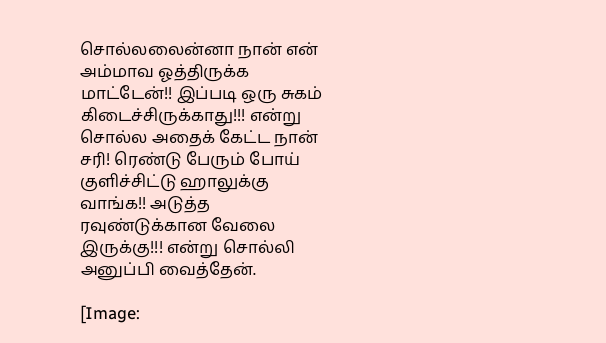சொல்லலைன்னா நான் என் அம்மாவ ஓத்திருக்க மாட்டேன்!! இப்படி ஒரு சுகம் கிடைச்சிருக்காது!!! என்று சொல்ல அதைக் கேட்ட நான் சரி! ரெண்டு பேரும் போய் குளிச்சிட்டு ஹாலுக்கு வாங்க!! அடுத்த ரவுண்டுக்கான வேலை இருக்கு!!! என்று சொல்லி அனுப்பி வைத்தேன்.

[Image: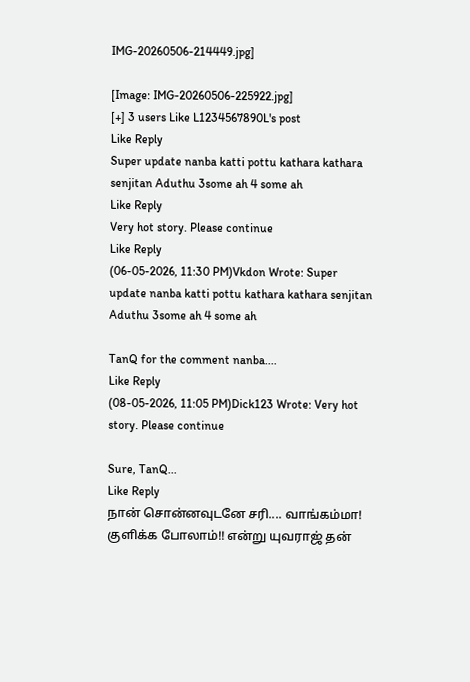IMG-20260506-214449.jpg]

[Image: IMG-20260506-225922.jpg]
[+] 3 users Like L1234567890L's post
Like Reply
Super update nanba katti pottu kathara kathara senjitan Aduthu 3some ah 4 some ah
Like Reply
Very hot story. Please continue
Like Reply
(06-05-2026, 11:30 PM)Vkdon Wrote: Super update nanba katti pottu kathara kathara senjitan Aduthu 3some ah 4 some ah

TanQ for the comment nanba....
Like Reply
(08-05-2026, 11:05 PM)Dick123 Wrote: Very hot story. Please continue

Sure, TanQ...
Like Reply
நான் சொன்னவுடனே சரி.... வாங்கம்மா! குளிக்க போலாம்!! என்று யுவராஜ் தன்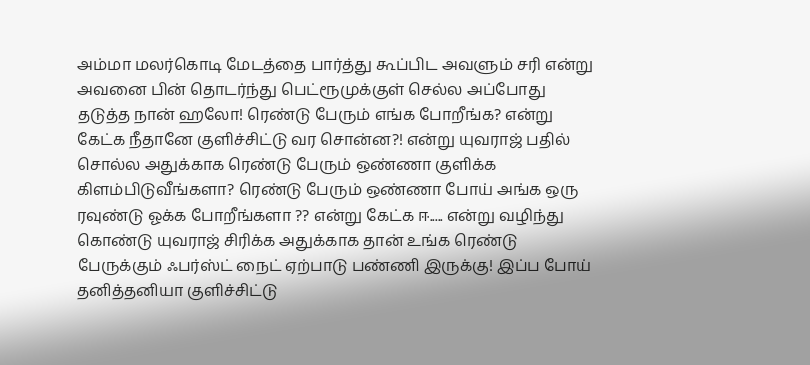அம்மா மலர்கொடி மேடத்தை பார்த்து கூப்பிட அவளும் சரி என்று அவனை பின் தொடர்ந்து பெட்ரூமுக்குள் செல்ல அப்போது தடுத்த நான் ஹலோ! ரெண்டு பேரும் எங்க போறீங்க? என்று கேட்க நீதானே குளிச்சிட்டு வர சொன்ன?! என்று யுவராஜ் பதில் சொல்ல அதுக்காக ரெண்டு பேரும் ஒண்ணா குளிக்க கிளம்பிடுவீங்களா? ரெண்டு பேரும் ஒண்ணா போய் அங்க ஒரு ரவுண்டு ஓக்க போறீங்களா ?? என்று கேட்க ஈ..... என்று வழிந்து கொண்டு யுவராஜ் சிரிக்க அதுக்காக தான் உங்க ரெண்டு பேருக்கும் ஃபர்ஸ்ட் நைட் ஏற்பாடு பண்ணி இருக்கு! இப்ப போய் தனித்தனியா குளிச்சிட்டு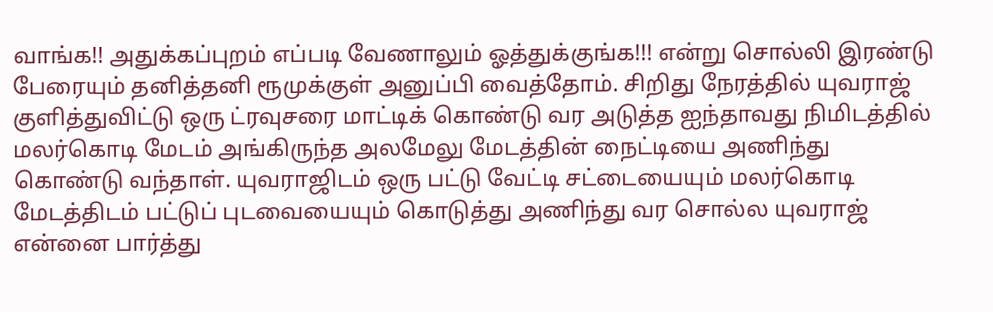வாங்க!! அதுக்கப்புறம் எப்படி வேணாலும் ஓத்துக்குங்க!!! என்று சொல்லி இரண்டு பேரையும் தனித்தனி ரூமுக்குள் அனுப்பி வைத்தோம். சிறிது நேரத்தில் யுவராஜ் குளித்துவிட்டு ஒரு ட்ரவுசரை மாட்டிக் கொண்டு வர அடுத்த ஐந்தாவது நிமிடத்தில் மலர்கொடி மேடம் அங்கிருந்த அலமேலு மேடத்தின் நைட்டியை அணிந்து கொண்டு வந்தாள். யுவராஜிடம் ஒரு பட்டு வேட்டி சட்டையையும் மலர்கொடி மேடத்திடம் பட்டுப் புடவையையும் கொடுத்து அணிந்து வர சொல்ல யுவராஜ் என்னை பார்த்து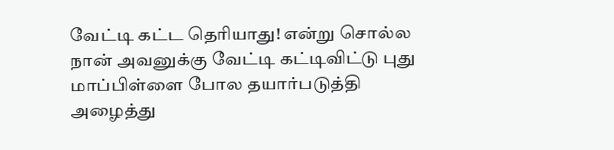வேட்டி கட்ட தெரியாது! என்று சொல்ல நான் அவனுக்கு வேட்டி கட்டிவிட்டு புது மாப்பிள்ளை போல தயார்படுத்தி அழைத்து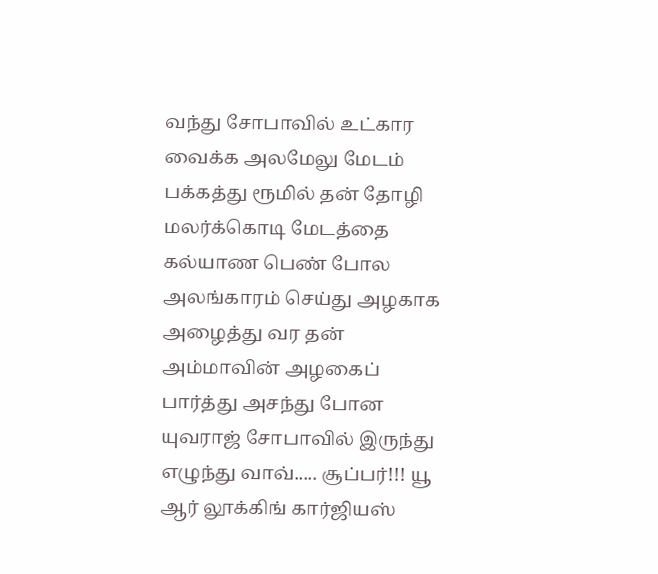வந்து சோபாவில் உட்கார வைக்க அலமேலு மேடம் பக்கத்து ரூமில் தன் தோழி மலர்க்கொடி மேடத்தை கல்யாண பெண் போல அலங்காரம் செய்து அழகாக அழைத்து வர தன் அம்மாவின் அழகைப் பார்த்து அசந்து போன யுவராஜ் சோபாவில் இருந்து எழுந்து வாவ்..... சூப்பர்!!! யூ ஆர் லூக்கிங் கார்ஜியஸ்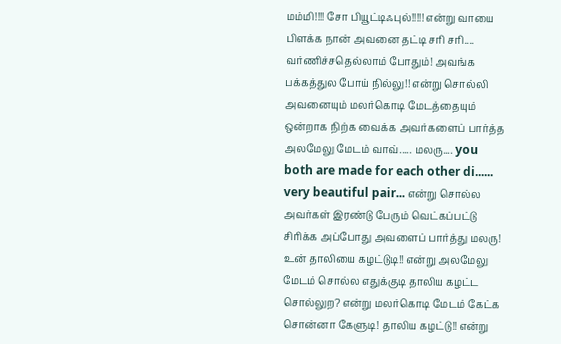மம்மி!!!! சோ பியூட்டிஃபுல்!!!!! என்று வாயை பிளக்க நான் அவனை தட்டி சரி சரி.... வர்ணிச்சதெல்லாம் போதும்! அவங்க பக்கத்துல போய் நில்லு!! என்று சொல்லி அவனையும் மலர்கொடி மேடத்தையும் ஒன்றாக நிற்க வைக்க அவர்களைப் பார்த்த அலமேலு மேடம் வாவ்..... மலரு.... you both are made for each other di...... very beautiful pair... என்று சொல்ல அவர்கள் இரண்டு பேரும் வெட்கப்பட்டு சிரிக்க அப்போது அவளைப் பார்த்து மலரு! உன் தாலியை கழட்டுடி!! என்று அலமேலு மேடம் சொல்ல எதுக்குடி தாலிய கழட்ட சொல்லுற? என்று மலர்கொடி மேடம் கேட்க சொன்னா கேளுடி! தாலிய கழட்டு!! என்று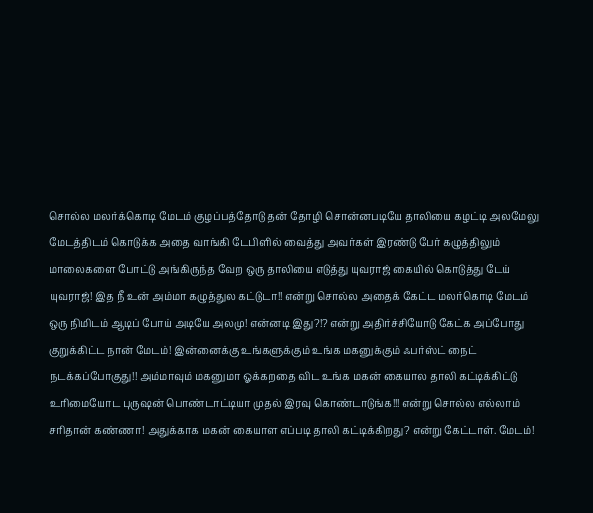சொல்ல மலர்க்கொடி மேடம் குழப்பத்தோடு தன் தோழி சொன்னபடியே தாலியை கழட்டி அலமேலு மேடத்திடம் கொடுக்க அதை வாங்கி டேபிளில் வைத்து அவர்கள் இரண்டு பேர் கழுத்திலும் மாலைகளை போட்டு அங்கிருந்த வேற ஒரு தாலியை எடுத்து யுவராஜ் கையில் கொடுத்து டேய் யுவராஜ்! இத நீ உன் அம்மா கழுத்துல கட்டுடா!! என்று சொல்ல அதைக் கேட்ட மலர்கொடி மேடம் ஒரு நிமிடம் ஆடிப் போய் அடியே அலமு! என்னடி இது?!? என்று அதிர்ச்சியோடு கேட்க அப்போது குறுக்கிட்ட நான் மேடம்! இன்னைக்கு உங்களுக்கும் உங்க மகனுக்கும் ஃபர்ஸ்ட் நைட் நடக்கப்போகுது!! அம்மாவும் மகனுமா ஓக்கறதை விட உங்க மகன் கையால தாலி கட்டிக்கிட்டு உரிமையோட புருஷன் பொண்டாட்டியா முதல் இரவு கொண்டாடுங்க!!! என்று சொல்ல எல்லாம் சரிதான் கண்ணா! அதுக்காக மகன் கையாள எப்படி தாலி கட்டிக்கிறது? என்று கேட்டாள். மேடம்!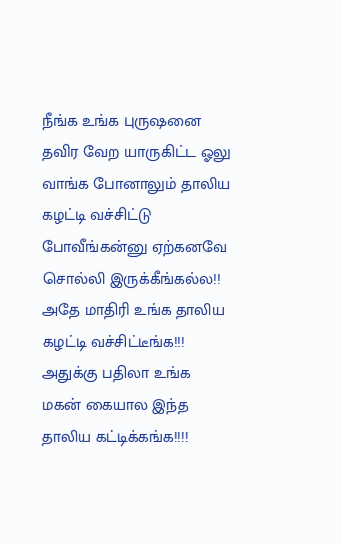நீங்க உங்க புருஷனை தவிர வேற யாருகிட்ட ஓலு வாங்க போனாலும் தாலிய கழட்டி வச்சிட்டு போவீங்கன்னு ஏற்கனவே சொல்லி இருக்கீங்கல்ல!! அதே மாதிரி உங்க தாலிய கழட்டி வச்சிட்டீங்க!!! அதுக்கு பதிலா உங்க மகன் கையால இந்த தாலிய கட்டிக்கங்க!!!!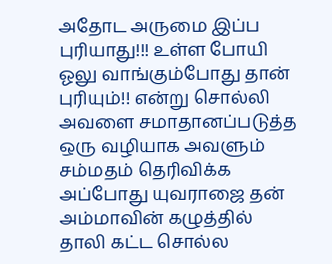அதோட அருமை இப்ப புரியாது!!! உள்ள போயி ஓலு வாங்கும்போது தான் புரியும்!! என்று சொல்லி அவளை சமாதானப்படுத்த ஒரு வழியாக அவளும் சம்மதம் தெரிவிக்க அப்போது யுவராஜை தன் அம்மாவின் கழுத்தில் தாலி கட்ட சொல்ல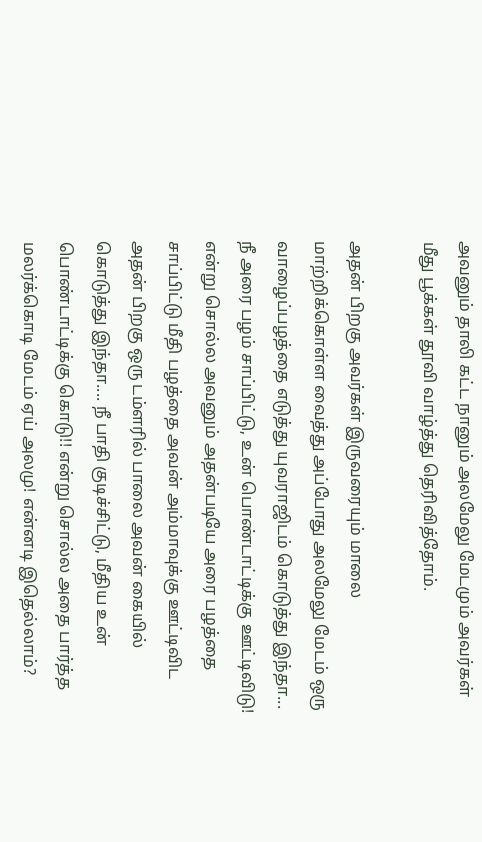அவனும் தாலி கட்ட நானும் அலமேலு மேடமும் அவர்கள் மீது பூக்கள் தூவி வாழ்த்து தெரிவித்தோம்.

அதன் பிறகு அவர்கள் இருவரையும் மாலை மாற்றிக்கொள்ள வைத்து அப்போது அலமேலு மேடம் ஒரு வாழைப்பழத்தை எடுத்து யுவராஜிடம் கொடுத்து இந்தா... நீ அரை பழம் சாப்பிட்டு, உன் பொண்டாட்டிக்கு ஊட்டிவிடு! என்று சொல்ல அவனும் அதன்படியே அரை பழத்தை சாப்பிட்டு மீதி பழத்தை அவன் அம்மாவுக்கு ஊட்டிவிட அதன் பிறகு ஒரு டம்ளரில் பாலை அவன் கையில் கொடுத்து இந்தா.... நீ பாதி குடிச்சிட்டு, மீதிய உன் பொண்டாட்டிக்கு கொடு!! என்று சொல்ல அதை பார்த்த மலர்க்கொடி மேடம் ஏய் அலமு! என்னடி இதெல்லாம்?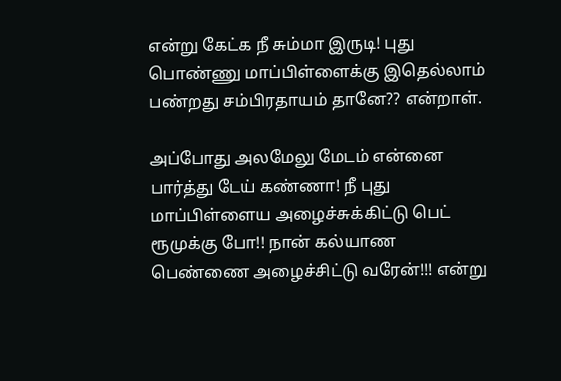என்று கேட்க நீ சும்மா இருடி! புது பொண்ணு மாப்பிள்ளைக்கு இதெல்லாம் பண்றது சம்பிரதாயம் தானே?? என்றாள்.

அப்போது அலமேலு மேடம் என்னை பார்த்து டேய் கண்ணா! நீ புது மாப்பிள்ளைய அழைச்சுக்கிட்டு பெட் ரூமுக்கு போ!! நான் கல்யாண பெண்ணை அழைச்சிட்டு வரேன்!!! என்று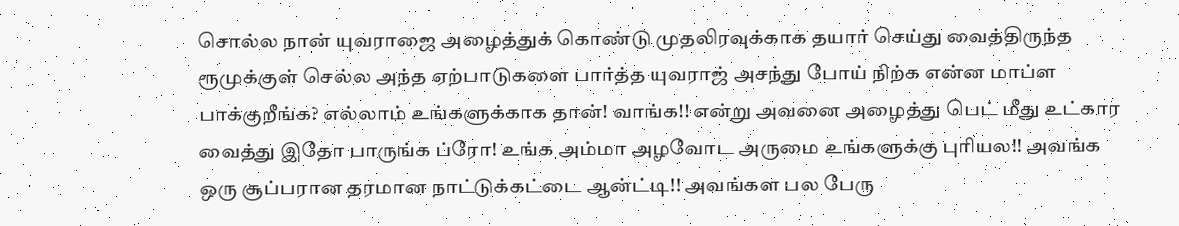சொல்ல நான் யுவராஜை அழைத்துக் கொண்டு முதலிரவுக்காக தயார் செய்து வைத்திருந்த ரூமுக்குள் செல்ல அந்த ஏற்பாடுகளை பார்த்த யுவராஜ் அசந்து போய் நிற்க என்ன மாப்ள பாக்குறீங்க? எல்லாம் உங்களுக்காக தான்! வாங்க!! என்று அவனை அழைத்து பெட் மீது உட்கார வைத்து இதோ பாருங்க ப்ரோ! உங்க அம்மா அழவோட அருமை உங்களுக்கு புரியல!! அவங்க ஒரு சூப்பரான தரமான நாட்டுக்கட்டை ஆன்ட்டி!! அவங்கள பல பேரு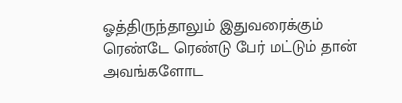ஓத்திருந்தாலும் இதுவரைக்கும் ரெண்டே ரெண்டு பேர் மட்டும் தான் அவங்களோட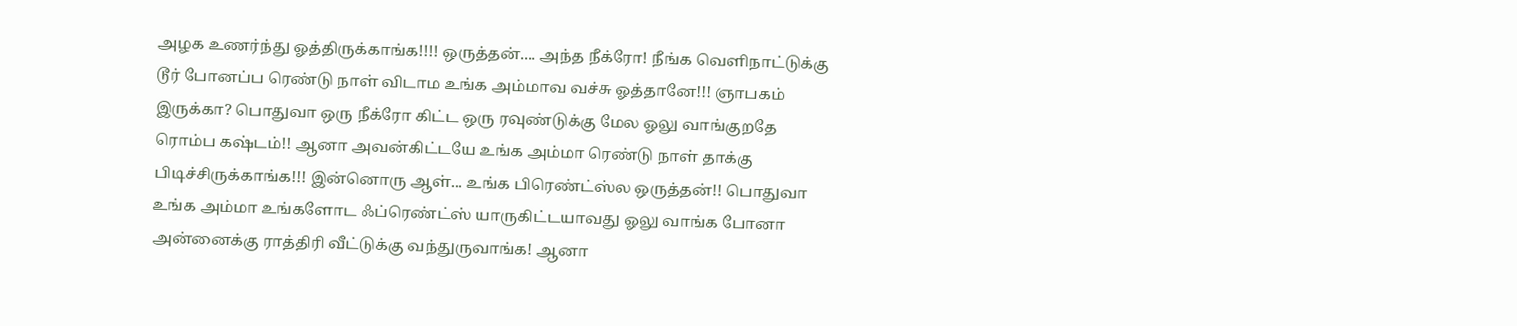அழக உணர்ந்து ஓத்திருக்காங்க!!!! ஒருத்தன்.... அந்த நீக்ரோ! நீங்க வெளிநாட்டுக்கு டூர் போனப்ப ரெண்டு நாள் விடாம உங்க அம்மாவ வச்சு ஓத்தானே!!! ஞாபகம் இருக்கா? பொதுவா ஒரு நீக்ரோ கிட்ட ஒரு ரவுண்டுக்கு மேல ஓலு வாங்குறதே ரொம்ப கஷ்டம்!! ஆனா அவன்கிட்டயே உங்க அம்மா ரெண்டு நாள் தாக்கு பிடிச்சிருக்காங்க!!! இன்னொரு ஆள்... உங்க பிரெண்ட்ஸ்ல ஒருத்தன்!! பொதுவா உங்க அம்மா உங்களோட ஃப்ரெண்ட்ஸ் யாருகிட்டயாவது ஓலு வாங்க போனா அன்னைக்கு ராத்திரி வீட்டுக்கு வந்துருவாங்க! ஆனா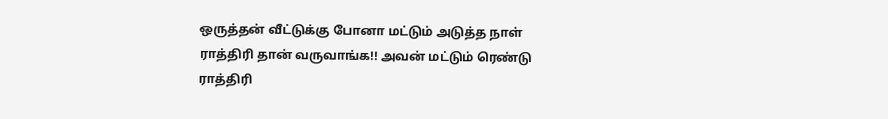ஒருத்தன் வீட்டுக்கு போனா மட்டும் அடுத்த நாள் ராத்திரி தான் வருவாங்க!! அவன் மட்டும் ரெண்டு ராத்திரி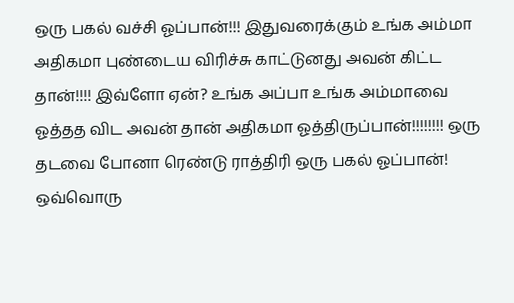ஒரு பகல் வச்சி ஓப்பான்!!! இதுவரைக்கும் உங்க அம்மா அதிகமா புண்டைய விரிச்சு காட்டுனது அவன் கிட்ட தான்!!!! இவ்ளோ ஏன்? உங்க அப்பா உங்க அம்மாவை ஓத்தத விட அவன் தான் அதிகமா ஓத்திருப்பான்!!!!!!!! ஒரு தடவை போனா ரெண்டு ராத்திரி ஒரு பகல் ஓப்பான்! ஒவ்வொரு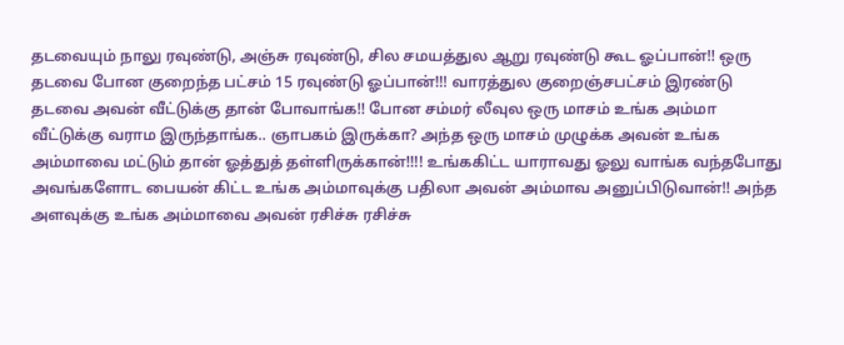தடவையும் நாலு ரவுண்டு, அஞ்சு ரவுண்டு, சில சமயத்துல ஆறு ரவுண்டு கூட ஓப்பான்!! ஒரு தடவை போன குறைந்த பட்சம் 15 ரவுண்டு ஓப்பான்!!! வாரத்துல குறைஞ்சபட்சம் இரண்டு தடவை அவன் வீட்டுக்கு தான் போவாங்க!! போன சம்மர் லீவுல ஒரு மாசம் உங்க அம்மா வீட்டுக்கு வராம இருந்தாங்க.. ஞாபகம் இருக்கா? அந்த ஒரு மாசம் முழுக்க அவன் உங்க அம்மாவை மட்டும் தான் ஓத்துத் தள்ளிருக்கான்!!!! உங்ககிட்ட யாராவது ஓலு வாங்க வந்தபோது அவங்களோட பையன் கிட்ட உங்க அம்மாவுக்கு பதிலா அவன் அம்மாவ அனுப்பிடுவான்!! அந்த அளவுக்கு உங்க அம்மாவை அவன் ரசிச்சு ரசிச்சு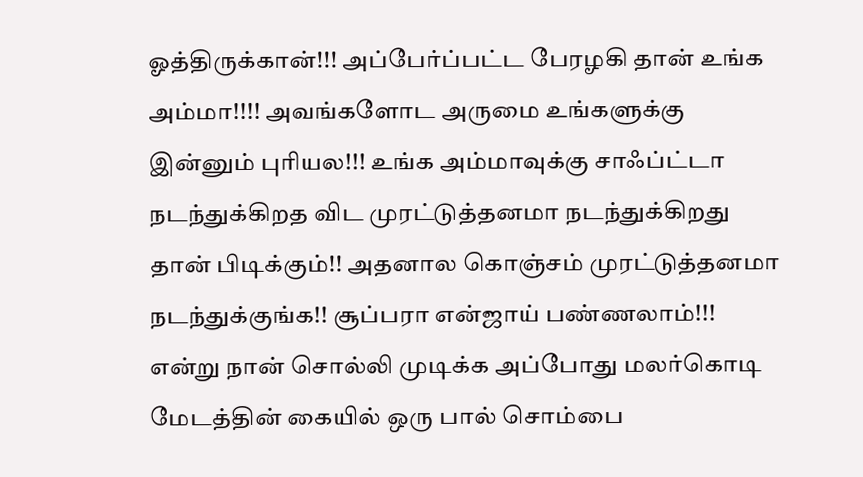ஓத்திருக்கான்!!! அப்பேர்ப்பட்ட பேரழகி தான் உங்க அம்மா!!!! அவங்களோட அருமை உங்களுக்கு இன்னும் புரியல!!! உங்க அம்மாவுக்கு சாஃப்ட்டா நடந்துக்கிறத விட முரட்டுத்தனமா நடந்துக்கிறது தான் பிடிக்கும்!! அதனால கொஞ்சம் முரட்டுத்தனமா நடந்துக்குங்க!! சூப்பரா என்ஜாய் பண்ணலாம்!!! என்று நான் சொல்லி முடிக்க அப்போது மலர்கொடி மேடத்தின் கையில் ஒரு பால் சொம்பை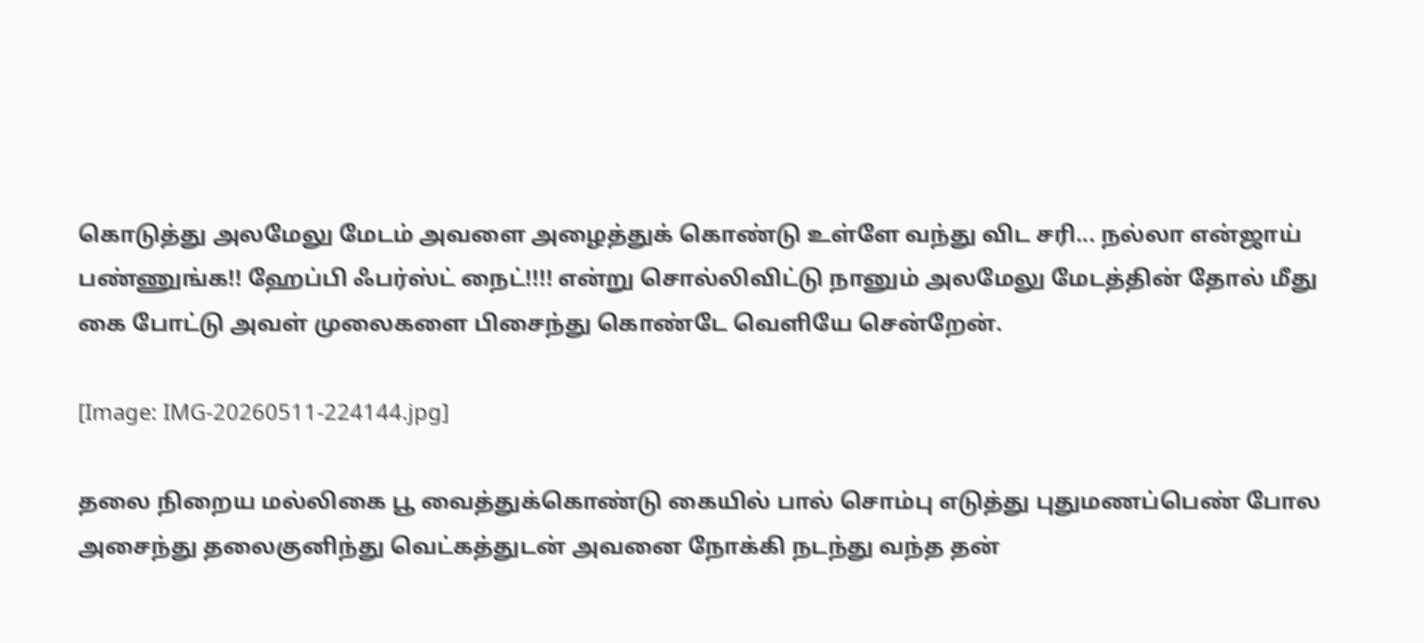கொடுத்து அலமேலு மேடம் அவளை அழைத்துக் கொண்டு உள்ளே வந்து விட சரி... நல்லா என்ஜாய் பண்ணுங்க!! ஹேப்பி ஃபர்ஸ்ட் நைட்!!!! என்று சொல்லிவிட்டு நானும் அலமேலு மேடத்தின் தோல் மீது கை போட்டு அவள் முலைகளை பிசைந்து கொண்டே வெளியே சென்றேன்.

[Image: IMG-20260511-224144.jpg]

தலை நிறைய மல்லிகை பூ வைத்துக்கொண்டு கையில் பால் சொம்பு எடுத்து புதுமணப்பெண் போல அசைந்து தலைகுனிந்து வெட்கத்துடன் அவனை நோக்கி நடந்து வந்த தன்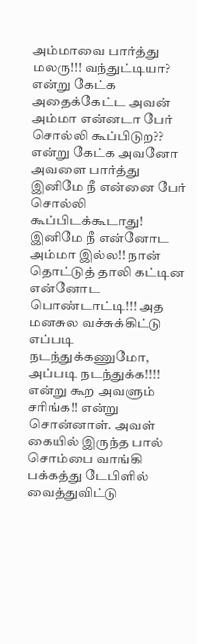அம்மாவை பார்த்து மலரு!!! வந்துட்டியா? என்று கேட்க அதைக்கேட்ட அவன் அம்மா என்னடா பேர் சொல்லி கூப்பிடுற?? என்று கேட்க அவனோ அவளை பார்த்து இனிமே நீ என்னை பேர் சொல்லி கூப்பிடக்கூடாது! இனிமே நீ என்னோட அம்மா இல்ல!! நான் தொட்டுத் தாலி கட்டின என்னோட பொண்டாட்டி!!! அத மனசுல வச்சுக்கிட்டு எப்படி நடந்துக்கணுமோ, அப்படி நடந்துக்க!!!! என்று கூற அவளும் சரிங்க!! என்று சொன்னாள். அவள் கையில் இருந்த பால் சொம்பை வாங்கி பக்கத்து டேபிளில் வைத்துவிட்டு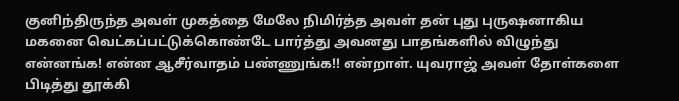குனிந்திருந்த அவள் முகத்தை மேலே நிமிர்த்த அவள் தன் புது புருஷனாகிய மகனை வெட்கப்பட்டுக்கொண்டே பார்த்து அவனது பாதங்களில் விழுந்து என்னங்க! என்ன ஆசீர்வாதம் பண்ணுங்க!! என்றாள். யுவராஜ் அவள் தோள்களை பிடித்து தூக்கி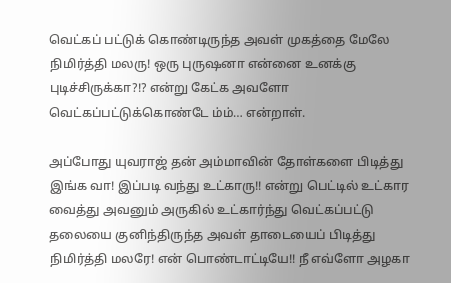வெட்கப் பட்டுக் கொண்டிருந்த அவள் முகத்தை மேலே நிமிர்த்தி மலரு! ஒரு புருஷனா என்னை உனக்கு புடிச்சிருக்கா?!? என்று கேட்க அவளோ வெட்கப்பட்டுக்கொண்டே ம்ம்… என்றாள்.

அப்போது யுவராஜ் தன் அம்மாவின் தோள்களை பிடித்து இங்க வா! இப்படி வந்து உட்காரு!! என்று பெட்டில் உட்கார வைத்து அவனும் அருகில் உட்கார்ந்து வெட்கப்பட்டு தலையை குனிந்திருந்த அவள் தாடையைப் பிடித்து நிமிர்த்தி மலரே! என் பொண்டாட்டியே!! நீ எவ்ளோ அழகா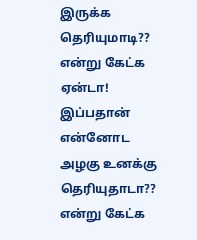இருக்க தெரியுமாடி?? என்று கேட்க ஏன்டா! இப்பதான் என்னோட அழகு உனக்கு தெரியுதாடா?? என்று கேட்க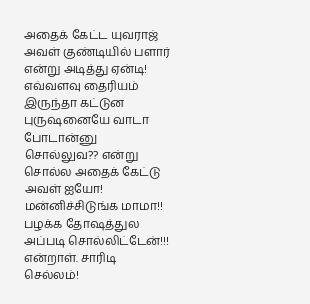அதைக் கேட்ட யுவராஜ் அவள் குண்டியில் பளார் என்று அடித்து ஏன்டி! எவ்வளவு தைரியம் இருந்தா கட்டுன புருஷனையே வாடா போடான்னு சொல்லுவ?? என்று சொல்ல அதைக் கேட்டு அவள் ஐயோ! மன்னிச்சிடுங்க மாமா!! பழக்க தோஷத்துல அப்படி சொல்லிட்டேன்!!! என்றாள். சாரிடி செல்லம்!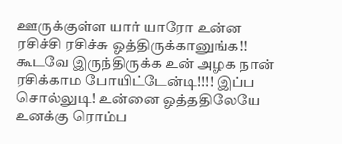ஊருக்குள்ள யார் யாரோ உன்ன ரசிச்சி ரசிச்சு ஓத்திருக்கானுங்க!! கூடவே இருந்திருக்க உன் அழக நான் ரசிக்காம போயிட்டேன்டி!!!! இப்ப சொல்லுடி! உன்னை ஓத்ததிலேயே உனக்கு ரொம்ப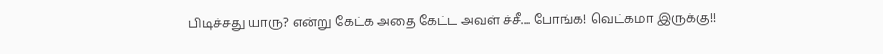பிடிச்சது யாரு? என்று கேட்க அதை கேட்ட அவள் ச்சீ.... போங்க! வெட்கமா இருக்கு!!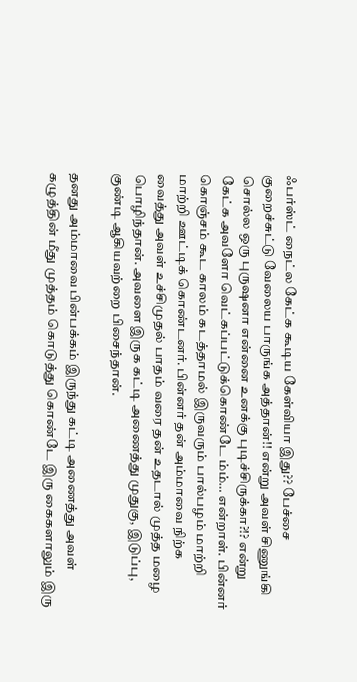ஃபர்ஸ்ட் நைட்ல கேட்க கூடிய கேள்வியா இது?? பேச்சை குறைச்சுட்டு வேலைய பாருங்க அத்தான்!! என்று அவள் சிணுங்கி சொல்ல ஒரு புருஷனா என்னை உனக்கு புடிச்சிருக்கா?!? என்று கேட்க அவளோ வெட்கப்பட்டுக்கொண்டே ம்ம்… என்றாள். பின்னர் கொஞ்சம் கூட காலம் கடத்தாமல் இருவரும் பால்பழம் மாற்றி மாற்றி ஊட்டிக் கொண்டனர். பின்னர் தன் அம்மாவை நிற்க வைத்து அவள் உச்சிமுதல் பாதம் வரை தன் உதடால் முத்த மழை பொழிந்தான். அவளை இருக கட்டி அணைத்து முதுகு, இடுப்பு, குண்டி ஆகியவற்றை பிசைந்தான்.

தனது அம்மாவை பின்பக்கம் இருந்து கட்டி அணைத்து அவள் கழுத்தின் மீது முத்தம் கொடுத்து கொண்டே இரு கைகளாலும் இரு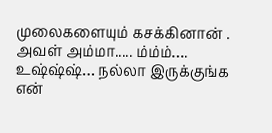முலைகளையும் கசக்கினான் . அவள் அம்மா..... ம்ம்ம்…. உஷ்ஷ்ஷ்… நல்லா இருக்குங்க என்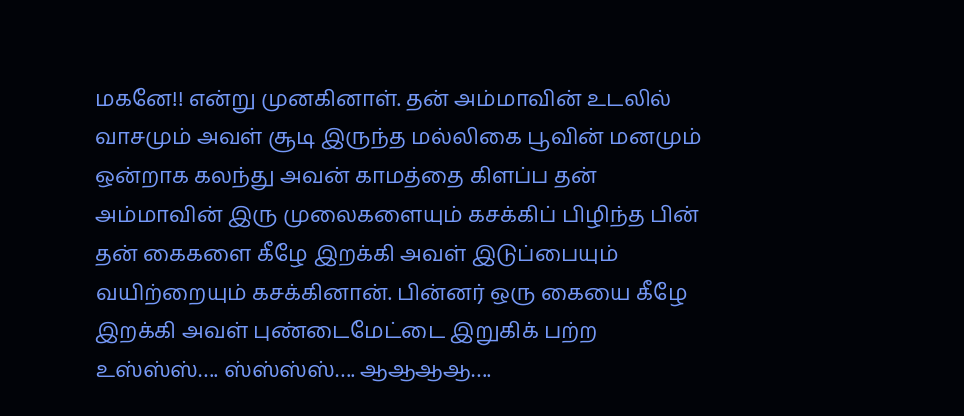மகனே!! என்று முனகினாள். தன் அம்மாவின் உடலில் வாசமும் அவள் சூடி இருந்த மல்லிகை பூவின் மனமும் ஒன்றாக கலந்து அவன் காமத்தை கிளப்ப தன் அம்மாவின் இரு முலைகளையும் கசக்கிப் பிழிந்த பின் தன் கைகளை கீழே இறக்கி அவள் இடுப்பையும் வயிற்றையும் கசக்கினான். பின்னர் ஒரு கையை கீழே இறக்கி அவள் புண்டைமேட்டை இறுகிக் பற்ற உஸ்ஸ்ஸ்…. ஸ்ஸ்ஸ்ஸ்…. ஆஆஆஆ….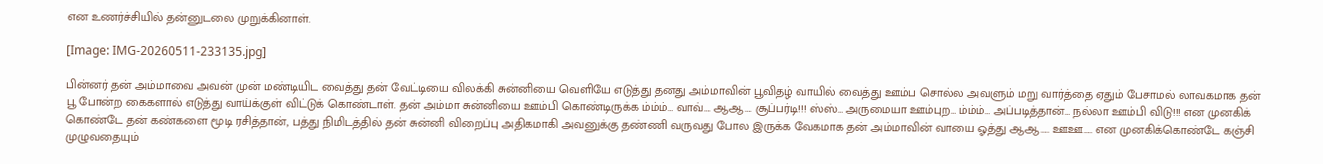என உணர்ச்சியில் தன்னுடலை முறுக்கினாள்.

[Image: IMG-20260511-233135.jpg]

பின்னர் தன் அம்மாவை அவன் முன் மண்டியிட வைத்து தன் வேட்டியை விலக்கி சுன்னியை வெளியே எடுத்து தனது அம்மாவின் பூவிதழ் வாயில் வைத்து ஊம்ப சொல்ல அவளும் மறு வார்த்தை ஏதும் பேசாமல் லாவகமாக தன் பூ போன்ற கைகளால் எடுத்து வாய்க்குள் விட்டுக் கொண்டாள். தன் அம்மா சுன்னியை ஊம்பி கொண்டிருக்க ம்ம்ம்… வாவ்…. ஆஆ…. சூப்பர்டி!!! ஸ்ஸ்… அருமையா ஊம்புற… ம்ம்ம்… அப்படித்தான்… நல்லா ஊம்பி விடு!!! என முனகிக் கொண்டே தன் கண்களை மூடி ரசித்தான், பத்து நிமிடத்தில் தன் சுன்னி விறைப்பு அதிகமாகி அவனுக்கு தண்ணி வருவது போல இருக்க வேகமாக தன் அம்மாவின் வாயை ஓத்து ஆஆ….. ஊஊ….. என முனகிக்கொண்டே கஞ்சி முழுவதையும்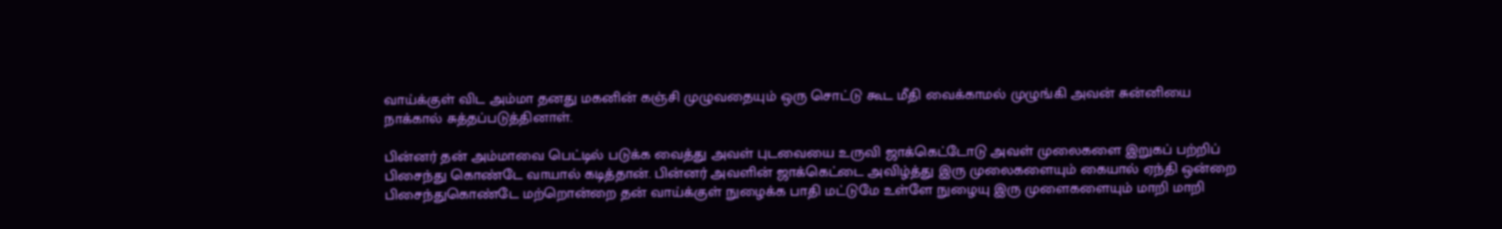வாய்க்குள் விட அம்மா தனது மகனின் கஞ்சி முழுவதையும் ஒரு சொட்டு கூட மீதி வைக்காமல் முழுங்கி அவன் சுன்னியை நாக்கால் சுத்தப்படுத்தினாள்.

பின்னர் தன் அம்மாவை பெட்டில் படுக்க வைத்து அவள் புடவையை உருவி ஜாக்கெட்டோடு அவள் முலைகளை இறுகப் பற்றிப் பிசைந்து கொண்டே வாயால் கடித்தான். பின்னர் அவளின் ஜாக்கெட்டை அவிழ்த்து இரு முலைகளையும் கையால் ஏந்தி ஒன்றை பிசைந்துகொண்டே மற்றொன்றை தன் வாய்க்குள் நுழைக்க பாதி மட்டுமே உள்ளே நுழையு இரு முளைகளையும் மாறி மாறி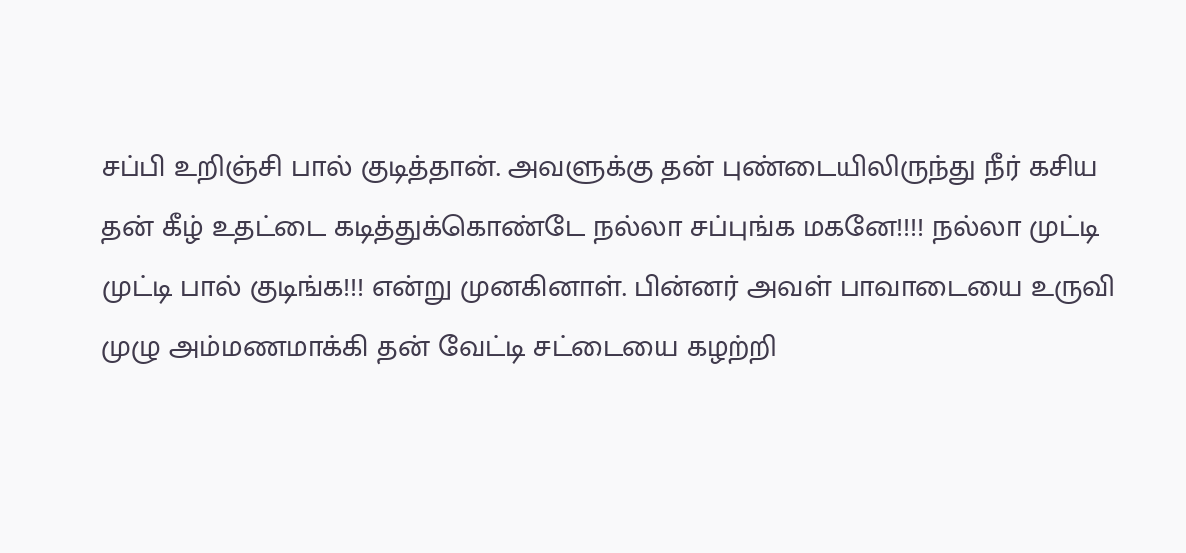சப்பி உறிஞ்சி பால் குடித்தான். அவளுக்கு தன் புண்டையிலிருந்து நீர் கசிய தன் கீழ் உதட்டை கடித்துக்கொண்டே நல்லா சப்புங்க மகனே!!!! நல்லா முட்டி முட்டி பால் குடிங்க!!! என்று முனகினாள். பின்னர் அவள் பாவாடையை உருவி முழு அம்மணமாக்கி தன் வேட்டி சட்டையை கழற்றி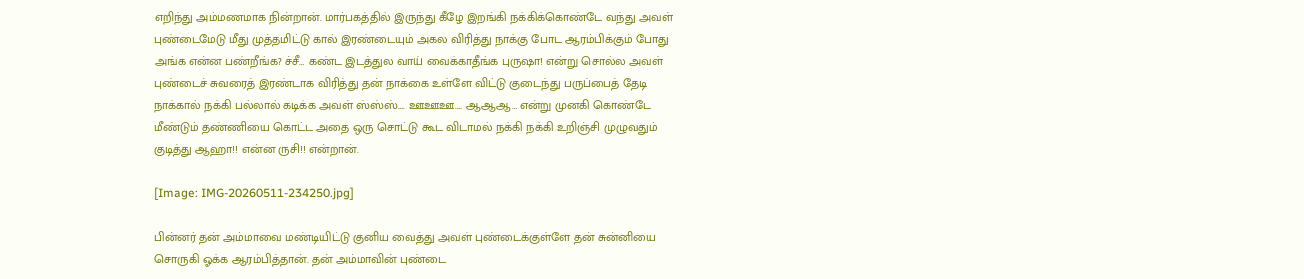எறிந்து அம்மணமாக நின்றான். மார்பகத்தில் இருந்து கீழே இறங்கி நக்கிக்கொண்டே வந்து அவள் புண்டைமேடு மீது முத்தமிட்டு கால் இரண்டையும் அகல விரித்து நாக்கு போட ஆரம்பிக்கும் போது அங்க என்ன பண்றீங்க? ச்சீ… கண்ட இடத்துல வாய் வைக்காதீங்க புருஷா! என்று சொல்ல அவள் புண்டைச் சுவரைத் இரண்டாக விரித்து தன் நாக்கை உள்ளே விட்டு குடைந்து பருப்பைத் தேடி நாக்கால் நக்கி பல்லால் கடிக்க அவள் ஸ்ஸ்ஸ்…. ஊஊஊ…. ஆஆஆ… என்று முனகி கொண்டே மீண்டும் தண்ணியை கொட்ட அதை ஒரு சொட்டு கூட விடாமல் நக்கி நக்கி உறிஞ்சி முழுவதும் குடித்து ஆஹா!! என்ன ருசி!! என்றான்.

[Image: IMG-20260511-234250.jpg]

பின்னர் தன் அம்மாவை மண்டியிட்டு குனிய வைத்து அவள் புண்டைக்குள்ளே தன் சுன்னியை சொருகி ஓக்க ஆரம்பித்தான். தன் அம்மாவின் புண்டை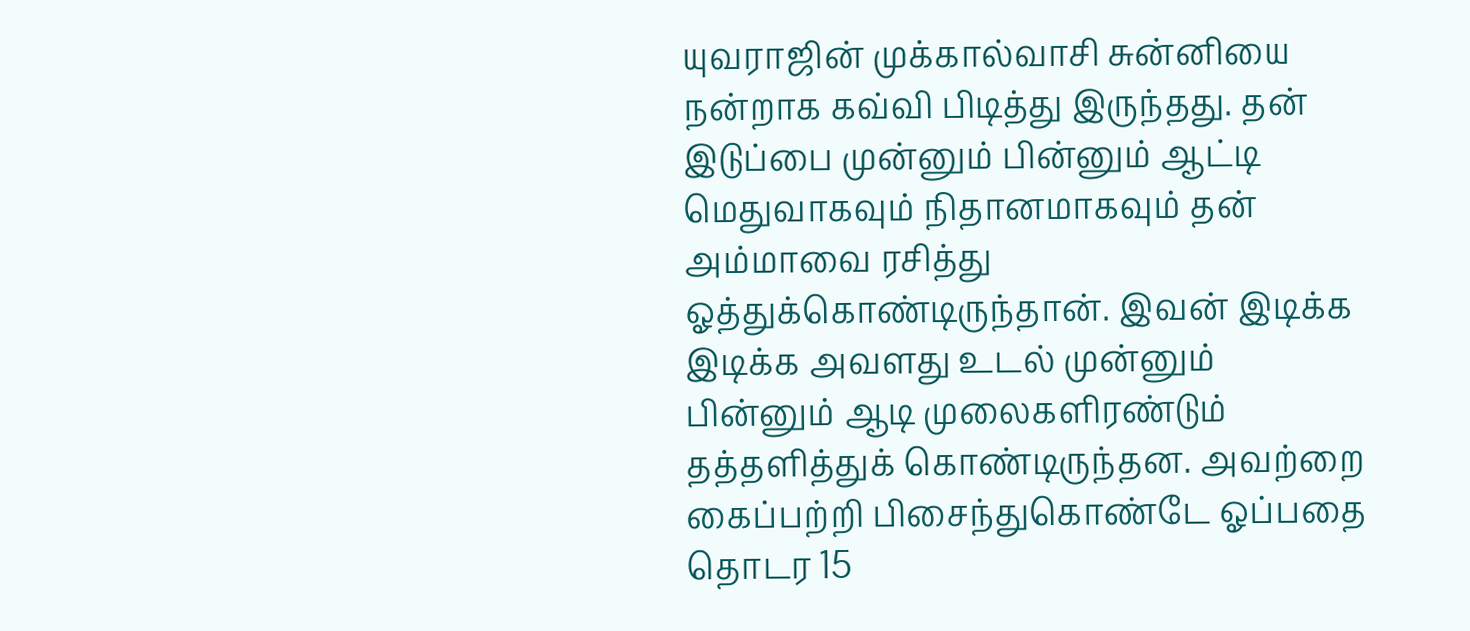யுவராஜின் முக்கால்வாசி சுன்னியை நன்றாக கவ்வி பிடித்து இருந்தது. தன் இடுப்பை முன்னும் பின்னும் ஆட்டி மெதுவாகவும் நிதானமாகவும் தன் அம்மாவை ரசித்து ஓத்துக்கொண்டிருந்தான். இவன் இடிக்க இடிக்க அவளது உடல் முன்னும் பின்னும் ஆடி முலைகளிரண்டும் தத்தளித்துக் கொண்டிருந்தன. அவற்றை கைப்பற்றி பிசைந்துகொண்டே ஓப்பதை தொடர 15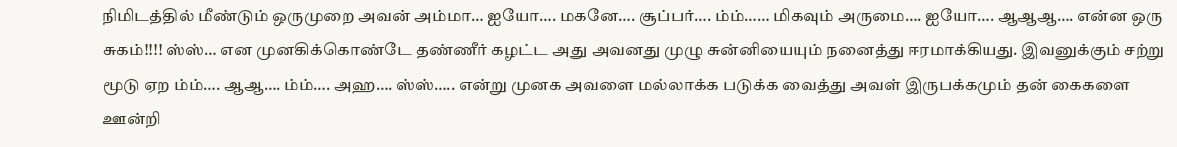நிமிடத்தில் மீண்டும் ஒருமுறை அவன் அம்மா… ஐயோ…. மகனே…. சூப்பர்…. ம்ம்…… மிகவும் அருமை…. ஐயோ…. ஆஆஆ…. என்ன ஒரு சுகம்!!!! ஸ்ஸ்… என முனகிக்கொண்டே தண்ணீர் கழட்ட அது அவனது முழு சுன்னியையும் நனைத்து ஈரமாக்கியது. இவனுக்கும் சற்று மூடு ஏற ம்ம்…. ஆஆ…. ம்ம்…. அஹ…. ஸ்ஸ்….. என்று முனக அவளை மல்லாக்க படுக்க வைத்து அவள் இருபக்கமும் தன் கைகளை ஊன்றி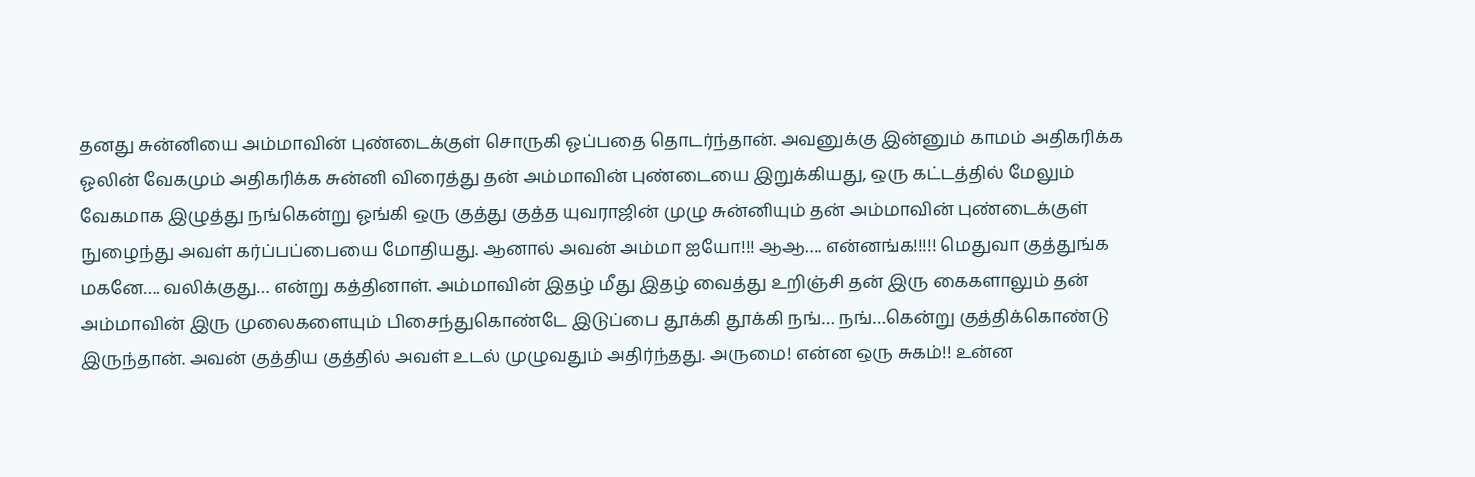தனது சுன்னியை அம்மாவின் புண்டைக்குள் சொருகி ஓப்பதை தொடர்ந்தான். அவனுக்கு இன்னும் காமம் அதிகரிக்க ஓலின் வேகமும் அதிகரிக்க சுன்னி விரைத்து தன் அம்மாவின் புண்டையை இறுக்கியது, ஒரு கட்டத்தில் மேலும் வேகமாக இழுத்து நங்கென்று ஓங்கி ஒரு குத்து குத்த யுவராஜின் முழு சுன்னியும் தன் அம்மாவின் புண்டைக்குள் நுழைந்து அவள் கர்ப்பப்பையை மோதியது. ஆனால் அவன் அம்மா ஐயோ!!! ஆஆ…. என்னங்க!!!!! மெதுவா குத்துங்க மகனே…. வலிக்குது… என்று கத்தினாள். அம்மாவின் இதழ் மீது இதழ் வைத்து உறிஞ்சி தன் இரு கைகளாலும் தன் அம்மாவின் இரு முலைகளையும் பிசைந்துகொண்டே இடுப்பை தூக்கி தூக்கி நங்… நங்…கென்று குத்திக்கொண்டு இருந்தான். அவன் குத்திய குத்தில் அவள் உடல் முழுவதும் அதிர்ந்தது. அருமை! என்ன ஒரு சுகம்!! உன்ன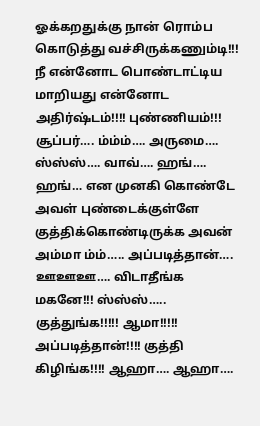ஓக்கறதுக்கு நான் ரொம்ப கொடுத்து வச்சிருக்கணும்டி!!! நீ என்னோட பொண்டாட்டிய மாறியது என்னோட அதிர்ஷ்டம்!!!! புண்ணியம்!!! சூப்பர்…. ம்ம்ம்…. அருமை…. ஸ்ஸ்ஸ்…. வாவ்…. ஹங்…. ஹங்… என முனகி கொண்டே அவள் புண்டைக்குள்ளே குத்திக்கொண்டிருக்க அவன் அம்மா ம்ம்….. அப்படித்தான்…. ஊஊஊ…. விடாதீங்க மகனே!!! ஸ்ஸ்ஸ்….. குத்துங்க!!!!! ஆமா!!!!! அப்படித்தான்!!!! குத்தி கிழிங்க!!!! ஆஹா…. ஆஹா….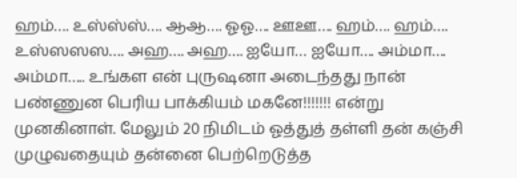ஹம்…. உஸ்ஸ்ஸ்…. ஆஆ…. ஓஓ…. ஊஊ…. ஹம்…. ஹம்…. உஸ்ஸஸஸ…. அஹ…. அஹ…. ஐயோ… ஐயோ…. அம்மா…. அம்மா….. உங்கள என் புருஷனா அடைந்தது நான் பண்ணுன பெரிய பாக்கியம் மகனே!!!!!!! என்று முனகினாள். மேலும் 20 நிமிடம் ஓத்துத் தள்ளி தன் கஞ்சி முழுவதையும் தன்னை பெற்றெடுத்த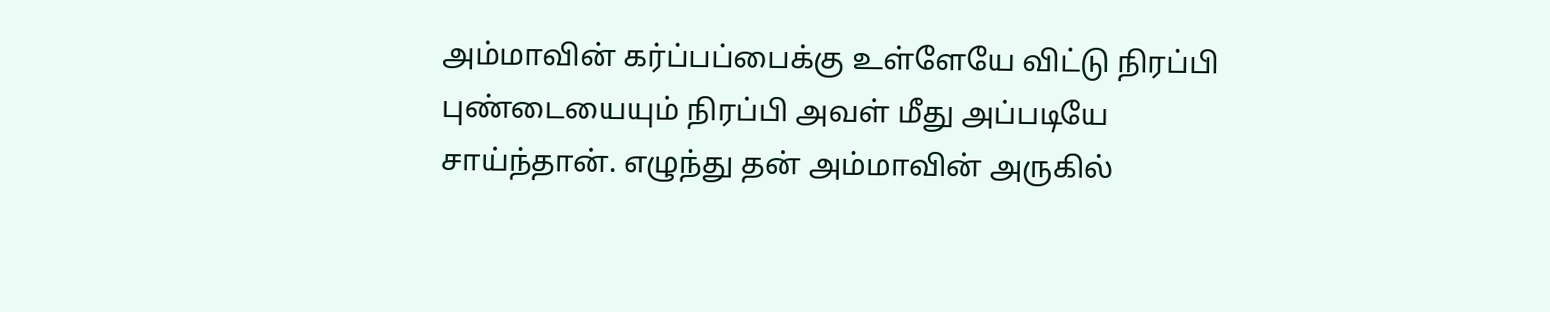அம்மாவின் கர்ப்பப்பைக்கு உள்ளேயே விட்டு நிரப்பி புண்டையையும் நிரப்பி அவள் மீது அப்படியே சாய்ந்தான். எழுந்து தன் அம்மாவின் அருகில்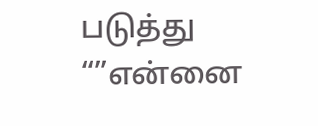படுத்து “”என்னை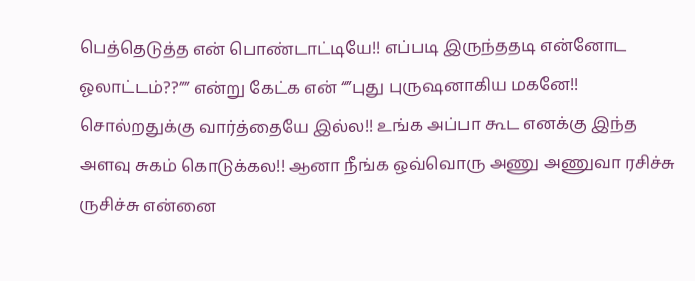பெத்தெடுத்த என் பொண்டாட்டியே!! எப்படி இருந்ததடி என்னோட ஓலாட்டம்??”” என்று கேட்க என் “”புது புருஷனாகிய மகனே!! சொல்றதுக்கு வார்த்தையே இல்ல!! உங்க அப்பா கூட எனக்கு இந்த அளவு சுகம் கொடுக்கல!! ஆனா நீங்க ஒவ்வொரு அணு அணுவா ரசிச்சு ருசிச்சு என்னை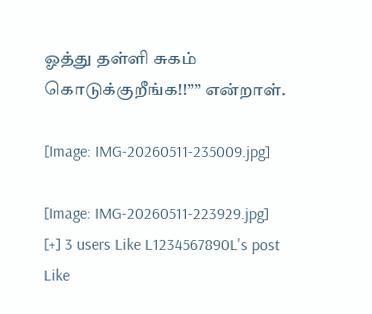ஓத்து தள்ளி சுகம் கொடுக்குறீங்க!!”” என்றாள்.

[Image: IMG-20260511-235009.jpg]

[Image: IMG-20260511-223929.jpg]
[+] 3 users Like L1234567890L's post
Like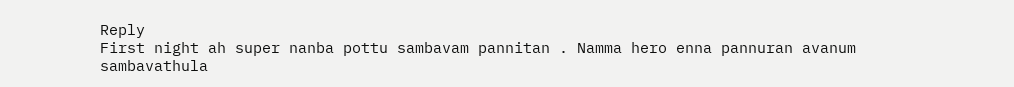Reply
First night ah super nanba pottu sambavam pannitan . Namma hero enna pannuran avanum sambavathula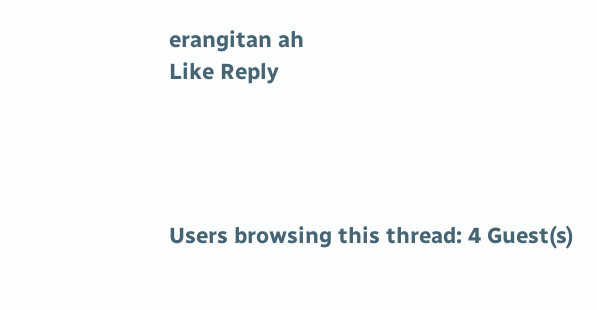erangitan ah
Like Reply




Users browsing this thread: 4 Guest(s)